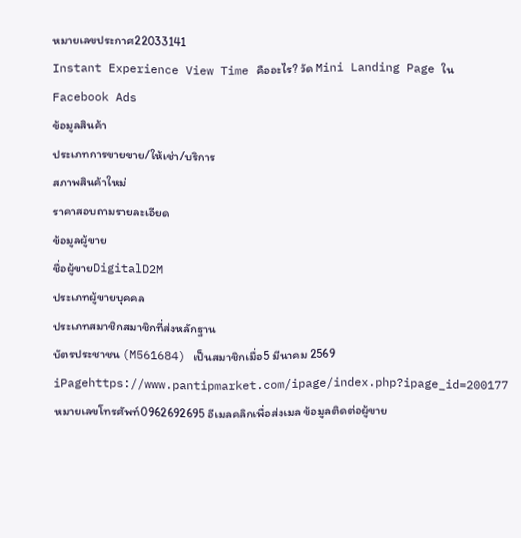หมายเลขประกาศ22033141
Instant Experience View Time คืออะไร? วัด Mini Landing Page ใน Facebook Ads
ข้อมูลสินค้า
ประเภทการขายขาย/ให้เช่า/บริการ
สภาพสินค้าใหม่
ราคาสอบถามรายละเอียด
ข้อมูลผู้ขาย
ชื่อผู้ขายDigitalD2M
ประเภทผู้ขายบุคคล
ประเภทสมาชิกสมาชิกที่ส่งหลักฐาน
บัตรประชาชน (M561684) เป็นสมาชิกเมื่อ5 มีนาคม 2569 iPagehttps://www.pantipmarket.com/ipage/index.php?ipage_id=200177 หมายเลขโทรศัพท์0962692695 อีเมลคลิกเพื่อส่งเมล ข้อมูลติดต่อผู้ขาย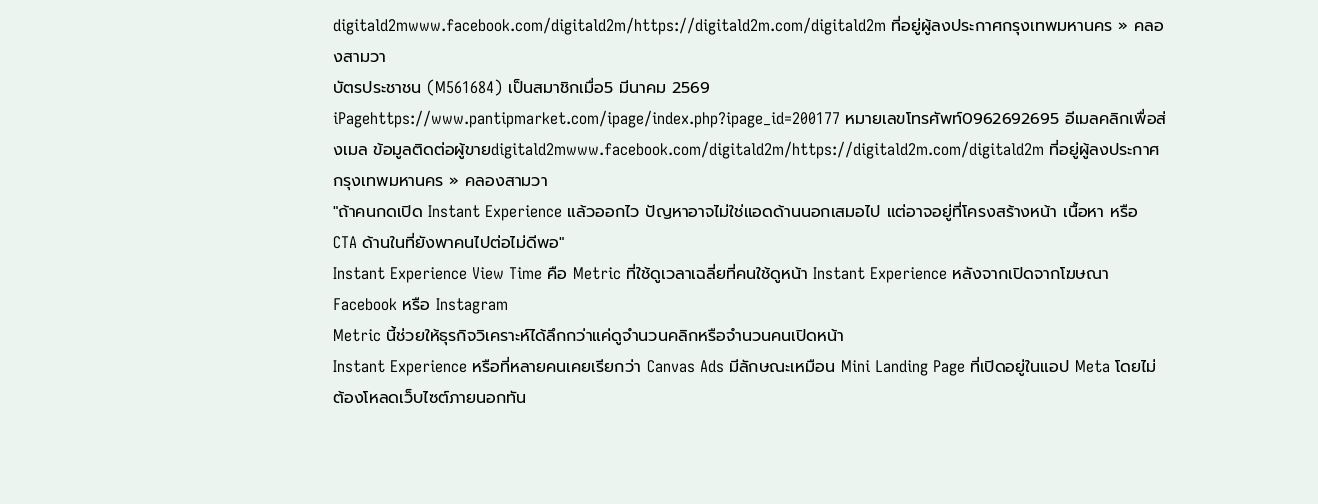digitald2mwww.facebook.com/digitald2m/https://digitald2m.com/digitald2m ที่อยู่ผู้ลงประกาศกรุงเทพมหานคร » คลองสามวา
บัตรประชาชน (M561684) เป็นสมาชิกเมื่อ5 มีนาคม 2569 iPagehttps://www.pantipmarket.com/ipage/index.php?ipage_id=200177 หมายเลขโทรศัพท์0962692695 อีเมลคลิกเพื่อส่งเมล ข้อมูลติดต่อผู้ขายdigitald2mwww.facebook.com/digitald2m/https://digitald2m.com/digitald2m ที่อยู่ผู้ลงประกาศกรุงเทพมหานคร » คลองสามวา
"ถ้าคนกดเปิด Instant Experience แล้วออกไว ปัญหาอาจไม่ใช่แอดด้านนอกเสมอไป แต่อาจอยู่ที่โครงสร้างหน้า เนื้อหา หรือ CTA ด้านในที่ยังพาคนไปต่อไม่ดีพอ"
Instant Experience View Time คือ Metric ที่ใช้ดูเวลาเฉลี่ยที่คนใช้ดูหน้า Instant Experience หลังจากเปิดจากโฆษณา Facebook หรือ Instagram
Metric นี้ช่วยให้ธุรกิจวิเคราะห์ได้ลึกกว่าแค่ดูจำนวนคลิกหรือจำนวนคนเปิดหน้า
Instant Experience หรือที่หลายคนเคยเรียกว่า Canvas Ads มีลักษณะเหมือน Mini Landing Page ที่เปิดอยู่ในแอป Meta โดยไม่ต้องโหลดเว็บไซต์ภายนอกทัน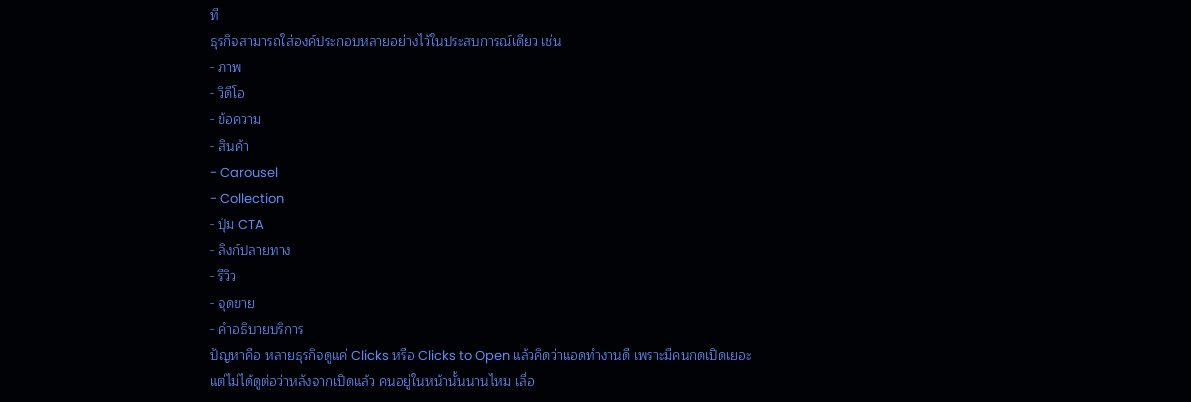ที
ธุรกิจสามารถใส่องค์ประกอบหลายอย่างไว้ในประสบการณ์เดียว เช่น
- ภาพ
- วิดีโอ
- ข้อความ
- สินค้า
- Carousel
- Collection
- ปุ่ม CTA
- ลิงก์ปลายทาง
- รีวิว
- จุดขาย
- คำอธิบายบริการ
ปัญหาคือ หลายธุรกิจดูแค่ Clicks หรือ Clicks to Open แล้วคิดว่าแอดทำงานดี เพราะมีคนกดเปิดเยอะ
แต่ไม่ได้ดูต่อว่าหลังจากเปิดแล้ว คนอยู่ในหน้านั้นนานไหม เลื่อ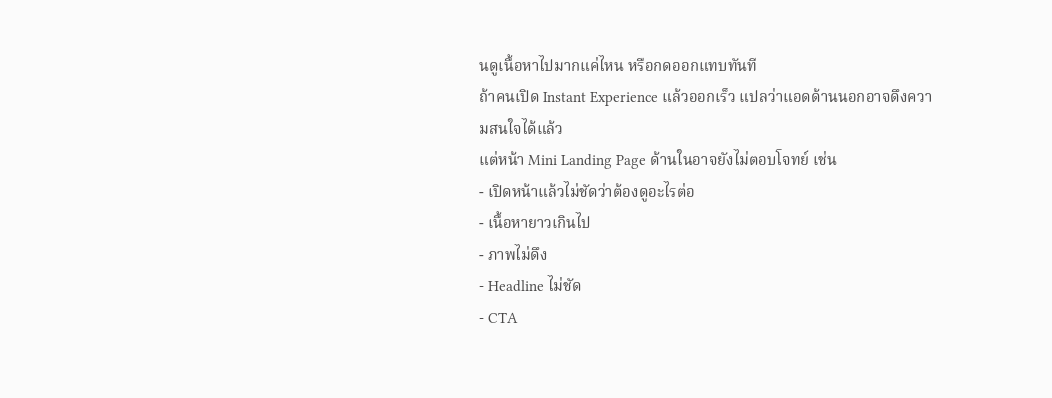นดูเนื้อหาไปมากแค่ไหน หรือกดออกแทบทันที
ถ้าคนเปิด Instant Experience แล้วออกเร็ว แปลว่าแอดด้านนอกอาจดึงความสนใจได้แล้ว
แต่หน้า Mini Landing Page ด้านในอาจยังไม่ตอบโจทย์ เช่น
- เปิดหน้าแล้วไม่ชัดว่าต้องดูอะไรต่อ
- เนื้อหายาวเกินไป
- ภาพไม่ดึง
- Headline ไม่ชัด
- CTA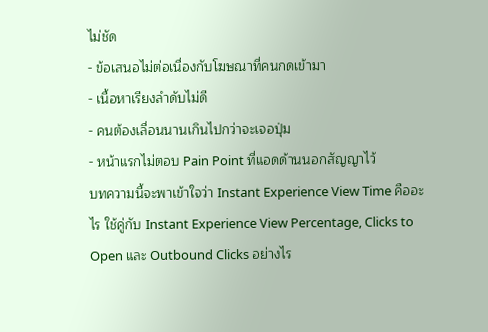ไม่ชัด
- ข้อเสนอไม่ต่อเนื่องกับโฆษณาที่คนกดเข้ามา
- เนื้อหาเรียงลำดับไม่ดี
- คนต้องเลื่อนนานเกินไปกว่าจะเจอปุ่ม
- หน้าแรกไม่ตอบ Pain Point ที่แอดด้านนอกสัญญาไว้
บทความนี้จะพาเข้าใจว่า Instant Experience View Time คืออะไร ใช้คู่กับ Instant Experience View Percentage, Clicks to Open และ Outbound Clicks อย่างไร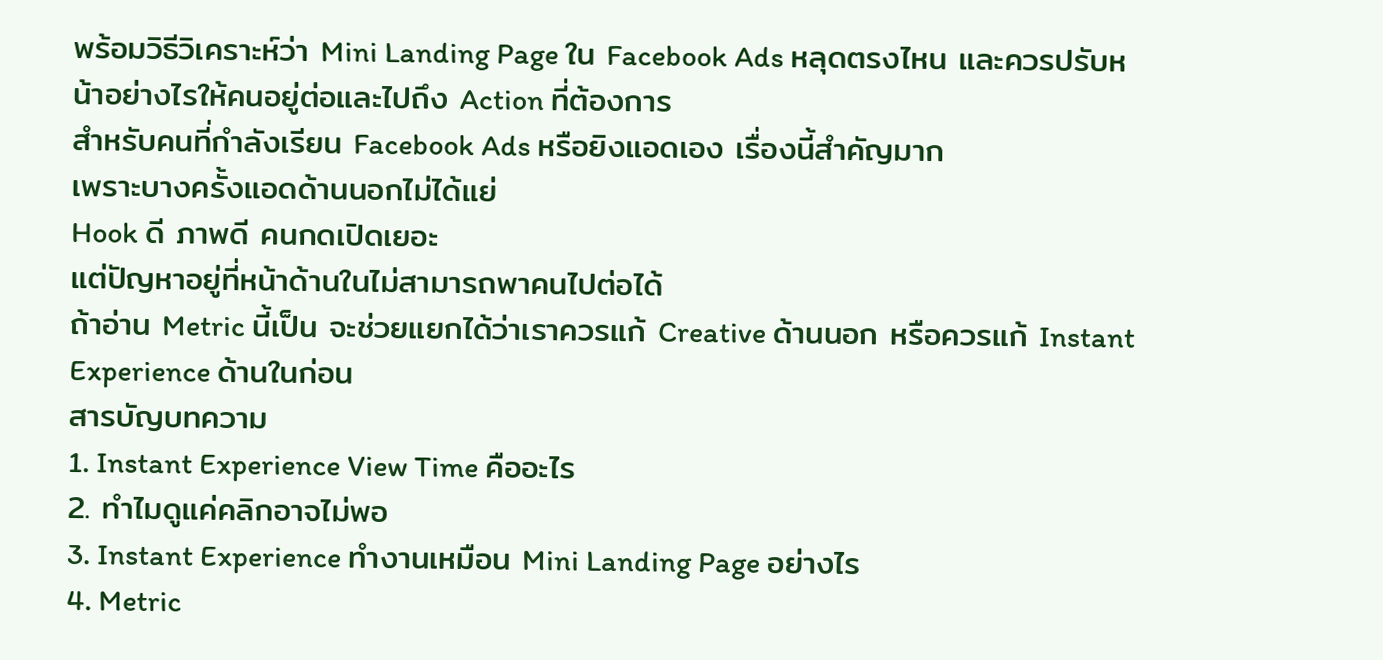พร้อมวิธีวิเคราะห์ว่า Mini Landing Page ใน Facebook Ads หลุดตรงไหน และควรปรับหน้าอย่างไรให้คนอยู่ต่อและไปถึง Action ที่ต้องการ
สำหรับคนที่กำลังเรียน Facebook Ads หรือยิงแอดเอง เรื่องนี้สำคัญมาก
เพราะบางครั้งแอดด้านนอกไม่ได้แย่
Hook ดี ภาพดี คนกดเปิดเยอะ
แต่ปัญหาอยู่ที่หน้าด้านในไม่สามารถพาคนไปต่อได้
ถ้าอ่าน Metric นี้เป็น จะช่วยแยกได้ว่าเราควรแก้ Creative ด้านนอก หรือควรแก้ Instant Experience ด้านในก่อน
สารบัญบทความ
1. Instant Experience View Time คืออะไร
2. ทำไมดูแค่คลิกอาจไม่พอ
3. Instant Experience ทำงานเหมือน Mini Landing Page อย่างไร
4. Metric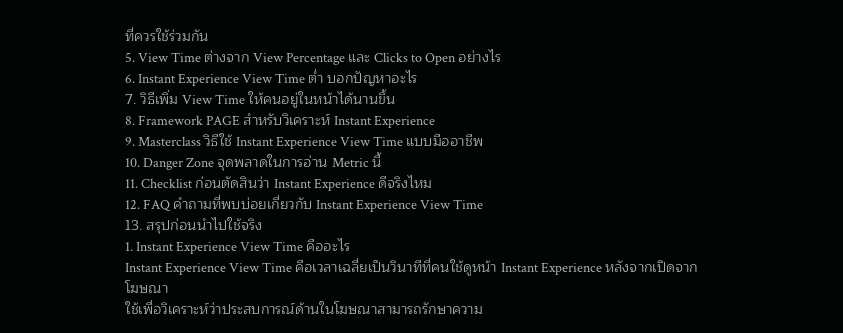ที่ควรใช้ร่วมกัน
5. View Time ต่างจาก View Percentage และ Clicks to Open อย่างไร
6. Instant Experience View Time ต่ำ บอกปัญหาอะไร
7. วิธีเพิ่ม View Time ให้คนอยู่ในหน้าได้นานขึ้น
8. Framework PAGE สำหรับวิเคราะห์ Instant Experience
9. Masterclass วิธีใช้ Instant Experience View Time แบบมืออาชีพ
10. Danger Zone จุดพลาดในการอ่าน Metric นี้
11. Checklist ก่อนตัดสินว่า Instant Experience ดีจริงไหม
12. FAQ คำถามที่พบบ่อยเกี่ยวกับ Instant Experience View Time
13. สรุปก่อนนำไปใช้จริง
1. Instant Experience View Time คืออะไร
Instant Experience View Time คือเวลาเฉลี่ยเป็นวินาทีที่คนใช้ดูหน้า Instant Experience หลังจากเปิดจากโฆษณา
ใช้เพื่อวิเคราะห์ว่าประสบการณ์ด้านในโฆษณาสามารถรักษาความ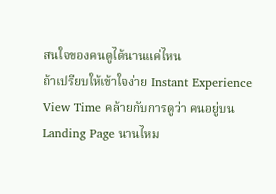สนใจของคนดูได้นานแค่ไหน
ถ้าเปรียบให้เข้าใจง่าย Instant Experience View Time คล้ายกับการดูว่า คนอยู่บน Landing Page นานไหม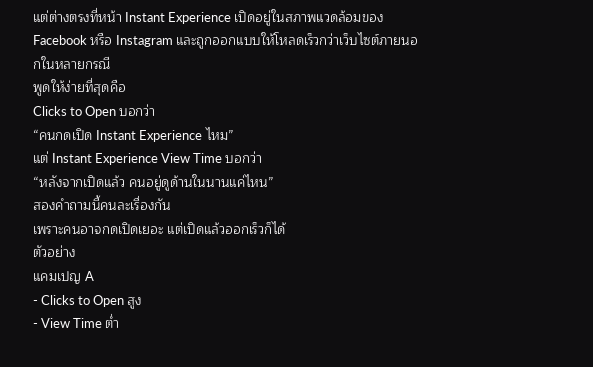แต่ต่างตรงที่หน้า Instant Experience เปิดอยู่ในสภาพแวดล้อมของ Facebook หรือ Instagram และถูกออกแบบให้โหลดเร็วกว่าเว็บไซต์ภายนอกในหลายกรณี
พูดให้ง่ายที่สุดคือ
Clicks to Open บอกว่า
“คนกดเปิด Instant Experience ไหม”
แต่ Instant Experience View Time บอกว่า
“หลังจากเปิดแล้ว คนอยู่ดูด้านในนานแค่ไหน”
สองคำถามนี้คนละเรื่องกัน
เพราะคนอาจกดเปิดเยอะ แต่เปิดแล้วออกเร็วก็ได้
ตัวอย่าง
แคมเปญ A
- Clicks to Open สูง
- View Time ต่ำ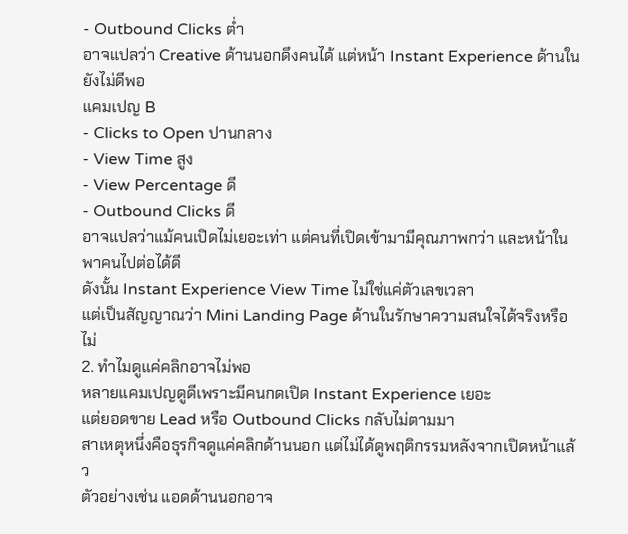- Outbound Clicks ต่ำ
อาจแปลว่า Creative ด้านนอกดึงคนได้ แต่หน้า Instant Experience ด้านในยังไม่ดีพอ
แคมเปญ B
- Clicks to Open ปานกลาง
- View Time สูง
- View Percentage ดี
- Outbound Clicks ดี
อาจแปลว่าแม้คนเปิดไม่เยอะเท่า แต่คนที่เปิดเข้ามามีคุณภาพกว่า และหน้าในพาคนไปต่อได้ดี
ดังนั้น Instant Experience View Time ไม่ใช่แค่ตัวเลขเวลา
แต่เป็นสัญญาณว่า Mini Landing Page ด้านในรักษาความสนใจได้จริงหรือไม่
2. ทำไมดูแค่คลิกอาจไม่พอ
หลายแคมเปญดูดีเพราะมีคนกดเปิด Instant Experience เยอะ
แต่ยอดขาย Lead หรือ Outbound Clicks กลับไม่ตามมา
สาเหตุหนึ่งคือธุรกิจดูแค่คลิกด้านนอก แต่ไม่ได้ดูพฤติกรรมหลังจากเปิดหน้าแล้ว
ตัวอย่างเช่น แอดด้านนอกอาจ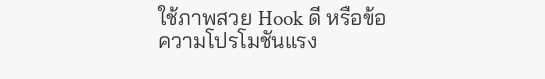ใช้ภาพสวย Hook ดี หรือข้อความโปรโมชันแรง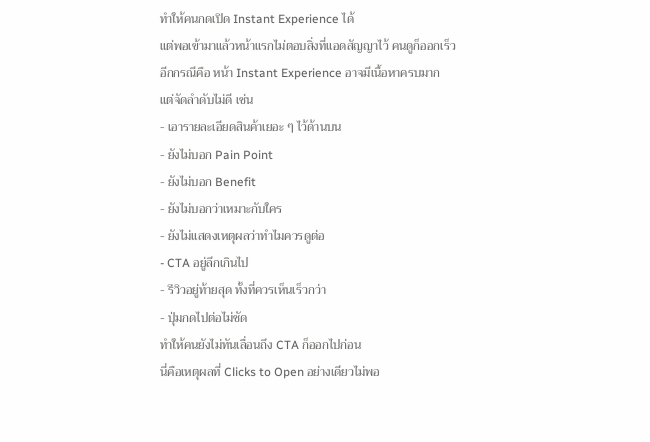ทำให้คนกดเปิด Instant Experience ได้
แต่พอเข้ามาแล้วหน้าแรกไม่ตอบสิ่งที่แอดสัญญาไว้ คนดูก็ออกเร็ว
อีกกรณีคือ หน้า Instant Experience อาจมีเนื้อหาครบมาก
แต่จัดลำดับไม่ดี เช่น
- เอารายละเอียดสินค้าเยอะ ๆ ไว้ด้านบน
- ยังไม่บอก Pain Point
- ยังไม่บอก Benefit
- ยังไม่บอกว่าเหมาะกับใคร
- ยังไม่แสดงเหตุผลว่าทำไมควรดูต่อ
- CTA อยู่ลึกเกินไป
- รีวิวอยู่ท้ายสุด ทั้งที่ควรเห็นเร็วกว่า
- ปุ่มกดไปต่อไม่ชัด
ทำให้คนยังไม่ทันเลื่อนถึง CTA ก็ออกไปก่อน
นี่คือเหตุผลที่ Clicks to Open อย่างเดียวไม่พอ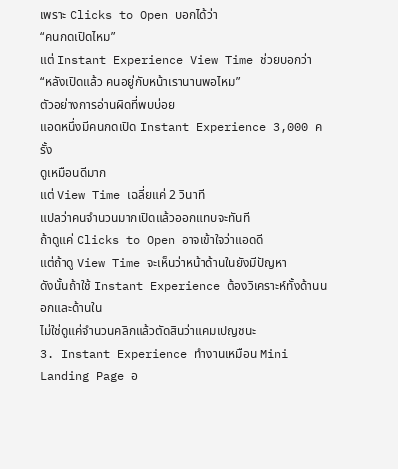เพราะ Clicks to Open บอกได้ว่า
“คนกดเปิดไหม”
แต่ Instant Experience View Time ช่วยบอกว่า
“หลังเปิดแล้ว คนอยู่กับหน้าเรานานพอไหม”
ตัวอย่างการอ่านผิดที่พบบ่อย
แอดหนึ่งมีคนกดเปิด Instant Experience 3,000 ครั้ง
ดูเหมือนดีมาก
แต่ View Time เฉลี่ยแค่ 2 วินาที
แปลว่าคนจำนวนมากเปิดแล้วออกแทบจะทันที
ถ้าดูแค่ Clicks to Open อาจเข้าใจว่าแอดดี
แต่ถ้าดู View Time จะเห็นว่าหน้าด้านในยังมีปัญหา
ดังนั้นถ้าใช้ Instant Experience ต้องวิเคราะห์ทั้งด้านนอกและด้านใน
ไม่ใช่ดูแค่จำนวนคลิกแล้วตัดสินว่าแคมเปญชนะ
3. Instant Experience ทำงานเหมือน Mini Landing Page อ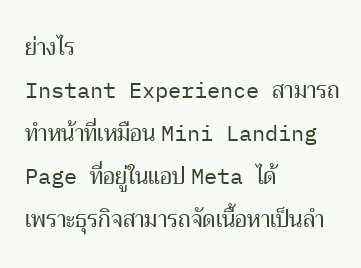ย่างไร
Instant Experience สามารถทำหน้าที่เหมือน Mini Landing Page ที่อยู่ในแอป Meta ได้
เพราะธุรกิจสามารถจัดเนื้อหาเป็นลำ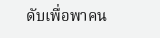ดับเพื่อพาคน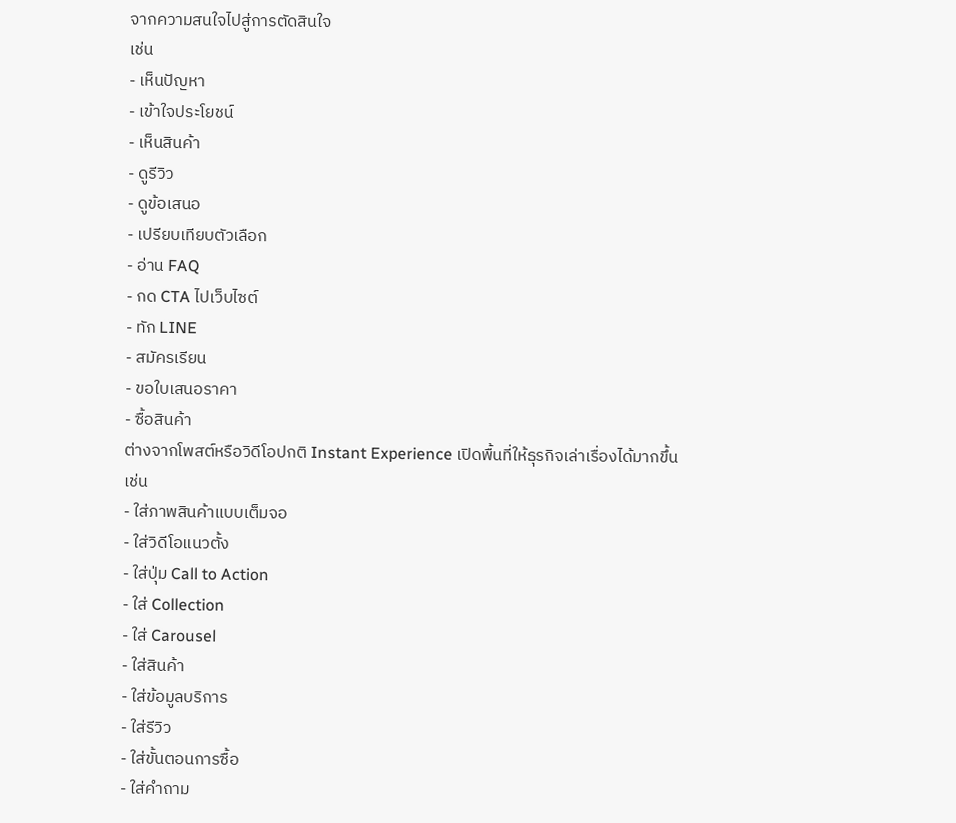จากความสนใจไปสู่การตัดสินใจ
เช่น
- เห็นปัญหา
- เข้าใจประโยชน์
- เห็นสินค้า
- ดูรีวิว
- ดูข้อเสนอ
- เปรียบเทียบตัวเลือก
- อ่าน FAQ
- กด CTA ไปเว็บไซต์
- ทัก LINE
- สมัครเรียน
- ขอใบเสนอราคา
- ซื้อสินค้า
ต่างจากโพสต์หรือวิดีโอปกติ Instant Experience เปิดพื้นที่ให้ธุรกิจเล่าเรื่องได้มากขึ้น
เช่น
- ใส่ภาพสินค้าแบบเต็มจอ
- ใส่วิดีโอแนวตั้ง
- ใส่ปุ่ม Call to Action
- ใส่ Collection
- ใส่ Carousel
- ใส่สินค้า
- ใส่ข้อมูลบริการ
- ใส่รีวิว
- ใส่ขั้นตอนการซื้อ
- ใส่คำถาม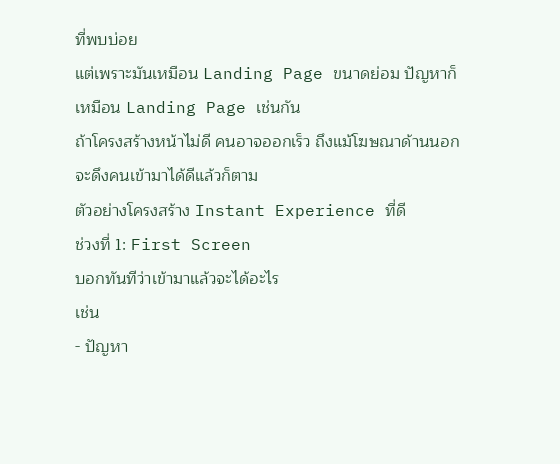ที่พบบ่อย
แต่เพราะมันเหมือน Landing Page ขนาดย่อม ปัญหาก็เหมือน Landing Page เช่นกัน
ถ้าโครงสร้างหน้าไม่ดี คนอาจออกเร็ว ถึงแม้โฆษณาด้านนอกจะดึงคนเข้ามาได้ดีแล้วก็ตาม
ตัวอย่างโครงสร้าง Instant Experience ที่ดี
ช่วงที่ 1: First Screen
บอกทันทีว่าเข้ามาแล้วจะได้อะไร
เช่น
- ปัญหา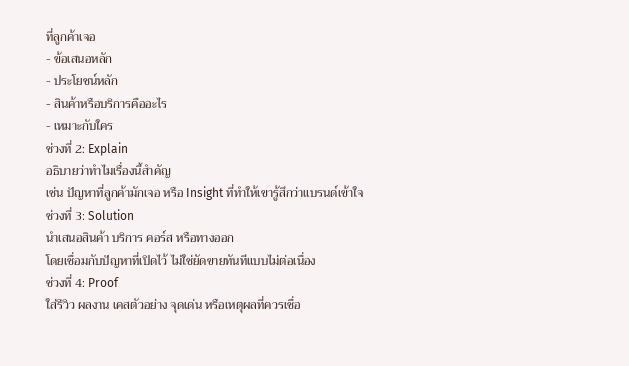ที่ลูกค้าเจอ
- ข้อเสนอหลัก
- ประโยชน์หลัก
- สินค้าหรือบริการคืออะไร
- เหมาะกับใคร
ช่วงที่ 2: Explain
อธิบายว่าทำไมเรื่องนี้สำคัญ
เช่น ปัญหาที่ลูกค้ามักเจอ หรือ Insight ที่ทำให้เขารู้สึกว่าแบรนด์เข้าใจ
ช่วงที่ 3: Solution
นำเสนอสินค้า บริการ คอร์ส หรือทางออก
โดยเชื่อมกับปัญหาที่เปิดไว้ ไม่ใช่ยัดขายทันทีแบบไม่ต่อเนื่อง
ช่วงที่ 4: Proof
ใส่รีวิว ผลงาน เคสตัวอย่าง จุดเด่น หรือเหตุผลที่ควรเชื่อ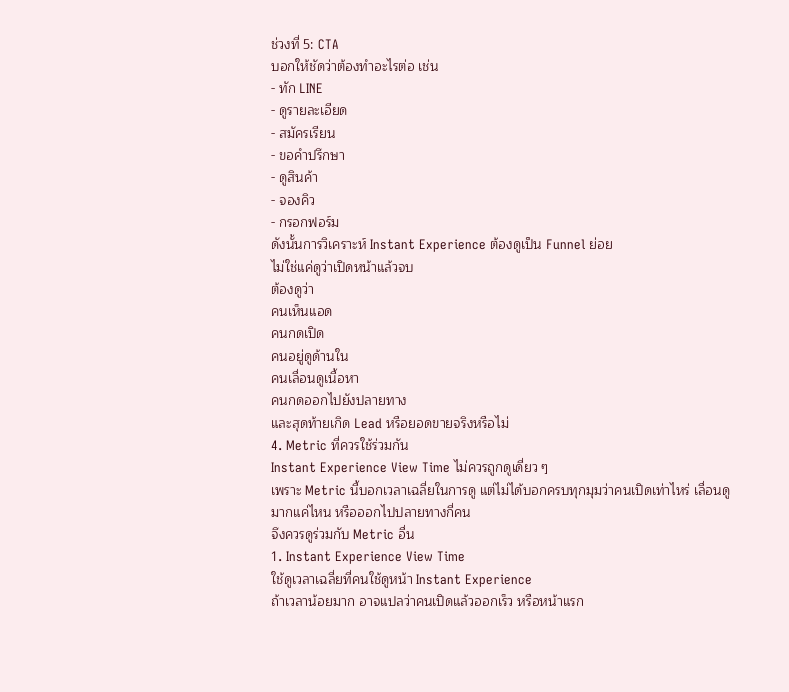ช่วงที่ 5: CTA
บอกให้ชัดว่าต้องทำอะไรต่อ เช่น
- ทัก LINE
- ดูรายละเอียด
- สมัครเรียน
- ขอคำปรึกษา
- ดูสินค้า
- จองคิว
- กรอกฟอร์ม
ดังนั้นการวิเคราะห์ Instant Experience ต้องดูเป็น Funnel ย่อย
ไม่ใช่แค่ดูว่าเปิดหน้าแล้วจบ
ต้องดูว่า
คนเห็นแอด
คนกดเปิด
คนอยู่ดูด้านใน
คนเลื่อนดูเนื้อหา
คนกดออกไปยังปลายทาง
และสุดท้ายเกิด Lead หรือยอดขายจริงหรือไม่
4. Metric ที่ควรใช้ร่วมกัน
Instant Experience View Time ไม่ควรถูกดูเดี่ยว ๆ
เพราะ Metric นี้บอกเวลาเฉลี่ยในการดู แต่ไม่ได้บอกครบทุกมุมว่าคนเปิดเท่าไหร่ เลื่อนดูมากแค่ไหน หรือออกไปปลายทางกี่คน
จึงควรดูร่วมกับ Metric อื่น
1. Instant Experience View Time
ใช้ดูเวลาเฉลี่ยที่คนใช้ดูหน้า Instant Experience
ถ้าเวลาน้อยมาก อาจแปลว่าคนเปิดแล้วออกเร็ว หรือหน้าแรก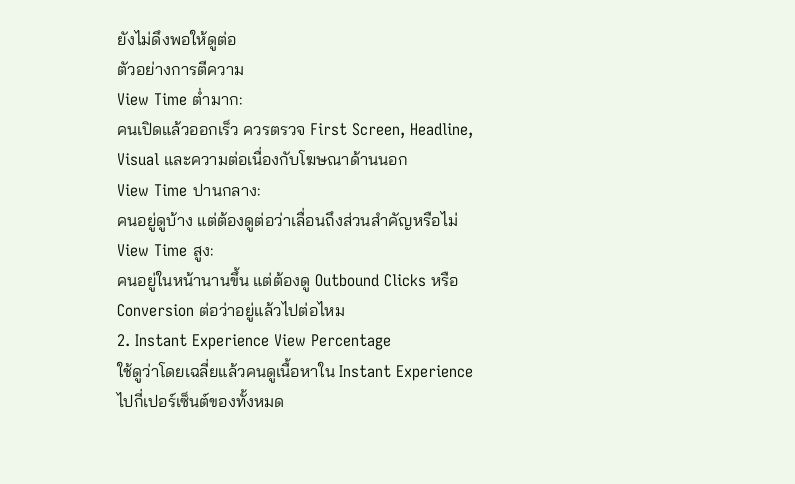ยังไม่ดึงพอให้ดูต่อ
ตัวอย่างการตีความ
View Time ต่ำมาก:
คนเปิดแล้วออกเร็ว ควรตรวจ First Screen, Headline, Visual และความต่อเนื่องกับโฆษณาด้านนอก
View Time ปานกลาง:
คนอยู่ดูบ้าง แต่ต้องดูต่อว่าเลื่อนถึงส่วนสำคัญหรือไม่
View Time สูง:
คนอยู่ในหน้านานขึ้น แต่ต้องดู Outbound Clicks หรือ Conversion ต่อว่าอยู่แล้วไปต่อไหม
2. Instant Experience View Percentage
ใช้ดูว่าโดยเฉลี่ยแล้วคนดูเนื้อหาใน Instant Experience ไปกี่เปอร์เซ็นต์ของทั้งหมด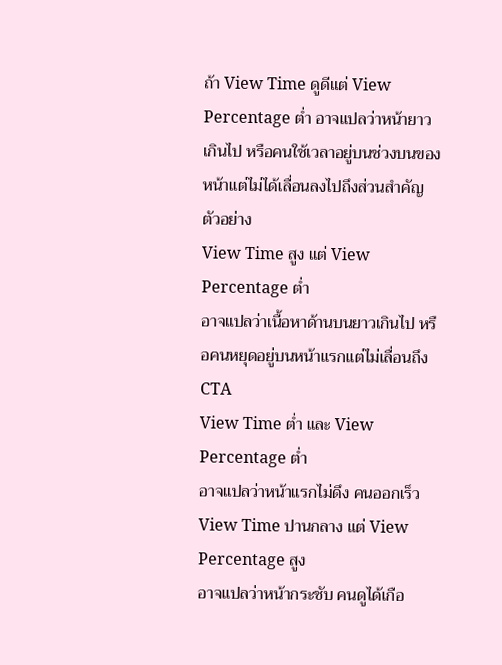ถ้า View Time ดูดีแต่ View Percentage ต่ำ อาจแปลว่าหน้ายาวเกินไป หรือคนใช้เวลาอยู่บนช่วงบนของหน้าแต่ไม่ได้เลื่อนลงไปถึงส่วนสำคัญ
ตัวอย่าง
View Time สูง แต่ View Percentage ต่ำ
อาจแปลว่าเนื้อหาด้านบนยาวเกินไป หรือคนหยุดอยู่บนหน้าแรกแต่ไม่เลื่อนถึง CTA
View Time ต่ำ และ View Percentage ต่ำ
อาจแปลว่าหน้าแรกไม่ดึง คนออกเร็ว
View Time ปานกลาง แต่ View Percentage สูง
อาจแปลว่าหน้ากระชับ คนดูได้เกือ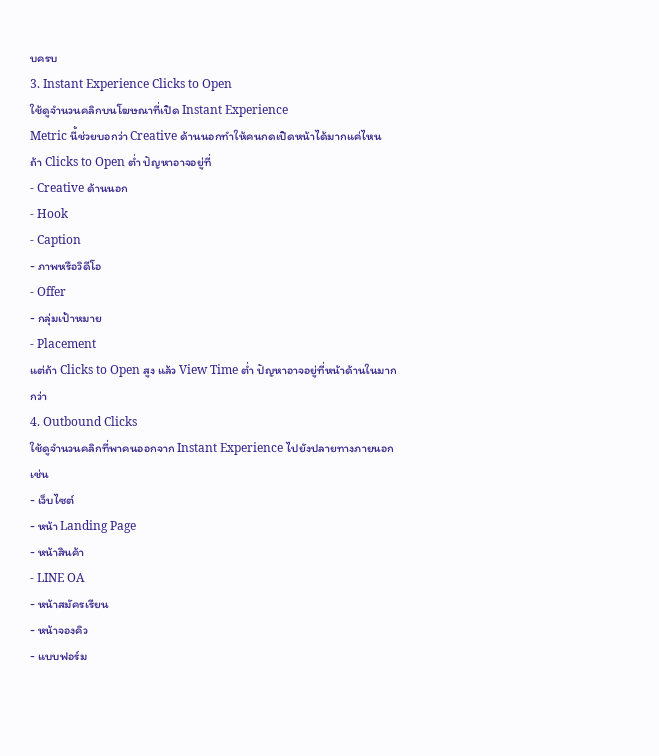บครบ
3. Instant Experience Clicks to Open
ใช้ดูจำนวนคลิกบนโฆษณาที่เปิด Instant Experience
Metric นี้ช่วยบอกว่า Creative ด้านนอกทำให้คนกดเปิดหน้าได้มากแค่ไหน
ถ้า Clicks to Open ต่ำ ปัญหาอาจอยู่ที่
- Creative ด้านนอก
- Hook
- Caption
- ภาพหรือวิดีโอ
- Offer
- กลุ่มเป้าหมาย
- Placement
แต่ถ้า Clicks to Open สูง แล้ว View Time ต่ำ ปัญหาอาจอยู่ที่หน้าด้านในมากกว่า
4. Outbound Clicks
ใช้ดูจำนวนคลิกที่พาคนออกจาก Instant Experience ไปยังปลายทางภายนอก
เช่น
- เว็บไซต์
- หน้า Landing Page
- หน้าสินค้า
- LINE OA
- หน้าสมัครเรียน
- หน้าจองคิว
- แบบฟอร์ม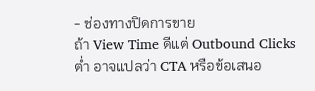- ช่องทางปิดการขาย
ถ้า View Time ดีแต่ Outbound Clicks ต่ำ อาจแปลว่า CTA หรือข้อเสนอ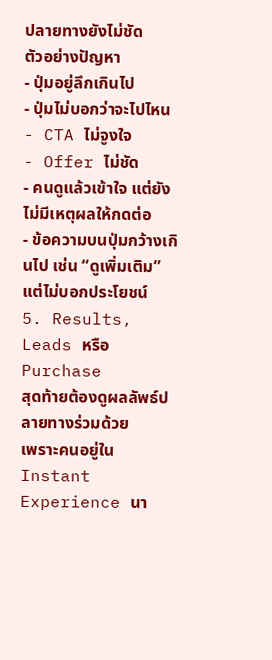ปลายทางยังไม่ชัด
ตัวอย่างปัญหา
- ปุ่มอยู่ลึกเกินไป
- ปุ่มไม่บอกว่าจะไปไหน
- CTA ไม่จูงใจ
- Offer ไม่ชัด
- คนดูแล้วเข้าใจ แต่ยังไม่มีเหตุผลให้กดต่อ
- ข้อความบนปุ่มกว้างเกินไป เช่น “ดูเพิ่มเติม” แต่ไม่บอกประโยชน์
5. Results, Leads หรือ Purchase
สุดท้ายต้องดูผลลัพธ์ปลายทางร่วมด้วย
เพราะคนอยู่ใน Instant Experience นา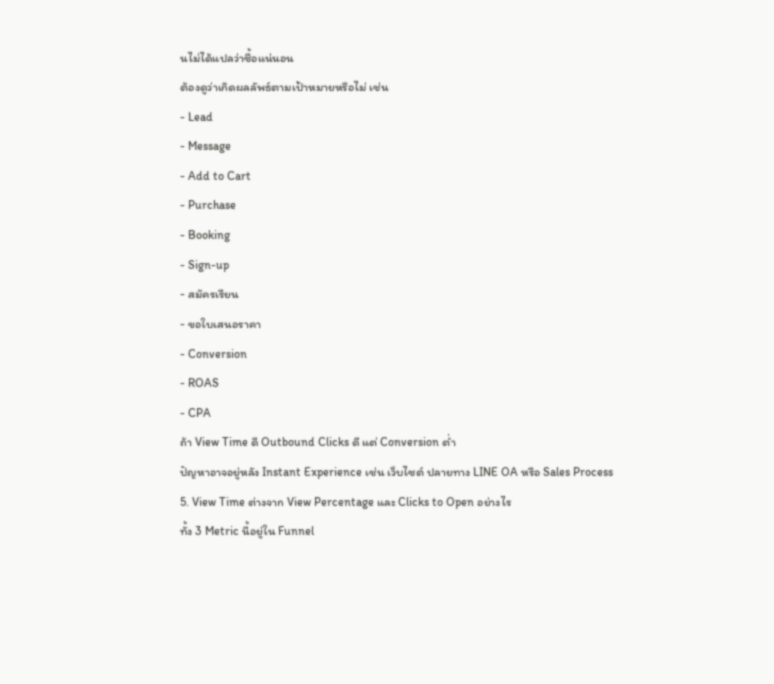นไม่ได้แปลว่าซื้อแน่นอน
ต้องดูว่าเกิดผลลัพธ์ตามเป้าหมายหรือไม่ เช่น
- Lead
- Message
- Add to Cart
- Purchase
- Booking
- Sign-up
- สมัครเรียน
- ขอใบเสนอราคา
- Conversion
- ROAS
- CPA
ถ้า View Time ดี Outbound Clicks ดี แต่ Conversion ต่ำ
ปัญหาอาจอยู่หลัง Instant Experience เช่น เว็บไซต์ ปลายทาง LINE OA หรือ Sales Process
5. View Time ต่างจาก View Percentage และ Clicks to Open อย่างไร
ทั้ง 3 Metric นี้อยู่ใน Funnel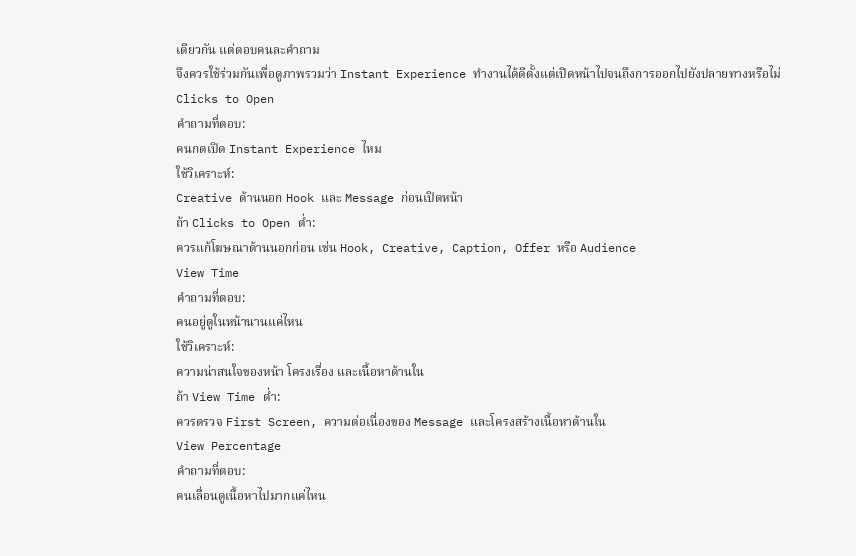เดียวกัน แต่ตอบคนละคำถาม
จึงควรใช้ร่วมกันเพื่อดูภาพรวมว่า Instant Experience ทำงานได้ดีตั้งแต่เปิดหน้าไปจนถึงการออกไปยังปลายทางหรือไม่
Clicks to Open
คำถามที่ตอบ:
คนกดเปิด Instant Experience ไหม
ใช้วิเคราะห์:
Creative ด้านนอก Hook และ Message ก่อนเปิดหน้า
ถ้า Clicks to Open ต่ำ:
ควรแก้โฆษณาด้านนอกก่อน เช่น Hook, Creative, Caption, Offer หรือ Audience
View Time
คำถามที่ตอบ:
คนอยู่ดูในหน้านานแค่ไหน
ใช้วิเคราะห์:
ความน่าสนใจของหน้า โครงเรื่อง และเนื้อหาด้านใน
ถ้า View Time ต่ำ:
ควรตรวจ First Screen, ความต่อเนื่องของ Message และโครงสร้างเนื้อหาด้านใน
View Percentage
คำถามที่ตอบ:
คนเลื่อนดูเนื้อหาไปมากแค่ไหน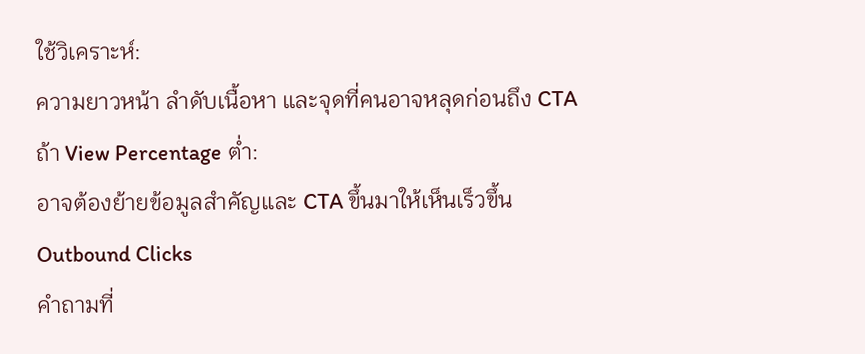ใช้วิเคราะห์:
ความยาวหน้า ลำดับเนื้อหา และจุดที่คนอาจหลุดก่อนถึง CTA
ถ้า View Percentage ต่ำ:
อาจต้องย้ายข้อมูลสำคัญและ CTA ขึ้นมาให้เห็นเร็วขึ้น
Outbound Clicks
คำถามที่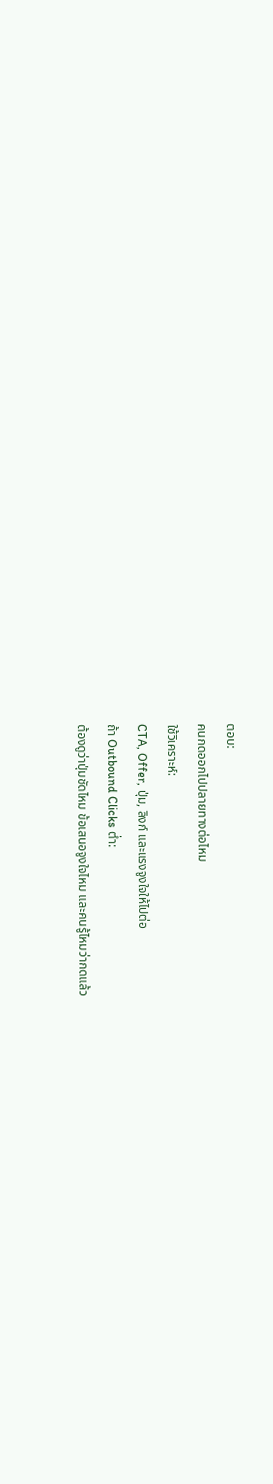ตอบ:
คนกดออกไปปลายทางต่อไหม
ใช้วิเคราะห์:
CTA, Offer, ปุ่ม, ลิงก์ และแรงจูงใจให้ไปต่อ
ถ้า Outbound Clicks ต่ำ:
ต้องดูว่าปุ่มชัดไหม ข้อเสนอจูงใจไหม และคนรู้ไหมว่ากดแล้ว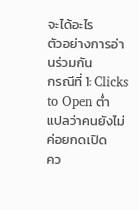จะได้อะไร
ตัวอย่างการอ่านร่วมกัน
กรณีที่ 1: Clicks to Open ต่ำ
แปลว่าคนยังไม่ค่อยกดเปิด
คว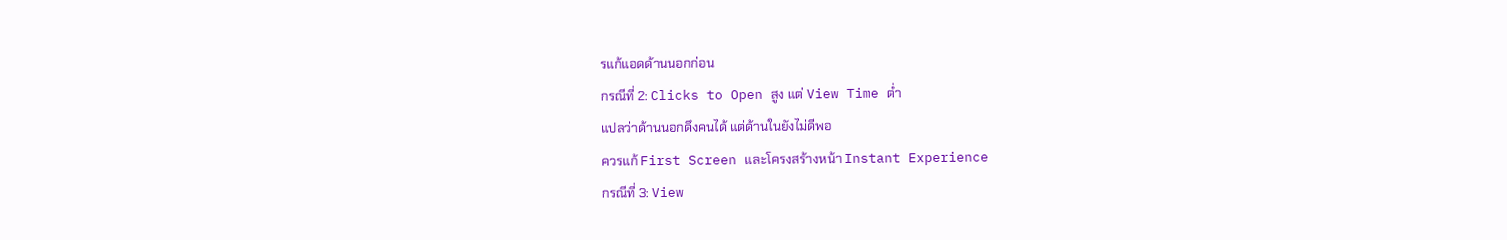รแก้แอดด้านนอกก่อน
กรณีที่ 2: Clicks to Open สูง แต่ View Time ต่ำ
แปลว่าด้านนอกดึงคนได้ แต่ด้านในยังไม่ดีพอ
ควรแก้ First Screen และโครงสร้างหน้า Instant Experience
กรณีที่ 3: View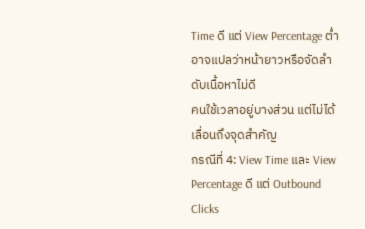Time ดี แต่ View Percentage ต่ำ
อาจแปลว่าหน้ายาวหรือจัดลำดับเนื้อหาไม่ดี
คนใช้เวลาอยู่บางส่วน แต่ไม่ได้เลื่อนถึงจุดสำคัญ
กรณีที่ 4: View Time และ View Percentage ดี แต่ Outbound Clicks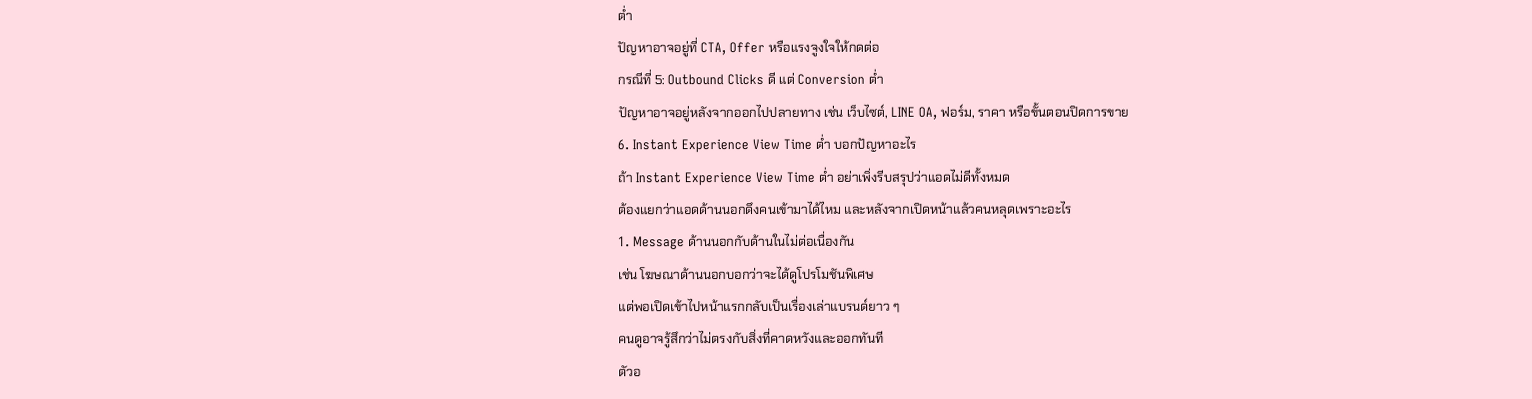ต่ำ
ปัญหาอาจอยู่ที่ CTA, Offer หรือแรงจูงใจให้กดต่อ
กรณีที่ 5: Outbound Clicks ดี แต่ Conversion ต่ำ
ปัญหาอาจอยู่หลังจากออกไปปลายทาง เช่น เว็บไซต์, LINE OA, ฟอร์ม, ราคา หรือขั้นตอนปิดการขาย
6. Instant Experience View Time ต่ำ บอกปัญหาอะไร
ถ้า Instant Experience View Time ต่ำ อย่าเพิ่งรีบสรุปว่าแอดไม่ดีทั้งหมด
ต้องแยกว่าแอดด้านนอกดึงคนเข้ามาได้ไหม และหลังจากเปิดหน้าแล้วคนหลุดเพราะอะไร
1. Message ด้านนอกกับด้านในไม่ต่อเนื่องกัน
เช่น โฆษณาด้านนอกบอกว่าจะได้ดูโปรโมชันพิเศษ
แต่พอเปิดเข้าไปหน้าแรกกลับเป็นเรื่องเล่าแบรนด์ยาว ๆ
คนดูอาจรู้สึกว่าไม่ตรงกับสิ่งที่คาดหวังและออกทันที
ตัวอ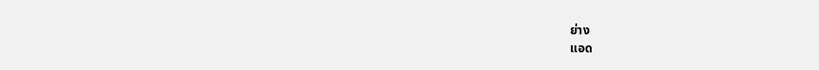ย่าง
แอด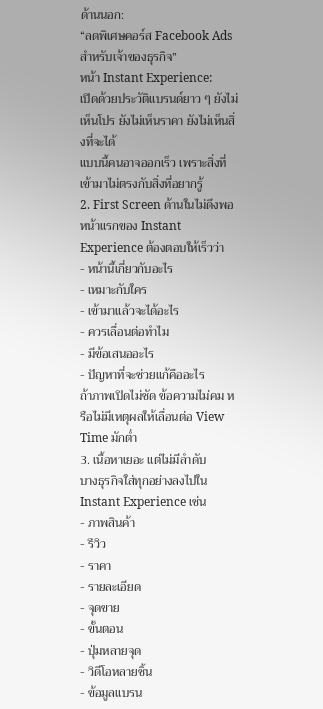ด้านนอก:
“ลดพิเศษคอร์ส Facebook Ads สำหรับเจ้าของธุรกิจ”
หน้า Instant Experience:
เปิดด้วยประวัติแบรนด์ยาว ๆ ยังไม่เห็นโปร ยังไม่เห็นราคา ยังไม่เห็นสิ่งที่จะได้
แบบนี้คนอาจออกเร็ว เพราะสิ่งที่เข้ามาไม่ตรงกับสิ่งที่อยากรู้
2. First Screen ด้านในไม่ดึงพอ
หน้าแรกของ Instant Experience ต้องตอบให้เร็วว่า
- หน้านี้เกี่ยวกับอะไร
- เหมาะกับใคร
- เข้ามาแล้วจะได้อะไร
- ควรเลื่อนต่อทำไม
- มีข้อเสนออะไร
- ปัญหาที่จะช่วยแก้คืออะไร
ถ้าภาพเปิดไม่ชัด ข้อความไม่คม หรือไม่มีเหตุผลให้เลื่อนต่อ View Time มักต่ำ
3. เนื้อหาเยอะ แต่ไม่มีลำดับ
บางธุรกิจใส่ทุกอย่างลงไปใน Instant Experience เช่น
- ภาพสินค้า
- รีวิว
- ราคา
- รายละเอียด
- จุดขาย
- ขั้นตอน
- ปุ่มหลายจุด
- วิดีโอหลายชิ้น
- ข้อมูลแบรน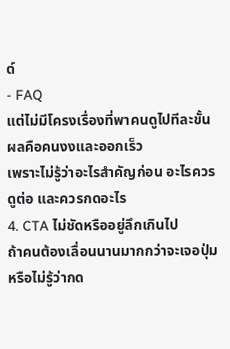ด์
- FAQ
แต่ไม่มีโครงเรื่องที่พาคนดูไปทีละขั้น
ผลคือคนงงและออกเร็ว
เพราะไม่รู้ว่าอะไรสำคัญก่อน อะไรควรดูต่อ และควรกดอะไร
4. CTA ไม่ชัดหรืออยู่ลึกเกินไป
ถ้าคนต้องเลื่อนนานมากกว่าจะเจอปุ่ม หรือไม่รู้ว่ากด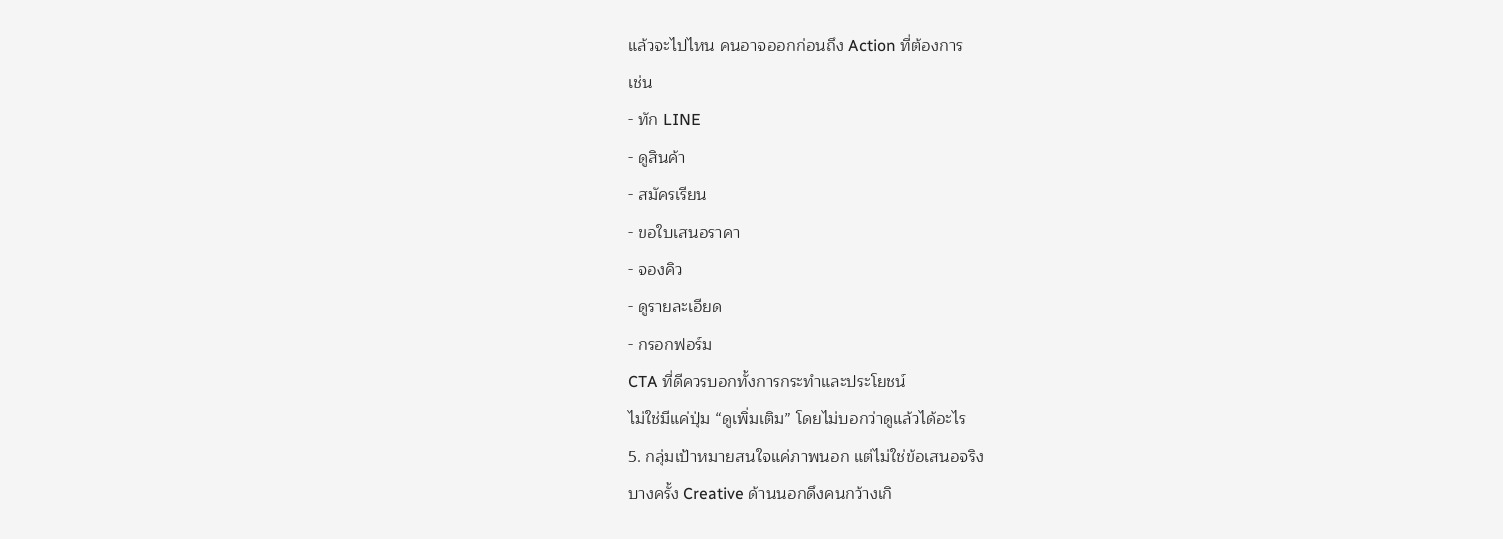แล้วจะไปไหน คนอาจออกก่อนถึง Action ที่ต้องการ
เช่น
- ทัก LINE
- ดูสินค้า
- สมัครเรียน
- ขอใบเสนอราคา
- จองคิว
- ดูรายละเอียด
- กรอกฟอร์ม
CTA ที่ดีควรบอกทั้งการกระทำและประโยชน์
ไม่ใช่มีแค่ปุ่ม “ดูเพิ่มเติม” โดยไม่บอกว่าดูแล้วได้อะไร
5. กลุ่มเป้าหมายสนใจแค่ภาพนอก แต่ไม่ใช่ข้อเสนอจริง
บางครั้ง Creative ด้านนอกดึงคนกว้างเกิ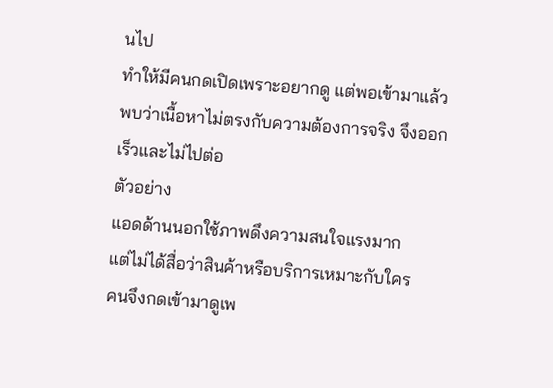นไป
ทำให้มีคนกดเปิดเพราะอยากดู แต่พอเข้ามาแล้วพบว่าเนื้อหาไม่ตรงกับความต้องการจริง จึงออกเร็วและไม่ไปต่อ
ตัวอย่าง
แอดด้านนอกใช้ภาพดึงความสนใจแรงมาก
แต่ไม่ได้สื่อว่าสินค้าหรือบริการเหมาะกับใคร
คนจึงกดเข้ามาดูเพ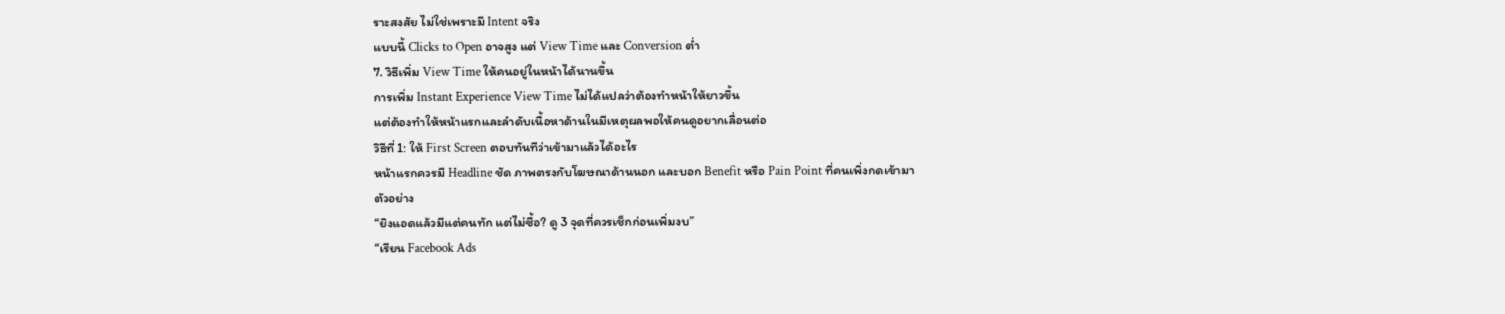ราะสงสัย ไม่ใช่เพราะมี Intent จริง
แบบนี้ Clicks to Open อาจสูง แต่ View Time และ Conversion ต่ำ
7. วิธีเพิ่ม View Time ให้คนอยู่ในหน้าได้นานขึ้น
การเพิ่ม Instant Experience View Time ไม่ได้แปลว่าต้องทำหน้าให้ยาวขึ้น
แต่ต้องทำให้หน้าแรกและลำดับเนื้อหาด้านในมีเหตุผลพอให้คนดูอยากเลื่อนต่อ
วิธีที่ 1: ให้ First Screen ตอบทันทีว่าเข้ามาแล้วได้อะไร
หน้าแรกควรมี Headline ชัด ภาพตรงกับโฆษณาด้านนอก และบอก Benefit หรือ Pain Point ที่คนเพิ่งกดเข้ามา
ตัวอย่าง
“ยิงแอดแล้วมีแต่คนทัก แต่ไม่ซื้อ? ดู 3 จุดที่ควรเช็กก่อนเพิ่มงบ”
“เรียน Facebook Ads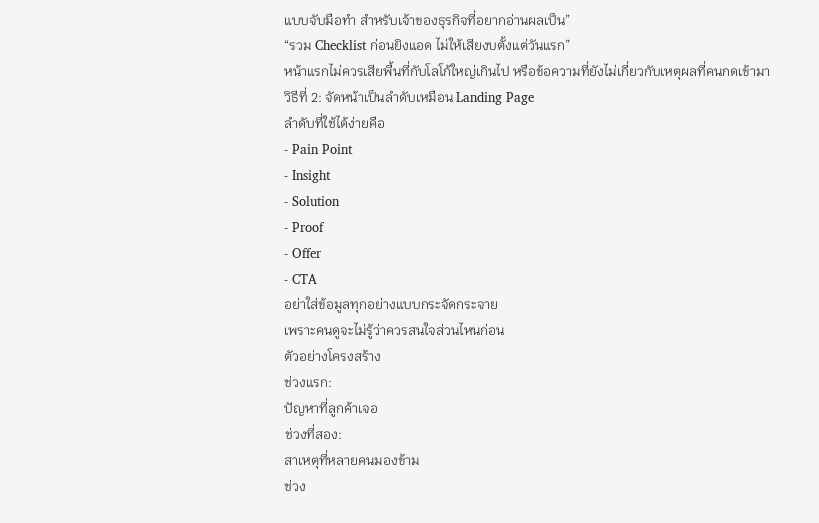แบบจับมือทำ สำหรับเจ้าของธุรกิจที่อยากอ่านผลเป็น”
“รวม Checklist ก่อนยิงแอด ไม่ให้เสียงบตั้งแต่วันแรก”
หน้าแรกไม่ควรเสียพื้นที่กับโลโก้ใหญ่เกินไป หรือข้อความที่ยังไม่เกี่ยวกับเหตุผลที่คนกดเข้ามา
วิธีที่ 2: จัดหน้าเป็นลำดับเหมือน Landing Page
ลำดับที่ใช้ได้ง่ายคือ
- Pain Point
- Insight
- Solution
- Proof
- Offer
- CTA
อย่าใส่ข้อมูลทุกอย่างแบบกระจัดกระจาย
เพราะคนดูจะไม่รู้ว่าควรสนใจส่วนไหนก่อน
ตัวอย่างโครงสร้าง
ช่วงแรก:
ปัญหาที่ลูกค้าเจอ
ช่วงที่สอง:
สาเหตุที่หลายคนมองข้าม
ช่วง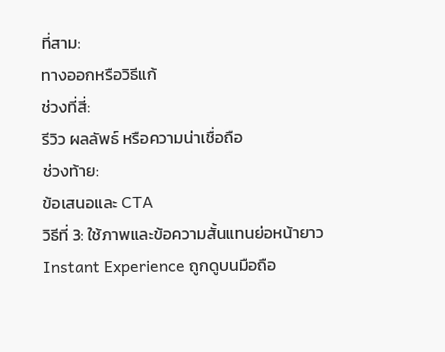ที่สาม:
ทางออกหรือวิธีแก้
ช่วงที่สี่:
รีวิว ผลลัพธ์ หรือความน่าเชื่อถือ
ช่วงท้าย:
ข้อเสนอและ CTA
วิธีที่ 3: ใช้ภาพและข้อความสั้นแทนย่อหน้ายาว
Instant Experience ถูกดูบนมือถือ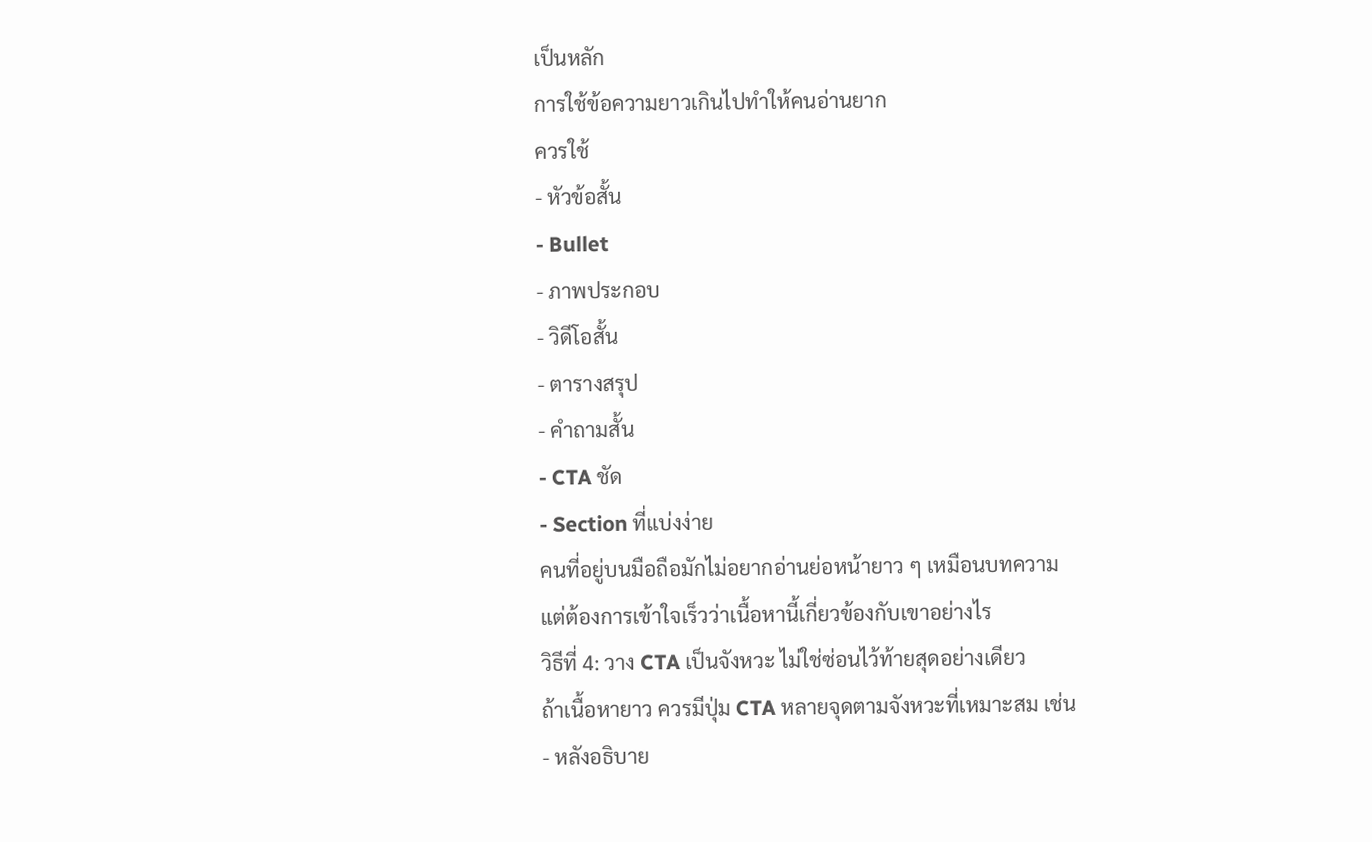เป็นหลัก
การใช้ข้อความยาวเกินไปทำให้คนอ่านยาก
ควรใช้
- หัวข้อสั้น
- Bullet
- ภาพประกอบ
- วิดีโอสั้น
- ตารางสรุป
- คำถามสั้น
- CTA ชัด
- Section ที่แบ่งง่าย
คนที่อยู่บนมือถือมักไม่อยากอ่านย่อหน้ายาว ๆ เหมือนบทความ
แต่ต้องการเข้าใจเร็วว่าเนื้อหานี้เกี่ยวข้องกับเขาอย่างไร
วิธีที่ 4: วาง CTA เป็นจังหวะ ไม่ใช่ซ่อนไว้ท้ายสุดอย่างเดียว
ถ้าเนื้อหายาว ควรมีปุ่ม CTA หลายจุดตามจังหวะที่เหมาะสม เช่น
- หลังอธิบาย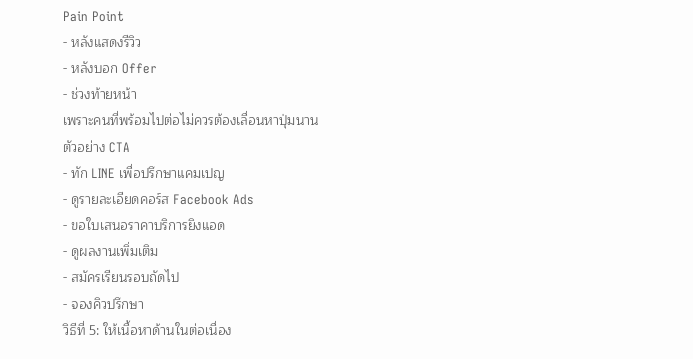Pain Point
- หลังแสดงรีวิว
- หลังบอก Offer
- ช่วงท้ายหน้า
เพราะคนที่พร้อมไปต่อไม่ควรต้องเลื่อนหาปุ่มนาน
ตัวอย่าง CTA
- ทัก LINE เพื่อปรึกษาแคมเปญ
- ดูรายละเอียดคอร์ส Facebook Ads
- ขอใบเสนอราคาบริการยิงแอด
- ดูผลงานเพิ่มเติม
- สมัครเรียนรอบถัดไป
- จองคิวปรึกษา
วิธีที่ 5: ให้เนื้อหาด้านในต่อเนื่อง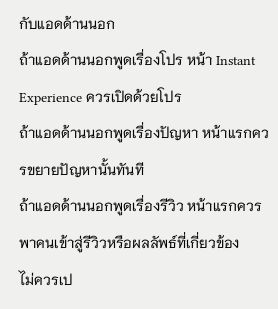กับแอดด้านนอก
ถ้าแอดด้านนอกพูดเรื่องโปร หน้า Instant Experience ควรเปิดด้วยโปร
ถ้าแอดด้านนอกพูดเรื่องปัญหา หน้าแรกควรขยายปัญหานั้นทันที
ถ้าแอดด้านนอกพูดเรื่องรีวิว หน้าแรกควรพาคนเข้าสู่รีวิวหรือผลลัพธ์ที่เกี่ยวข้อง
ไม่ควรเป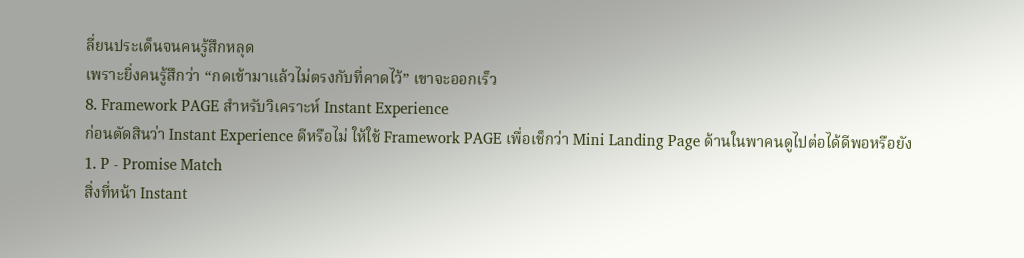ลี่ยนประเด็นจนคนรู้สึกหลุด
เพราะยิ่งคนรู้สึกว่า “กดเข้ามาแล้วไม่ตรงกับที่คาดไว้” เขาจะออกเร็ว
8. Framework PAGE สำหรับวิเคราะห์ Instant Experience
ก่อนตัดสินว่า Instant Experience ดีหรือไม่ ให้ใช้ Framework PAGE เพื่อเช็กว่า Mini Landing Page ด้านในพาคนดูไปต่อได้ดีพอหรือยัง
1. P - Promise Match
สิ่งที่หน้า Instant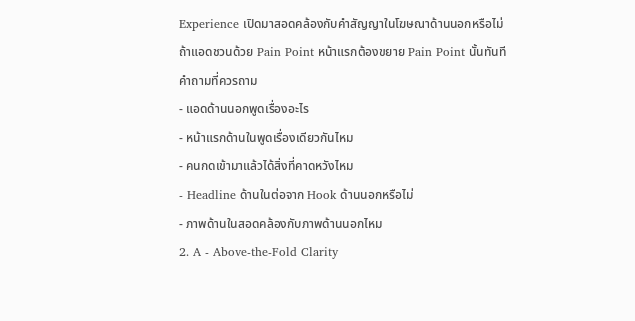Experience เปิดมาสอดคล้องกับคำสัญญาในโฆษณาด้านนอกหรือไม่
ถ้าแอดชวนด้วย Pain Point หน้าแรกต้องขยาย Pain Point นั้นทันที
คำถามที่ควรถาม
- แอดด้านนอกพูดเรื่องอะไร
- หน้าแรกด้านในพูดเรื่องเดียวกันไหม
- คนกดเข้ามาแล้วได้สิ่งที่คาดหวังไหม
- Headline ด้านในต่อจาก Hook ด้านนอกหรือไม่
- ภาพด้านในสอดคล้องกับภาพด้านนอกไหม
2. A - Above-the-Fold Clarity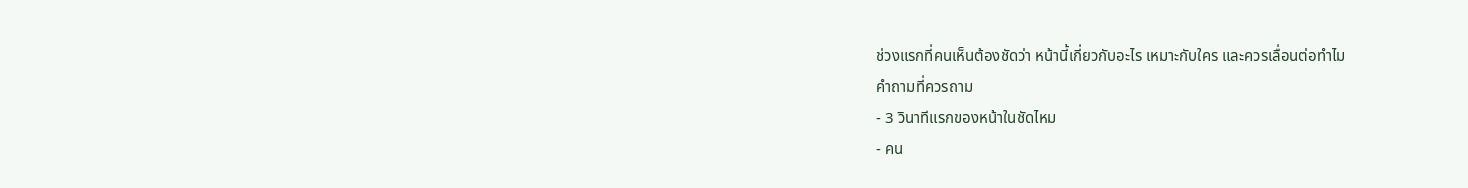ช่วงแรกที่คนเห็นต้องชัดว่า หน้านี้เกี่ยวกับอะไร เหมาะกับใคร และควรเลื่อนต่อทำไม
คำถามที่ควรถาม
- 3 วินาทีแรกของหน้าในชัดไหม
- คน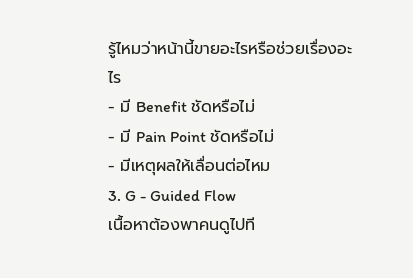รู้ไหมว่าหน้านี้ขายอะไรหรือช่วยเรื่องอะไร
- มี Benefit ชัดหรือไม่
- มี Pain Point ชัดหรือไม่
- มีเหตุผลให้เลื่อนต่อไหม
3. G - Guided Flow
เนื้อหาต้องพาคนดูไปที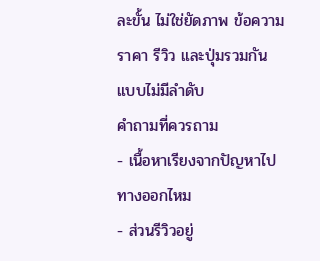ละขั้น ไม่ใช่ยัดภาพ ข้อความ ราคา รีวิว และปุ่มรวมกันแบบไม่มีลำดับ
คำถามที่ควรถาม
- เนื้อหาเรียงจากปัญหาไปทางออกไหม
- ส่วนรีวิวอยู่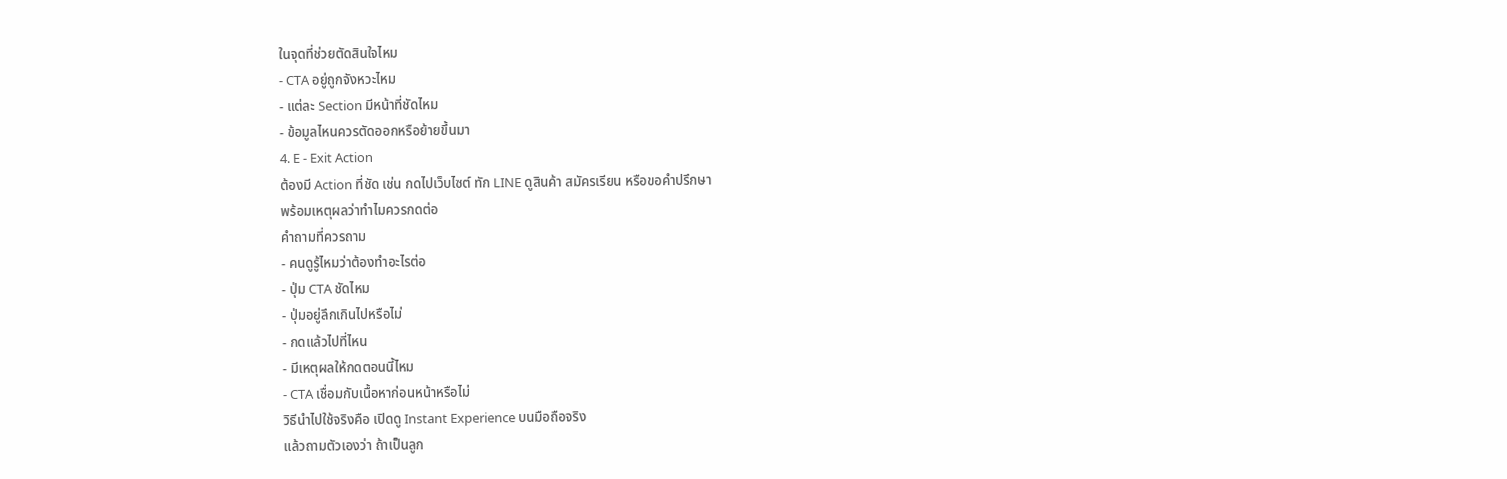ในจุดที่ช่วยตัดสินใจไหม
- CTA อยู่ถูกจังหวะไหม
- แต่ละ Section มีหน้าที่ชัดไหม
- ข้อมูลไหนควรตัดออกหรือย้ายขึ้นมา
4. E - Exit Action
ต้องมี Action ที่ชัด เช่น กดไปเว็บไซต์ ทัก LINE ดูสินค้า สมัครเรียน หรือขอคำปรึกษา
พร้อมเหตุผลว่าทำไมควรกดต่อ
คำถามที่ควรถาม
- คนดูรู้ไหมว่าต้องทำอะไรต่อ
- ปุ่ม CTA ชัดไหม
- ปุ่มอยู่ลึกเกินไปหรือไม่
- กดแล้วไปที่ไหน
- มีเหตุผลให้กดตอนนี้ไหม
- CTA เชื่อมกับเนื้อหาก่อนหน้าหรือไม่
วิธีนำไปใช้จริงคือ เปิดดู Instant Experience บนมือถือจริง
แล้วถามตัวเองว่า ถ้าเป็นลูก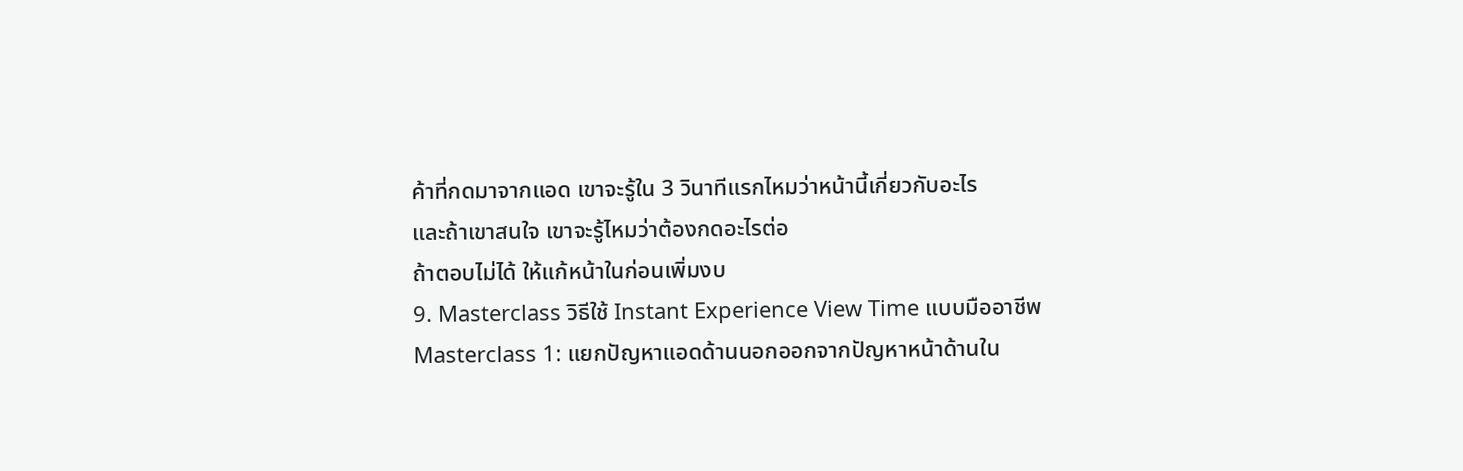ค้าที่กดมาจากแอด เขาจะรู้ใน 3 วินาทีแรกไหมว่าหน้านี้เกี่ยวกับอะไร
และถ้าเขาสนใจ เขาจะรู้ไหมว่าต้องกดอะไรต่อ
ถ้าตอบไม่ได้ ให้แก้หน้าในก่อนเพิ่มงบ
9. Masterclass วิธีใช้ Instant Experience View Time แบบมืออาชีพ
Masterclass 1: แยกปัญหาแอดด้านนอกออกจากปัญหาหน้าด้านใน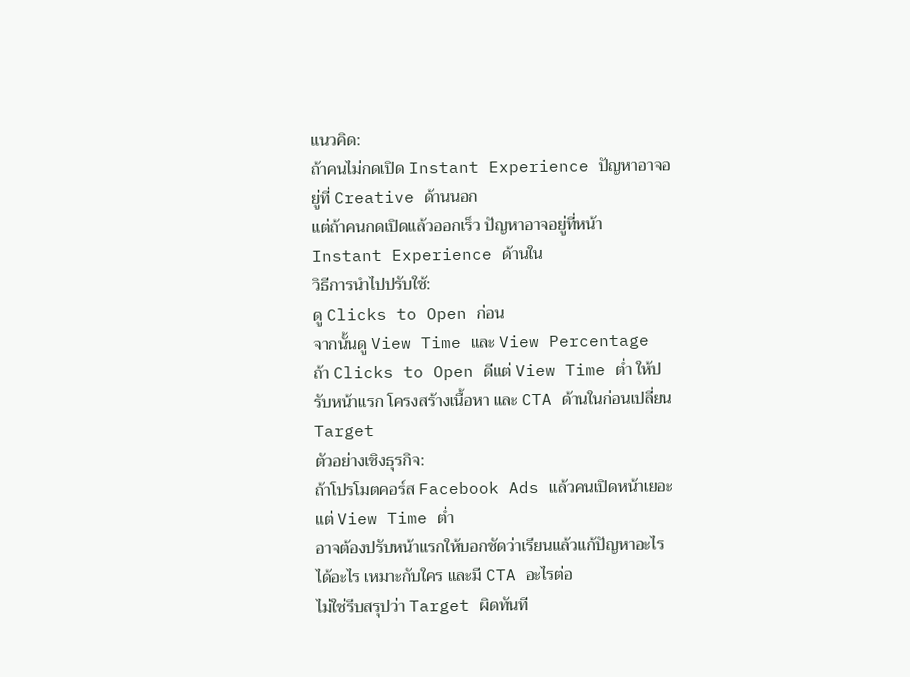แนวคิด:
ถ้าคนไม่กดเปิด Instant Experience ปัญหาอาจอยู่ที่ Creative ด้านนอก
แต่ถ้าคนกดเปิดแล้วออกเร็ว ปัญหาอาจอยู่ที่หน้า Instant Experience ด้านใน
วิธีการนำไปปรับใช้:
ดู Clicks to Open ก่อน
จากนั้นดู View Time และ View Percentage
ถ้า Clicks to Open ดีแต่ View Time ต่ำ ให้ปรับหน้าแรก โครงสร้างเนื้อหา และ CTA ด้านในก่อนเปลี่ยน Target
ตัวอย่างเชิงธุรกิจ:
ถ้าโปรโมตคอร์ส Facebook Ads แล้วคนเปิดหน้าเยอะ แต่ View Time ต่ำ
อาจต้องปรับหน้าแรกให้บอกชัดว่าเรียนแล้วแก้ปัญหาอะไร ได้อะไร เหมาะกับใคร และมี CTA อะไรต่อ
ไม่ใช่รีบสรุปว่า Target ผิดทันที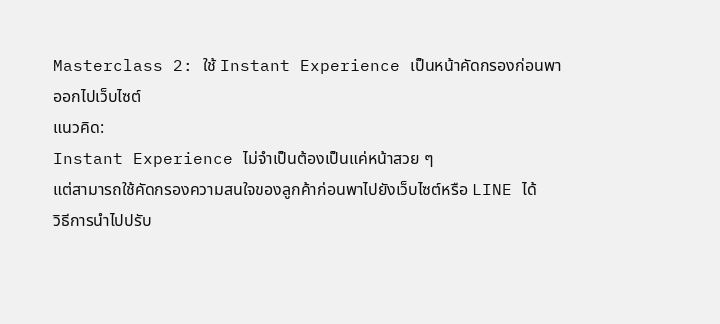Masterclass 2: ใช้ Instant Experience เป็นหน้าคัดกรองก่อนพาออกไปเว็บไซต์
แนวคิด:
Instant Experience ไม่จำเป็นต้องเป็นแค่หน้าสวย ๆ
แต่สามารถใช้คัดกรองความสนใจของลูกค้าก่อนพาไปยังเว็บไซต์หรือ LINE ได้
วิธีการนำไปปรับ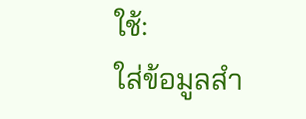ใช้:
ใส่ข้อมูลสำ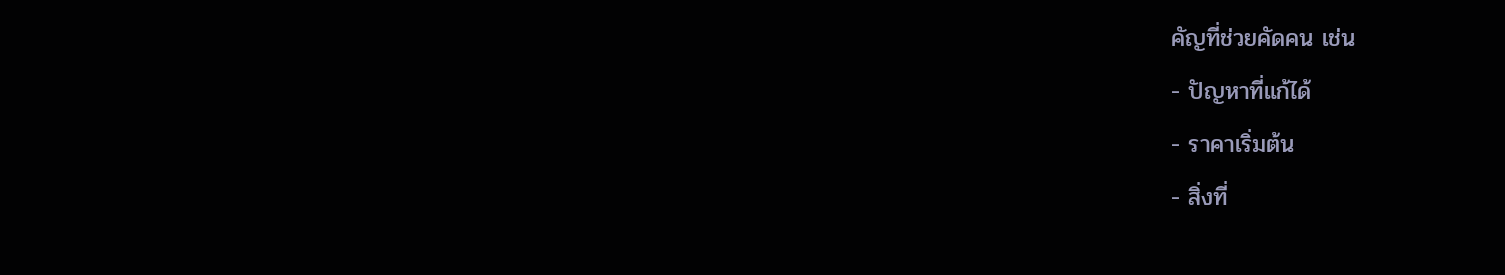คัญที่ช่วยคัดคน เช่น
- ปัญหาที่แก้ได้
- ราคาเริ่มต้น
- สิ่งที่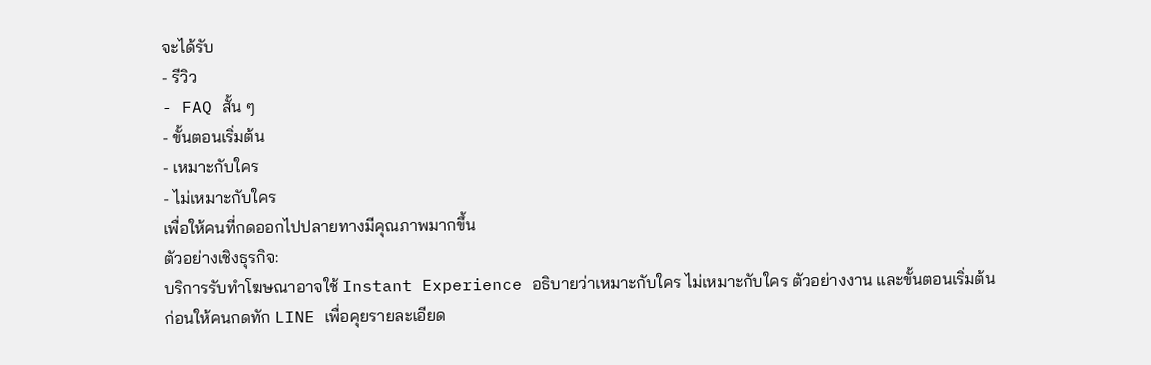จะได้รับ
- รีวิว
- FAQ สั้น ๆ
- ขั้นตอนเริ่มต้น
- เหมาะกับใคร
- ไม่เหมาะกับใคร
เพื่อให้คนที่กดออกไปปลายทางมีคุณภาพมากขึ้น
ตัวอย่างเชิงธุรกิจ:
บริการรับทำโฆษณาอาจใช้ Instant Experience อธิบายว่าเหมาะกับใคร ไม่เหมาะกับใคร ตัวอย่างงาน และขั้นตอนเริ่มต้น
ก่อนให้คนกดทัก LINE เพื่อคุยรายละเอียด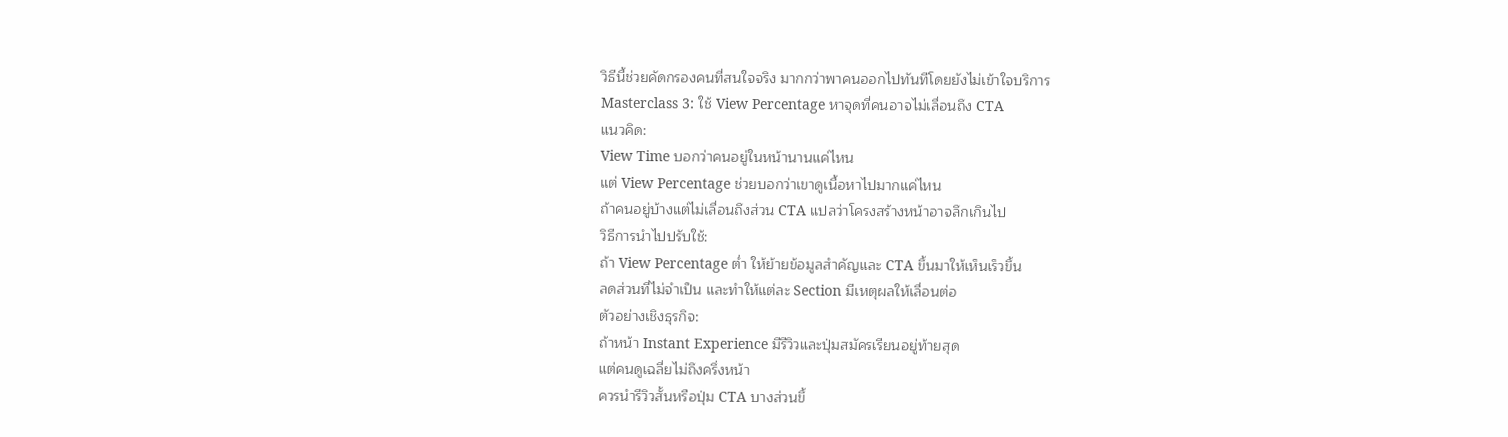วิธีนี้ช่วยคัดกรองคนที่สนใจจริง มากกว่าพาคนออกไปทันทีโดยยังไม่เข้าใจบริการ
Masterclass 3: ใช้ View Percentage หาจุดที่คนอาจไม่เลื่อนถึง CTA
แนวคิด:
View Time บอกว่าคนอยู่ในหน้านานแค่ไหน
แต่ View Percentage ช่วยบอกว่าเขาดูเนื้อหาไปมากแค่ไหน
ถ้าคนอยู่บ้างแต่ไม่เลื่อนถึงส่วน CTA แปลว่าโครงสร้างหน้าอาจลึกเกินไป
วิธีการนำไปปรับใช้:
ถ้า View Percentage ต่ำ ให้ย้ายข้อมูลสำคัญและ CTA ขึ้นมาให้เห็นเร็วขึ้น
ลดส่วนที่ไม่จำเป็น และทำให้แต่ละ Section มีเหตุผลให้เลื่อนต่อ
ตัวอย่างเชิงธุรกิจ:
ถ้าหน้า Instant Experience มีรีวิวและปุ่มสมัครเรียนอยู่ท้ายสุด
แต่คนดูเฉลี่ยไม่ถึงครึ่งหน้า
ควรนำรีวิวสั้นหรือปุ่ม CTA บางส่วนขึ้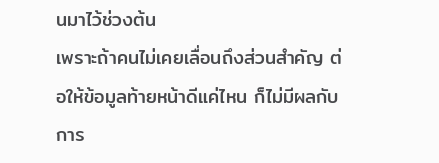นมาไว้ช่วงต้น
เพราะถ้าคนไม่เคยเลื่อนถึงส่วนสำคัญ ต่อให้ข้อมูลท้ายหน้าดีแค่ไหน ก็ไม่มีผลกับการ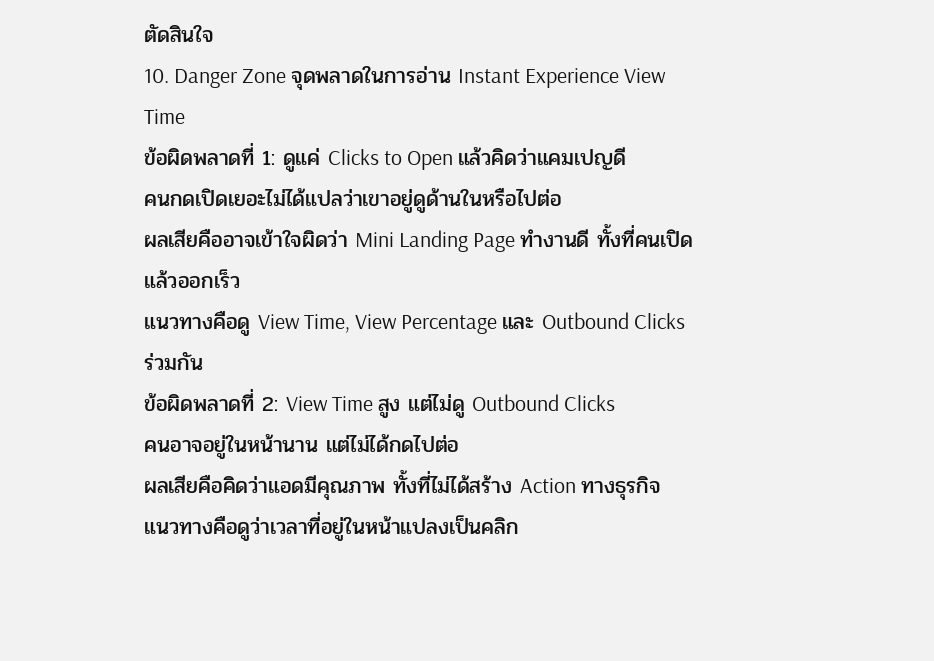ตัดสินใจ
10. Danger Zone จุดพลาดในการอ่าน Instant Experience View Time
ข้อผิดพลาดที่ 1: ดูแค่ Clicks to Open แล้วคิดว่าแคมเปญดี
คนกดเปิดเยอะไม่ได้แปลว่าเขาอยู่ดูด้านในหรือไปต่อ
ผลเสียคืออาจเข้าใจผิดว่า Mini Landing Page ทำงานดี ทั้งที่คนเปิดแล้วออกเร็ว
แนวทางคือดู View Time, View Percentage และ Outbound Clicks ร่วมกัน
ข้อผิดพลาดที่ 2: View Time สูง แต่ไม่ดู Outbound Clicks
คนอาจอยู่ในหน้านาน แต่ไม่ได้กดไปต่อ
ผลเสียคือคิดว่าแอดมีคุณภาพ ทั้งที่ไม่ได้สร้าง Action ทางธุรกิจ
แนวทางคือดูว่าเวลาที่อยู่ในหน้าแปลงเป็นคลิก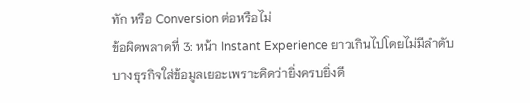ทัก หรือ Conversion ต่อหรือไม่
ข้อผิดพลาดที่ 3: หน้า Instant Experience ยาวเกินไปโดยไม่มีลำดับ
บางธุรกิจใส่ข้อมูลเยอะเพราะคิดว่ายิ่งครบยิ่งดี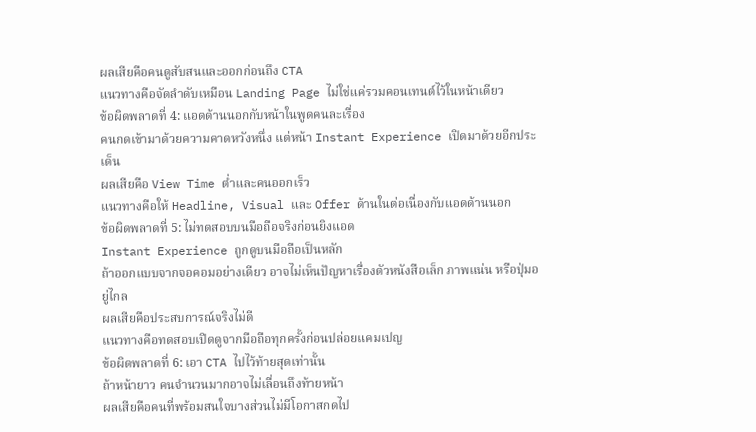ผลเสียคือคนดูสับสนและออกก่อนถึง CTA
แนวทางคือจัดลำดับเหมือน Landing Page ไม่ใช่แค่รวมคอนเทนต์ไว้ในหน้าเดียว
ข้อผิดพลาดที่ 4: แอดด้านนอกกับหน้าในพูดคนละเรื่อง
คนกดเข้ามาด้วยความคาดหวังหนึ่ง แต่หน้า Instant Experience เปิดมาด้วยอีกประเด็น
ผลเสียคือ View Time ต่ำและคนออกเร็ว
แนวทางคือให้ Headline, Visual และ Offer ด้านในต่อเนื่องกับแอดด้านนอก
ข้อผิดพลาดที่ 5: ไม่ทดสอบบนมือถือจริงก่อนยิงแอด
Instant Experience ถูกดูบนมือถือเป็นหลัก
ถ้าออกแบบจากจอคอมอย่างเดียว อาจไม่เห็นปัญหาเรื่องตัวหนังสือเล็ก ภาพแน่น หรือปุ่มอยู่ไกล
ผลเสียคือประสบการณ์จริงไม่ดี
แนวทางคือทดสอบเปิดดูจากมือถือทุกครั้งก่อนปล่อยแคมเปญ
ข้อผิดพลาดที่ 6: เอา CTA ไปไว้ท้ายสุดเท่านั้น
ถ้าหน้ายาว คนจำนวนมากอาจไม่เลื่อนถึงท้ายหน้า
ผลเสียคือคนที่พร้อมสนใจบางส่วนไม่มีโอกาสกดไป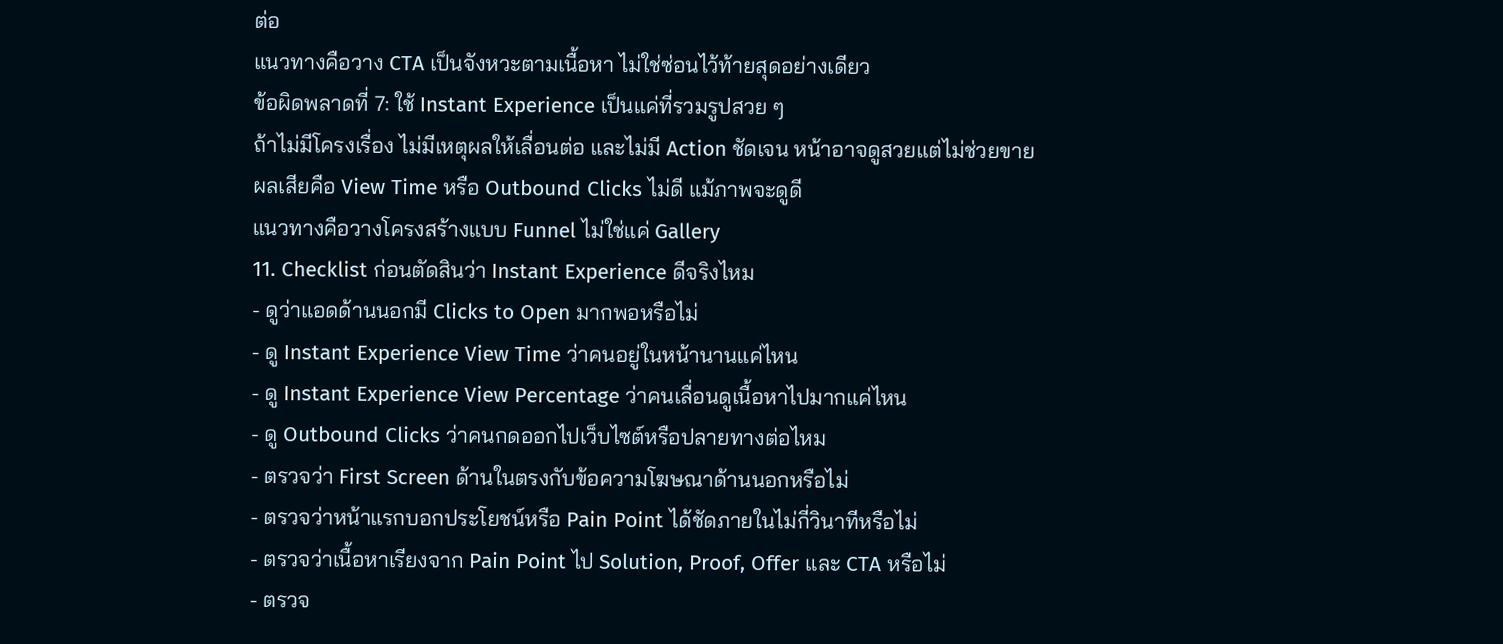ต่อ
แนวทางคือวาง CTA เป็นจังหวะตามเนื้อหา ไม่ใช่ซ่อนไว้ท้ายสุดอย่างเดียว
ข้อผิดพลาดที่ 7: ใช้ Instant Experience เป็นแค่ที่รวมรูปสวย ๆ
ถ้าไม่มีโครงเรื่อง ไม่มีเหตุผลให้เลื่อนต่อ และไม่มี Action ชัดเจน หน้าอาจดูสวยแต่ไม่ช่วยขาย
ผลเสียคือ View Time หรือ Outbound Clicks ไม่ดี แม้ภาพจะดูดี
แนวทางคือวางโครงสร้างแบบ Funnel ไม่ใช่แค่ Gallery
11. Checklist ก่อนตัดสินว่า Instant Experience ดีจริงไหม
- ดูว่าแอดด้านนอกมี Clicks to Open มากพอหรือไม่
- ดู Instant Experience View Time ว่าคนอยู่ในหน้านานแค่ไหน
- ดู Instant Experience View Percentage ว่าคนเลื่อนดูเนื้อหาไปมากแค่ไหน
- ดู Outbound Clicks ว่าคนกดออกไปเว็บไซต์หรือปลายทางต่อไหม
- ตรวจว่า First Screen ด้านในตรงกับข้อความโฆษณาด้านนอกหรือไม่
- ตรวจว่าหน้าแรกบอกประโยชน์หรือ Pain Point ได้ชัดภายในไม่กี่วินาทีหรือไม่
- ตรวจว่าเนื้อหาเรียงจาก Pain Point ไป Solution, Proof, Offer และ CTA หรือไม่
- ตรวจ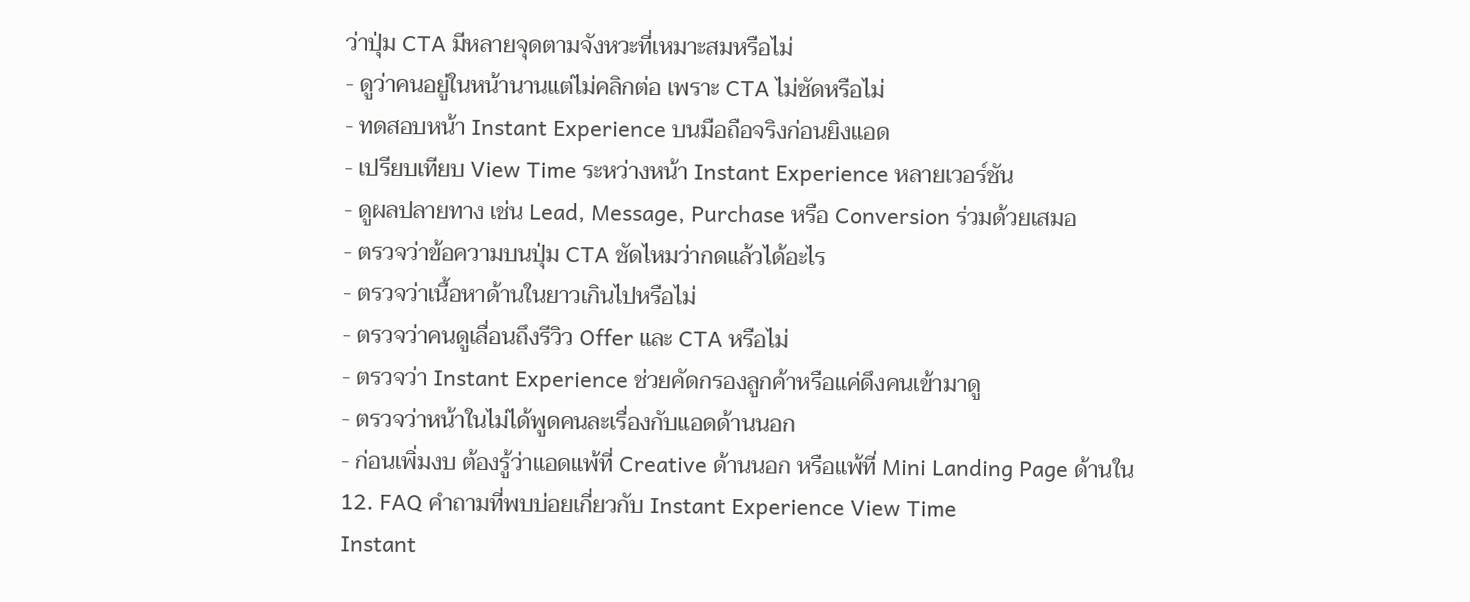ว่าปุ่ม CTA มีหลายจุดตามจังหวะที่เหมาะสมหรือไม่
- ดูว่าคนอยู่ในหน้านานแต่ไม่คลิกต่อ เพราะ CTA ไม่ชัดหรือไม่
- ทดสอบหน้า Instant Experience บนมือถือจริงก่อนยิงแอด
- เปรียบเทียบ View Time ระหว่างหน้า Instant Experience หลายเวอร์ชัน
- ดูผลปลายทาง เช่น Lead, Message, Purchase หรือ Conversion ร่วมด้วยเสมอ
- ตรวจว่าข้อความบนปุ่ม CTA ชัดไหมว่ากดแล้วได้อะไร
- ตรวจว่าเนื้อหาด้านในยาวเกินไปหรือไม่
- ตรวจว่าคนดูเลื่อนถึงรีวิว Offer และ CTA หรือไม่
- ตรวจว่า Instant Experience ช่วยคัดกรองลูกค้าหรือแค่ดึงคนเข้ามาดู
- ตรวจว่าหน้าในไม่ได้พูดคนละเรื่องกับแอดด้านนอก
- ก่อนเพิ่มงบ ต้องรู้ว่าแอดแพ้ที่ Creative ด้านนอก หรือแพ้ที่ Mini Landing Page ด้านใน
12. FAQ คำถามที่พบบ่อยเกี่ยวกับ Instant Experience View Time
Instant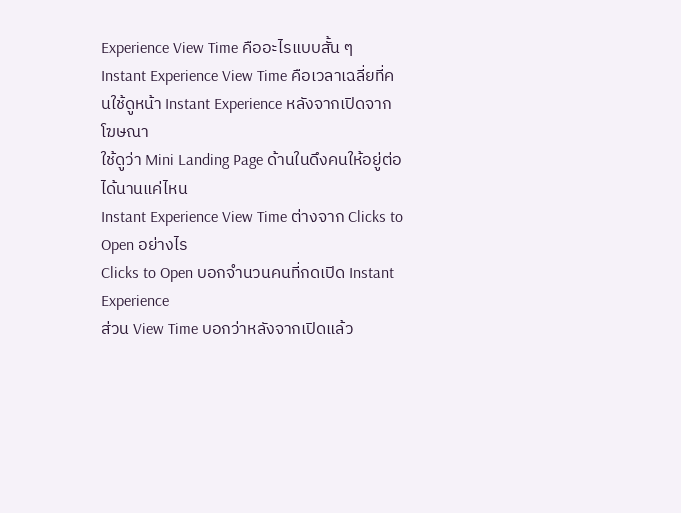Experience View Time คืออะไรแบบสั้น ๆ
Instant Experience View Time คือเวลาเฉลี่ยที่คนใช้ดูหน้า Instant Experience หลังจากเปิดจากโฆษณา
ใช้ดูว่า Mini Landing Page ด้านในดึงคนให้อยู่ต่อได้นานแค่ไหน
Instant Experience View Time ต่างจาก Clicks to Open อย่างไร
Clicks to Open บอกจำนวนคนที่กดเปิด Instant Experience
ส่วน View Time บอกว่าหลังจากเปิดแล้ว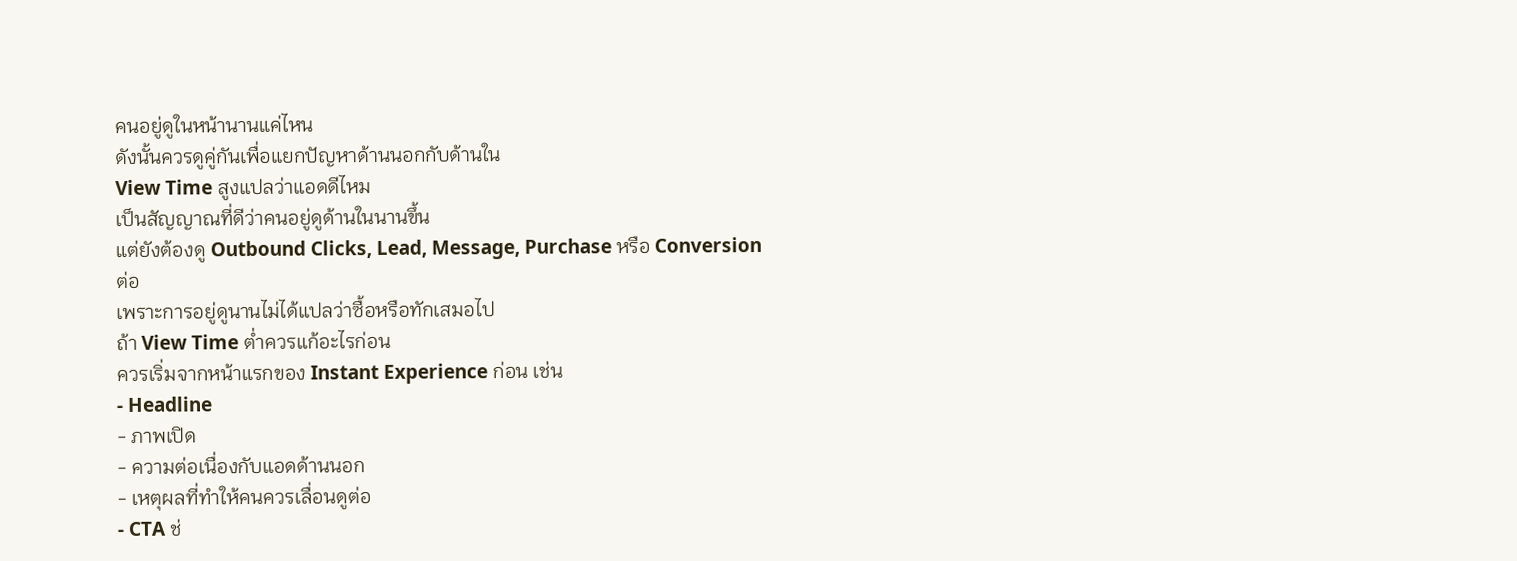คนอยู่ดูในหน้านานแค่ไหน
ดังนั้นควรดูคู่กันเพื่อแยกปัญหาด้านนอกกับด้านใน
View Time สูงแปลว่าแอดดีไหม
เป็นสัญญาณที่ดีว่าคนอยู่ดูด้านในนานขึ้น
แต่ยังต้องดู Outbound Clicks, Lead, Message, Purchase หรือ Conversion ต่อ
เพราะการอยู่ดูนานไม่ได้แปลว่าซื้อหรือทักเสมอไป
ถ้า View Time ต่ำควรแก้อะไรก่อน
ควรเริ่มจากหน้าแรกของ Instant Experience ก่อน เช่น
- Headline
- ภาพเปิด
- ความต่อเนื่องกับแอดด้านนอก
- เหตุผลที่ทำให้คนควรเลื่อนดูต่อ
- CTA ช่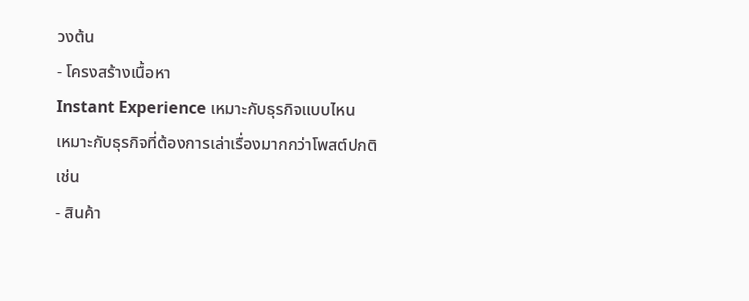วงต้น
- โครงสร้างเนื้อหา
Instant Experience เหมาะกับธุรกิจแบบไหน
เหมาะกับธุรกิจที่ต้องการเล่าเรื่องมากกว่าโพสต์ปกติ เช่น
- สินค้า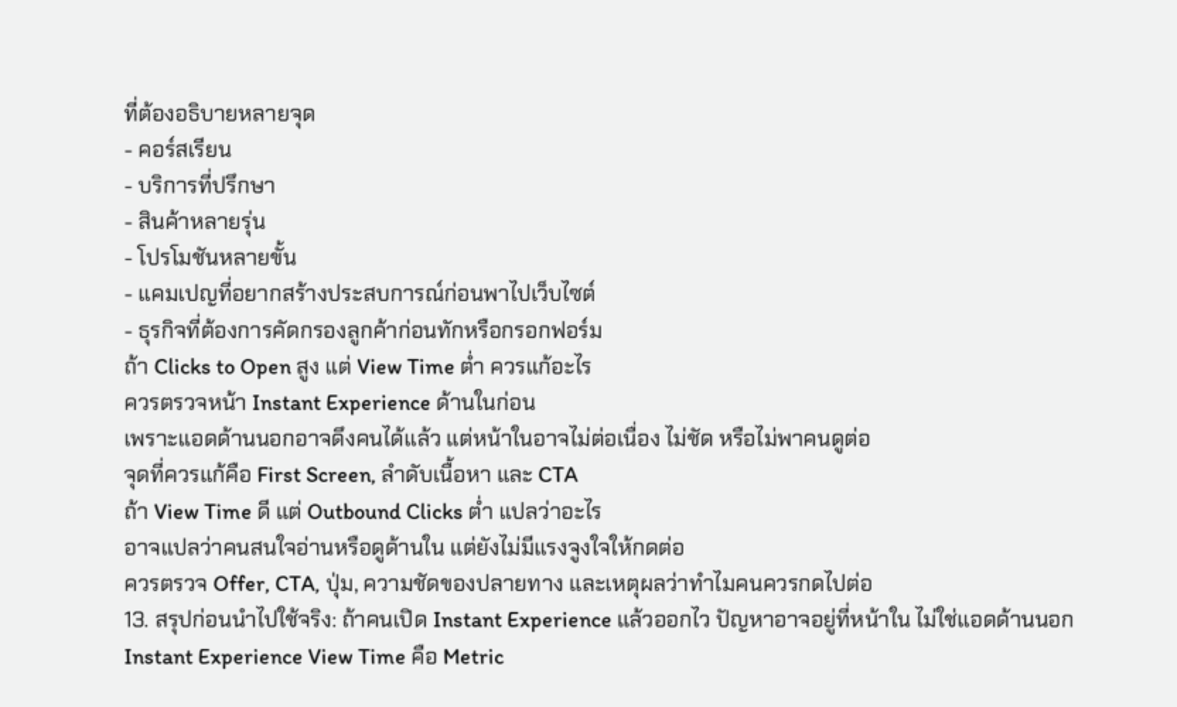ที่ต้องอธิบายหลายจุด
- คอร์สเรียน
- บริการที่ปรึกษา
- สินค้าหลายรุ่น
- โปรโมชันหลายขั้น
- แคมเปญที่อยากสร้างประสบการณ์ก่อนพาไปเว็บไซต์
- ธุรกิจที่ต้องการคัดกรองลูกค้าก่อนทักหรือกรอกฟอร์ม
ถ้า Clicks to Open สูง แต่ View Time ต่ำ ควรแก้อะไร
ควรตรวจหน้า Instant Experience ด้านในก่อน
เพราะแอดด้านนอกอาจดึงคนได้แล้ว แต่หน้าในอาจไม่ต่อเนื่อง ไม่ชัด หรือไม่พาคนดูต่อ
จุดที่ควรแก้คือ First Screen, ลำดับเนื้อหา และ CTA
ถ้า View Time ดี แต่ Outbound Clicks ต่ำ แปลว่าอะไร
อาจแปลว่าคนสนใจอ่านหรือดูด้านใน แต่ยังไม่มีแรงจูงใจให้กดต่อ
ควรตรวจ Offer, CTA, ปุ่ม, ความชัดของปลายทาง และเหตุผลว่าทำไมคนควรกดไปต่อ
13. สรุปก่อนนำไปใช้จริง: ถ้าคนเปิด Instant Experience แล้วออกไว ปัญหาอาจอยู่ที่หน้าใน ไม่ใช่แอดด้านนอก
Instant Experience View Time คือ Metric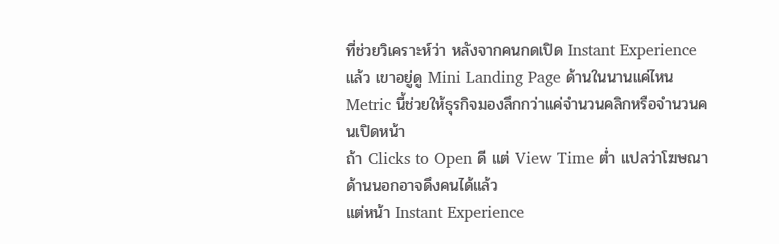ที่ช่วยวิเคราะห์ว่า หลังจากคนกดเปิด Instant Experience แล้ว เขาอยู่ดู Mini Landing Page ด้านในนานแค่ไหน
Metric นี้ช่วยให้ธุรกิจมองลึกกว่าแค่จำนวนคลิกหรือจำนวนคนเปิดหน้า
ถ้า Clicks to Open ดี แต่ View Time ต่ำ แปลว่าโฆษณาด้านนอกอาจดึงคนได้แล้ว
แต่หน้า Instant Experience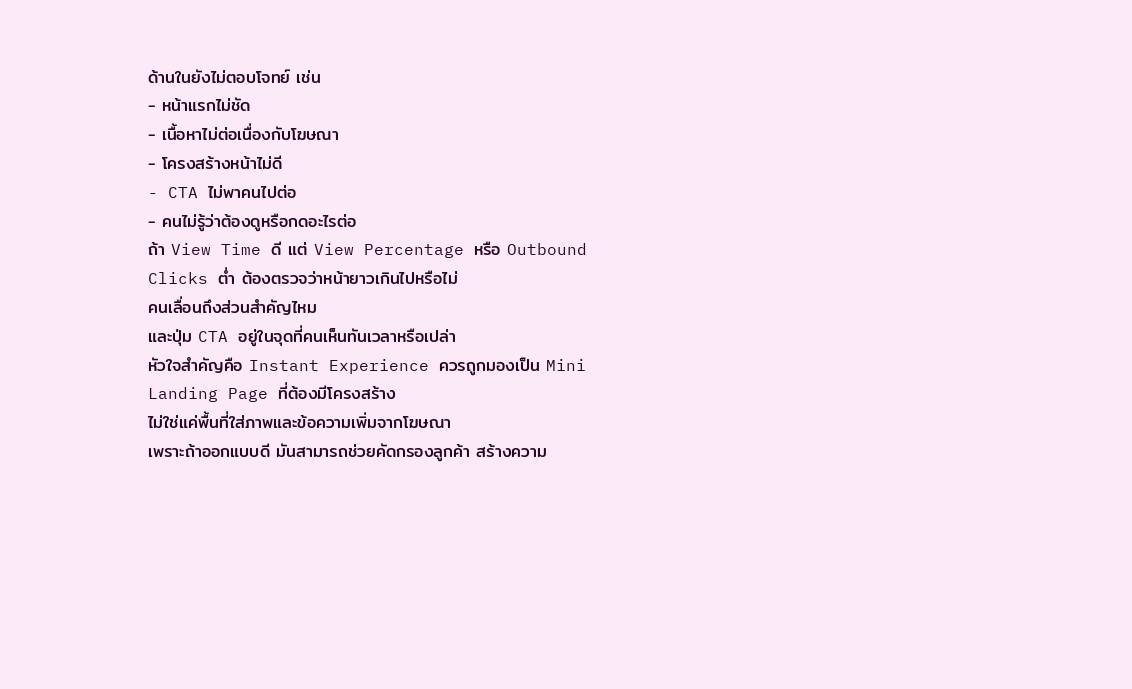ด้านในยังไม่ตอบโจทย์ เช่น
- หน้าแรกไม่ชัด
- เนื้อหาไม่ต่อเนื่องกับโฆษณา
- โครงสร้างหน้าไม่ดี
- CTA ไม่พาคนไปต่อ
- คนไม่รู้ว่าต้องดูหรือกดอะไรต่อ
ถ้า View Time ดี แต่ View Percentage หรือ Outbound Clicks ต่ำ ต้องตรวจว่าหน้ายาวเกินไปหรือไม่
คนเลื่อนถึงส่วนสำคัญไหม
และปุ่ม CTA อยู่ในจุดที่คนเห็นทันเวลาหรือเปล่า
หัวใจสำคัญคือ Instant Experience ควรถูกมองเป็น Mini Landing Page ที่ต้องมีโครงสร้าง
ไม่ใช่แค่พื้นที่ใส่ภาพและข้อความเพิ่มจากโฆษณา
เพราะถ้าออกแบบดี มันสามารถช่วยคัดกรองลูกค้า สร้างความ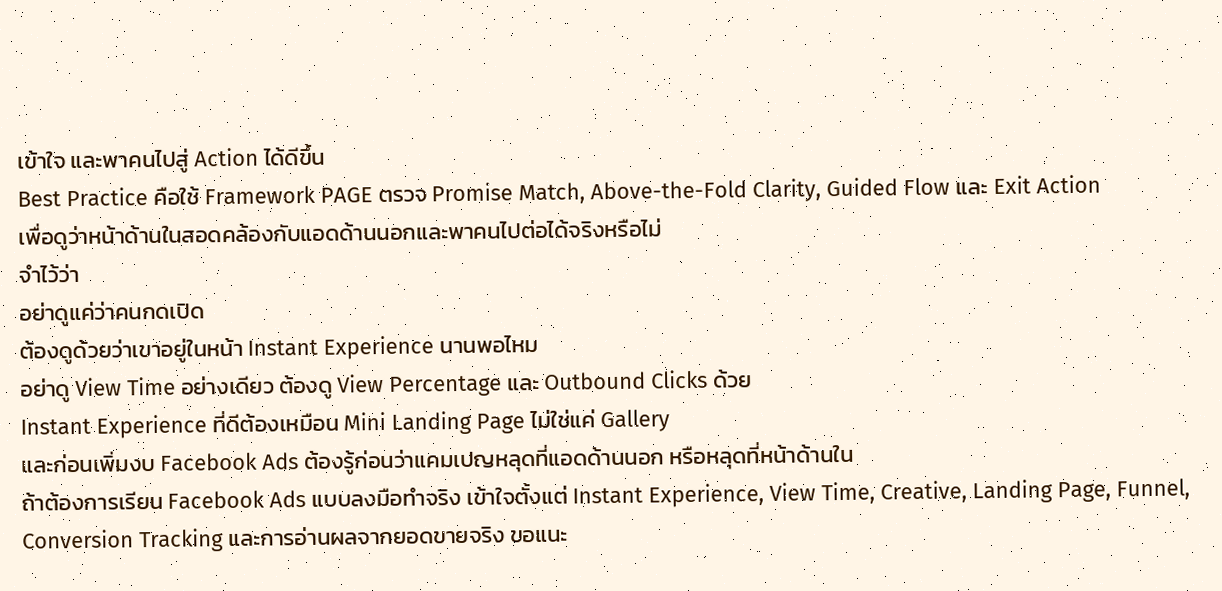เข้าใจ และพาคนไปสู่ Action ได้ดีขึ้น
Best Practice คือใช้ Framework PAGE ตรวจ Promise Match, Above-the-Fold Clarity, Guided Flow และ Exit Action
เพื่อดูว่าหน้าด้านในสอดคล้องกับแอดด้านนอกและพาคนไปต่อได้จริงหรือไม่
จำไว้ว่า
อย่าดูแค่ว่าคนกดเปิด
ต้องดูด้วยว่าเขาอยู่ในหน้า Instant Experience นานพอไหม
อย่าดู View Time อย่างเดียว ต้องดู View Percentage และ Outbound Clicks ด้วย
Instant Experience ที่ดีต้องเหมือน Mini Landing Page ไม่ใช่แค่ Gallery
และก่อนเพิ่มงบ Facebook Ads ต้องรู้ก่อนว่าแคมเปญหลุดที่แอดด้านนอก หรือหลุดที่หน้าด้านใน
ถ้าต้องการเรียน Facebook Ads แบบลงมือทำจริง เข้าใจตั้งแต่ Instant Experience, View Time, Creative, Landing Page, Funnel, Conversion Tracking และการอ่านผลจากยอดขายจริง ขอแนะ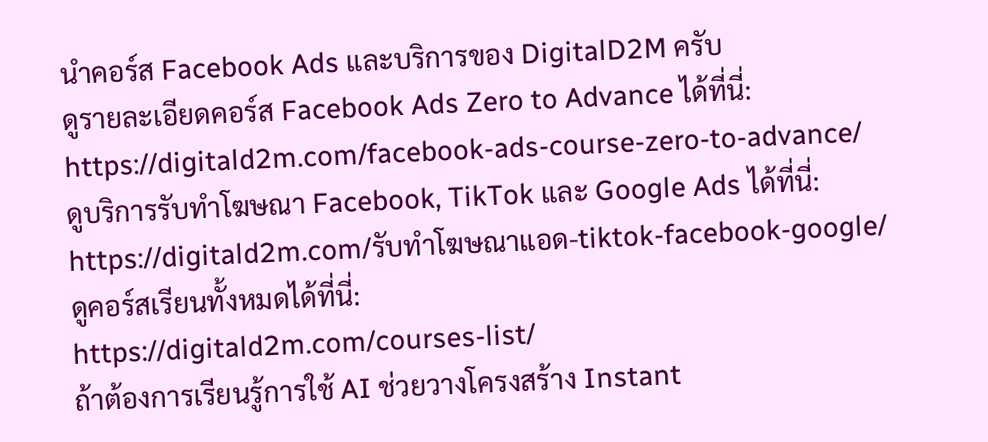นำคอร์ส Facebook Ads และบริการของ DigitalD2M ครับ
ดูรายละเอียดคอร์ส Facebook Ads Zero to Advance ได้ที่นี่:
https://digitald2m.com/facebook-ads-course-zero-to-advance/
ดูบริการรับทำโฆษณา Facebook, TikTok และ Google Ads ได้ที่นี่:
https://digitald2m.com/รับทำโฆษณาแอด-tiktok-facebook-google/
ดูคอร์สเรียนทั้งหมดได้ที่นี่:
https://digitald2m.com/courses-list/
ถ้าต้องการเรียนรู้การใช้ AI ช่วยวางโครงสร้าง Instant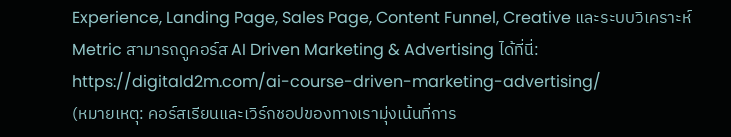Experience, Landing Page, Sales Page, Content Funnel, Creative และระบบวิเคราะห์ Metric สามารถดูคอร์ส AI Driven Marketing & Advertising ได้ที่นี่:
https://digitald2m.com/ai-course-driven-marketing-advertising/
(หมายเหตุ: คอร์สเรียนและเวิร์กชอปของทางเรามุ่งเน้นที่การ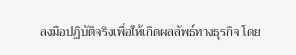ลงมือปฏิบัติจริงเพื่อให้เกิดผลลัพธ์ทางธุรกิจ โดย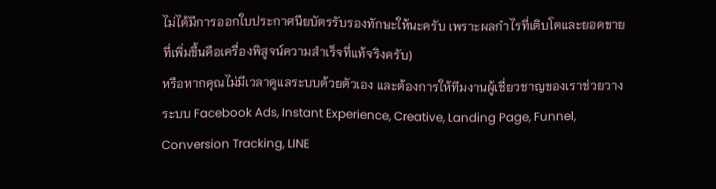ไม่ได้มีการออกใบประกาศนียบัตรรับรองทักษะให้นะครับ เพราะผลกำไรที่เติบโตและยอดขายที่เพิ่มขึ้นคือเครื่องพิสูจน์ความสำเร็จที่แท้จริงครับ)
หรือหากคุณไม่มีเวลาดูแลระบบด้วยตัวเอง และต้องการให้ทีมงานผู้เชี่ยวชาญของเราช่วยวางระบบ Facebook Ads, Instant Experience, Creative, Landing Page, Funnel, Conversion Tracking, LINE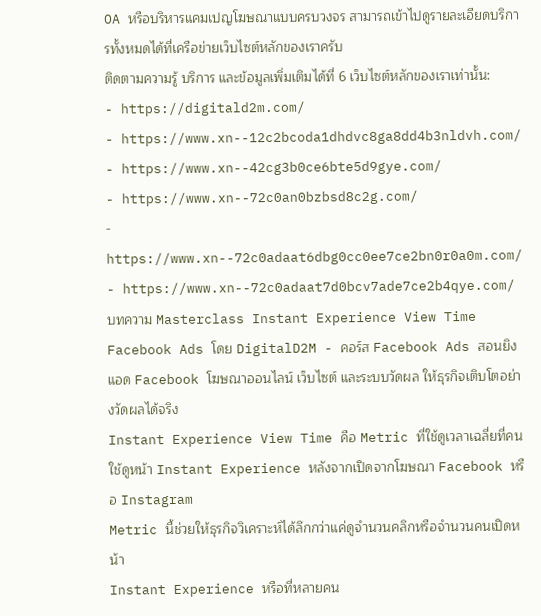OA หรือบริหารแคมเปญโฆษณาแบบครบวงจร สามารถเข้าไปดูรายละเอียดบริการทั้งหมดได้ที่เครือข่ายเว็บไซต์หลักของเราครับ
ติดตามความรู้ บริการ และข้อมูลเพิ่มเติมได้ที่ 6 เว็บไซต์หลักของเราเท่านั้น:
- https://digitald2m.com/
- https://www.xn--12c2bcoda1dhdvc8ga8dd4b3nldvh.com/
- https://www.xn--42cg3b0ce6bte5d9gye.com/
- https://www.xn--72c0an0bzbsd8c2g.com/
- https://www.xn--72c0adaat6dbg0cc0ee7ce2bn0r0a0m.com/
- https://www.xn--72c0adaat7d0bcv7ade7ce2b4qye.com/
บทความ Masterclass Instant Experience View Time Facebook Ads โดย DigitalD2M - คอร์ส Facebook Ads สอนยิงแอด Facebook โฆษณาออนไลน์ เว็บไซต์ และระบบวัดผล ให้ธุรกิจเติบโตอย่างวัดผลได้จริง
Instant Experience View Time คือ Metric ที่ใช้ดูเวลาเฉลี่ยที่คนใช้ดูหน้า Instant Experience หลังจากเปิดจากโฆษณา Facebook หรือ Instagram
Metric นี้ช่วยให้ธุรกิจวิเคราะห์ได้ลึกกว่าแค่ดูจำนวนคลิกหรือจำนวนคนเปิดหน้า
Instant Experience หรือที่หลายคน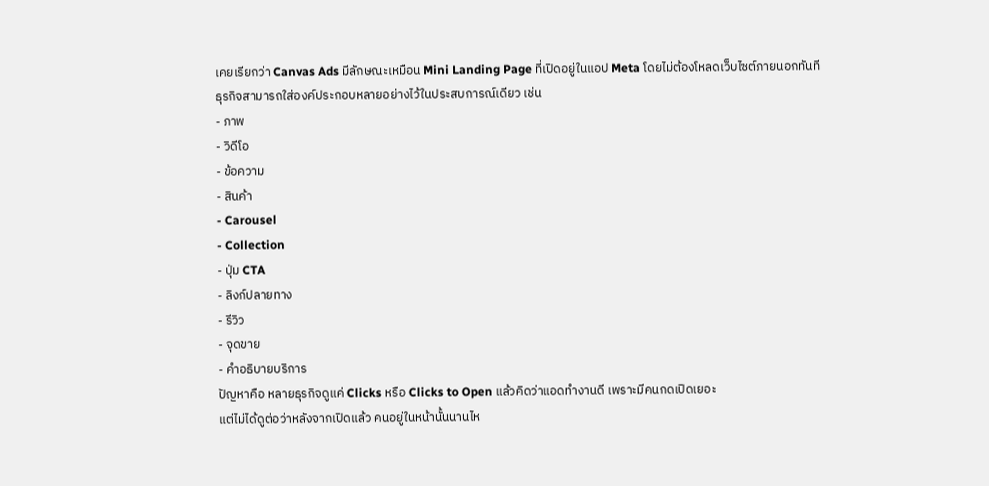เคยเรียกว่า Canvas Ads มีลักษณะเหมือน Mini Landing Page ที่เปิดอยู่ในแอป Meta โดยไม่ต้องโหลดเว็บไซต์ภายนอกทันที
ธุรกิจสามารถใส่องค์ประกอบหลายอย่างไว้ในประสบการณ์เดียว เช่น
- ภาพ
- วิดีโอ
- ข้อความ
- สินค้า
- Carousel
- Collection
- ปุ่ม CTA
- ลิงก์ปลายทาง
- รีวิว
- จุดขาย
- คำอธิบายบริการ
ปัญหาคือ หลายธุรกิจดูแค่ Clicks หรือ Clicks to Open แล้วคิดว่าแอดทำงานดี เพราะมีคนกดเปิดเยอะ
แต่ไม่ได้ดูต่อว่าหลังจากเปิดแล้ว คนอยู่ในหน้านั้นนานไห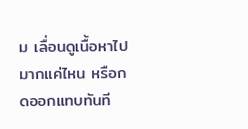ม เลื่อนดูเนื้อหาไปมากแค่ไหน หรือกดออกแทบทันที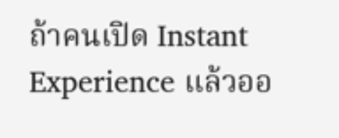ถ้าคนเปิด Instant Experience แล้วออ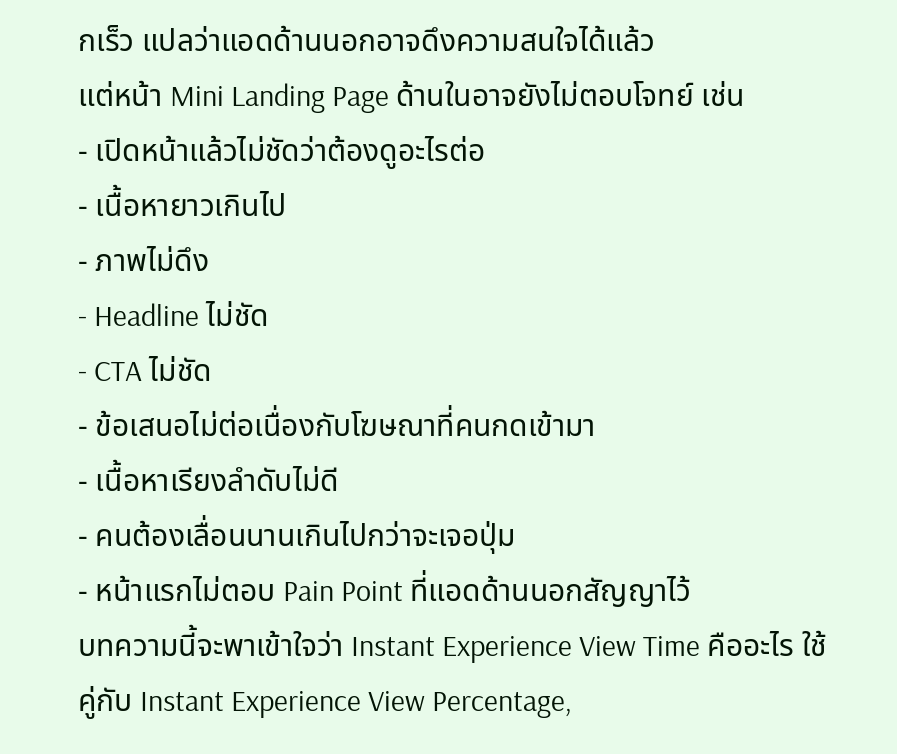กเร็ว แปลว่าแอดด้านนอกอาจดึงความสนใจได้แล้ว
แต่หน้า Mini Landing Page ด้านในอาจยังไม่ตอบโจทย์ เช่น
- เปิดหน้าแล้วไม่ชัดว่าต้องดูอะไรต่อ
- เนื้อหายาวเกินไป
- ภาพไม่ดึง
- Headline ไม่ชัด
- CTA ไม่ชัด
- ข้อเสนอไม่ต่อเนื่องกับโฆษณาที่คนกดเข้ามา
- เนื้อหาเรียงลำดับไม่ดี
- คนต้องเลื่อนนานเกินไปกว่าจะเจอปุ่ม
- หน้าแรกไม่ตอบ Pain Point ที่แอดด้านนอกสัญญาไว้
บทความนี้จะพาเข้าใจว่า Instant Experience View Time คืออะไร ใช้คู่กับ Instant Experience View Percentage,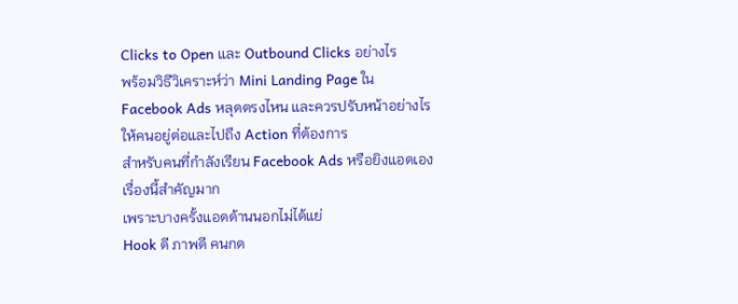Clicks to Open และ Outbound Clicks อย่างไร
พร้อมวิธีวิเคราะห์ว่า Mini Landing Page ใน Facebook Ads หลุดตรงไหน และควรปรับหน้าอย่างไรให้คนอยู่ต่อและไปถึง Action ที่ต้องการ
สำหรับคนที่กำลังเรียน Facebook Ads หรือยิงแอดเอง เรื่องนี้สำคัญมาก
เพราะบางครั้งแอดด้านนอกไม่ได้แย่
Hook ดี ภาพดี คนกด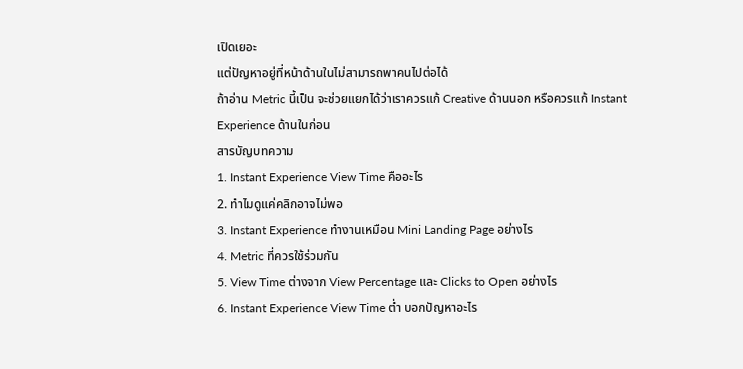เปิดเยอะ
แต่ปัญหาอยู่ที่หน้าด้านในไม่สามารถพาคนไปต่อได้
ถ้าอ่าน Metric นี้เป็น จะช่วยแยกได้ว่าเราควรแก้ Creative ด้านนอก หรือควรแก้ Instant Experience ด้านในก่อน
สารบัญบทความ
1. Instant Experience View Time คืออะไร
2. ทำไมดูแค่คลิกอาจไม่พอ
3. Instant Experience ทำงานเหมือน Mini Landing Page อย่างไร
4. Metric ที่ควรใช้ร่วมกัน
5. View Time ต่างจาก View Percentage และ Clicks to Open อย่างไร
6. Instant Experience View Time ต่ำ บอกปัญหาอะไร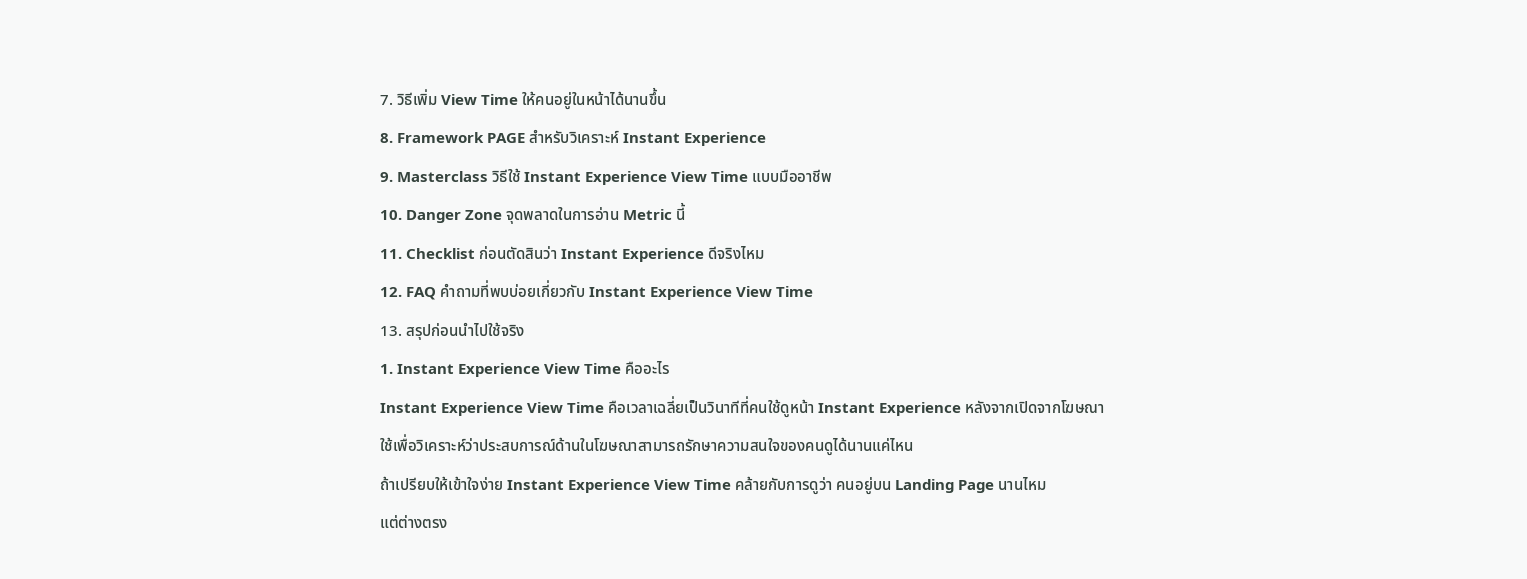7. วิธีเพิ่ม View Time ให้คนอยู่ในหน้าได้นานขึ้น
8. Framework PAGE สำหรับวิเคราะห์ Instant Experience
9. Masterclass วิธีใช้ Instant Experience View Time แบบมืออาชีพ
10. Danger Zone จุดพลาดในการอ่าน Metric นี้
11. Checklist ก่อนตัดสินว่า Instant Experience ดีจริงไหม
12. FAQ คำถามที่พบบ่อยเกี่ยวกับ Instant Experience View Time
13. สรุปก่อนนำไปใช้จริง
1. Instant Experience View Time คืออะไร
Instant Experience View Time คือเวลาเฉลี่ยเป็นวินาทีที่คนใช้ดูหน้า Instant Experience หลังจากเปิดจากโฆษณา
ใช้เพื่อวิเคราะห์ว่าประสบการณ์ด้านในโฆษณาสามารถรักษาความสนใจของคนดูได้นานแค่ไหน
ถ้าเปรียบให้เข้าใจง่าย Instant Experience View Time คล้ายกับการดูว่า คนอยู่บน Landing Page นานไหม
แต่ต่างตรง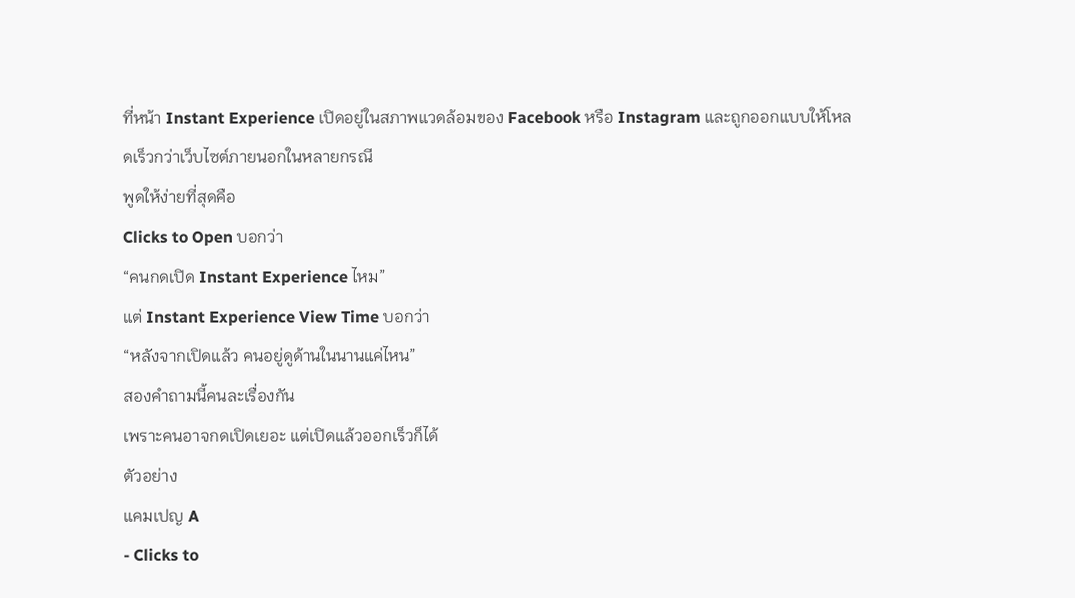ที่หน้า Instant Experience เปิดอยู่ในสภาพแวดล้อมของ Facebook หรือ Instagram และถูกออกแบบให้โหลดเร็วกว่าเว็บไซต์ภายนอกในหลายกรณี
พูดให้ง่ายที่สุดคือ
Clicks to Open บอกว่า
“คนกดเปิด Instant Experience ไหม”
แต่ Instant Experience View Time บอกว่า
“หลังจากเปิดแล้ว คนอยู่ดูด้านในนานแค่ไหน”
สองคำถามนี้คนละเรื่องกัน
เพราะคนอาจกดเปิดเยอะ แต่เปิดแล้วออกเร็วก็ได้
ตัวอย่าง
แคมเปญ A
- Clicks to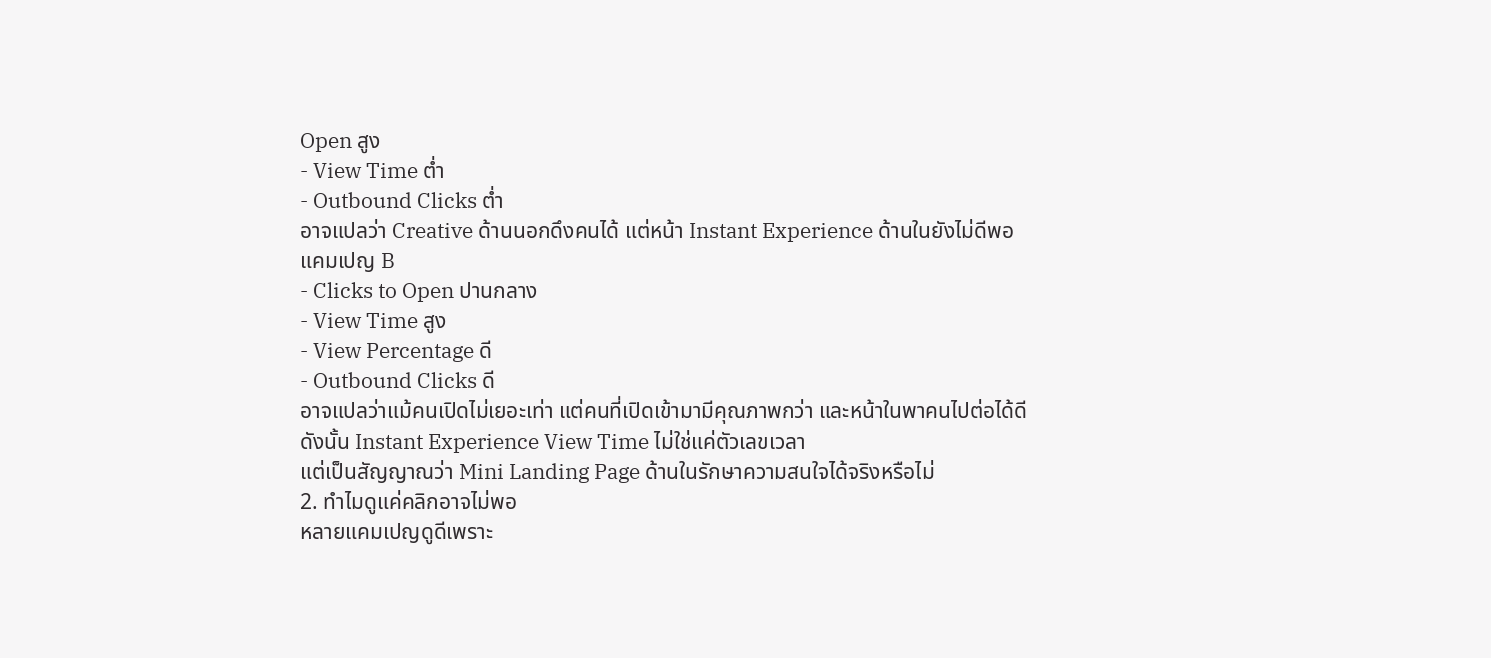Open สูง
- View Time ต่ำ
- Outbound Clicks ต่ำ
อาจแปลว่า Creative ด้านนอกดึงคนได้ แต่หน้า Instant Experience ด้านในยังไม่ดีพอ
แคมเปญ B
- Clicks to Open ปานกลาง
- View Time สูง
- View Percentage ดี
- Outbound Clicks ดี
อาจแปลว่าแม้คนเปิดไม่เยอะเท่า แต่คนที่เปิดเข้ามามีคุณภาพกว่า และหน้าในพาคนไปต่อได้ดี
ดังนั้น Instant Experience View Time ไม่ใช่แค่ตัวเลขเวลา
แต่เป็นสัญญาณว่า Mini Landing Page ด้านในรักษาความสนใจได้จริงหรือไม่
2. ทำไมดูแค่คลิกอาจไม่พอ
หลายแคมเปญดูดีเพราะ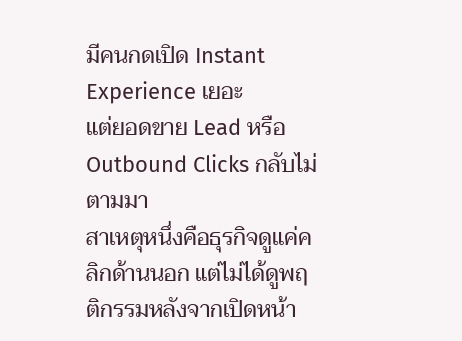มีคนกดเปิด Instant Experience เยอะ
แต่ยอดขาย Lead หรือ Outbound Clicks กลับไม่ตามมา
สาเหตุหนึ่งคือธุรกิจดูแค่คลิกด้านนอก แต่ไม่ได้ดูพฤติกรรมหลังจากเปิดหน้า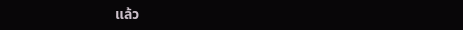แล้ว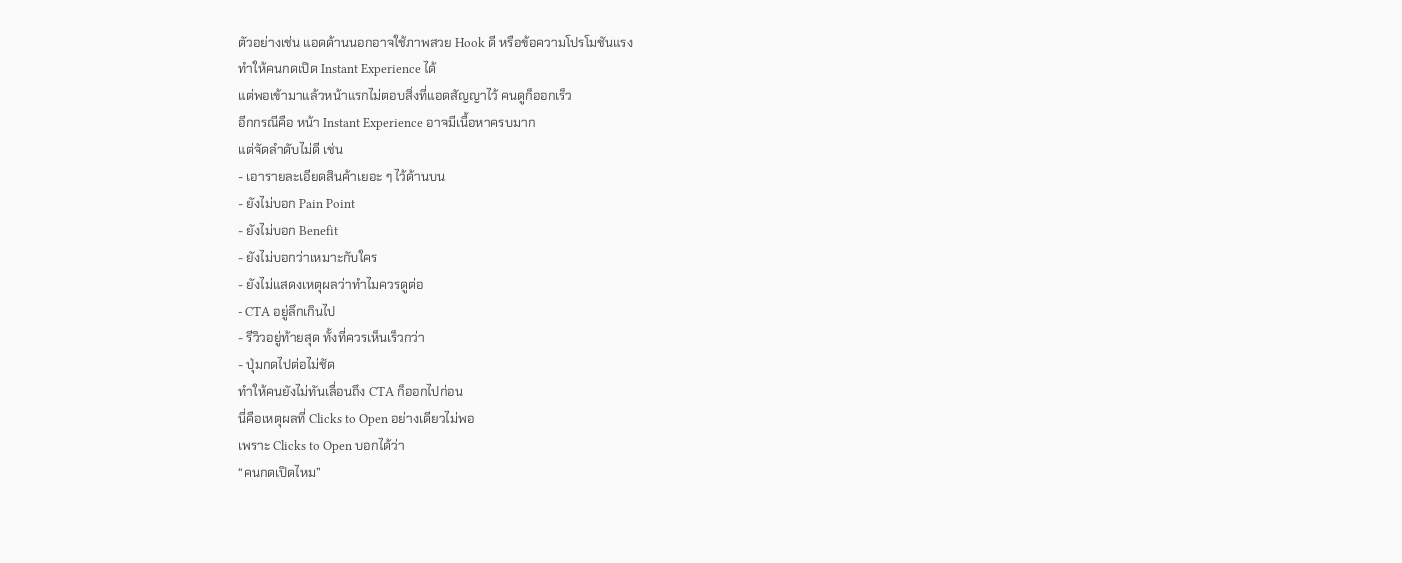ตัวอย่างเช่น แอดด้านนอกอาจใช้ภาพสวย Hook ดี หรือข้อความโปรโมชันแรง
ทำให้คนกดเปิด Instant Experience ได้
แต่พอเข้ามาแล้วหน้าแรกไม่ตอบสิ่งที่แอดสัญญาไว้ คนดูก็ออกเร็ว
อีกกรณีคือ หน้า Instant Experience อาจมีเนื้อหาครบมาก
แต่จัดลำดับไม่ดี เช่น
- เอารายละเอียดสินค้าเยอะ ๆ ไว้ด้านบน
- ยังไม่บอก Pain Point
- ยังไม่บอก Benefit
- ยังไม่บอกว่าเหมาะกับใคร
- ยังไม่แสดงเหตุผลว่าทำไมควรดูต่อ
- CTA อยู่ลึกเกินไป
- รีวิวอยู่ท้ายสุด ทั้งที่ควรเห็นเร็วกว่า
- ปุ่มกดไปต่อไม่ชัด
ทำให้คนยังไม่ทันเลื่อนถึง CTA ก็ออกไปก่อน
นี่คือเหตุผลที่ Clicks to Open อย่างเดียวไม่พอ
เพราะ Clicks to Open บอกได้ว่า
“คนกดเปิดไหม”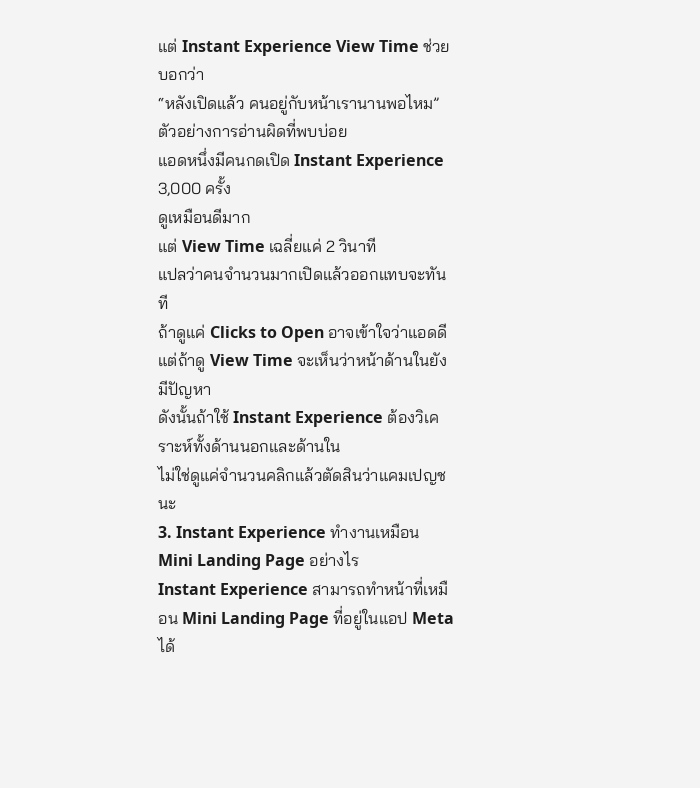แต่ Instant Experience View Time ช่วยบอกว่า
“หลังเปิดแล้ว คนอยู่กับหน้าเรานานพอไหม”
ตัวอย่างการอ่านผิดที่พบบ่อย
แอดหนึ่งมีคนกดเปิด Instant Experience 3,000 ครั้ง
ดูเหมือนดีมาก
แต่ View Time เฉลี่ยแค่ 2 วินาที
แปลว่าคนจำนวนมากเปิดแล้วออกแทบจะทันที
ถ้าดูแค่ Clicks to Open อาจเข้าใจว่าแอดดี
แต่ถ้าดู View Time จะเห็นว่าหน้าด้านในยังมีปัญหา
ดังนั้นถ้าใช้ Instant Experience ต้องวิเคราะห์ทั้งด้านนอกและด้านใน
ไม่ใช่ดูแค่จำนวนคลิกแล้วตัดสินว่าแคมเปญชนะ
3. Instant Experience ทำงานเหมือน Mini Landing Page อย่างไร
Instant Experience สามารถทำหน้าที่เหมือน Mini Landing Page ที่อยู่ในแอป Meta ได้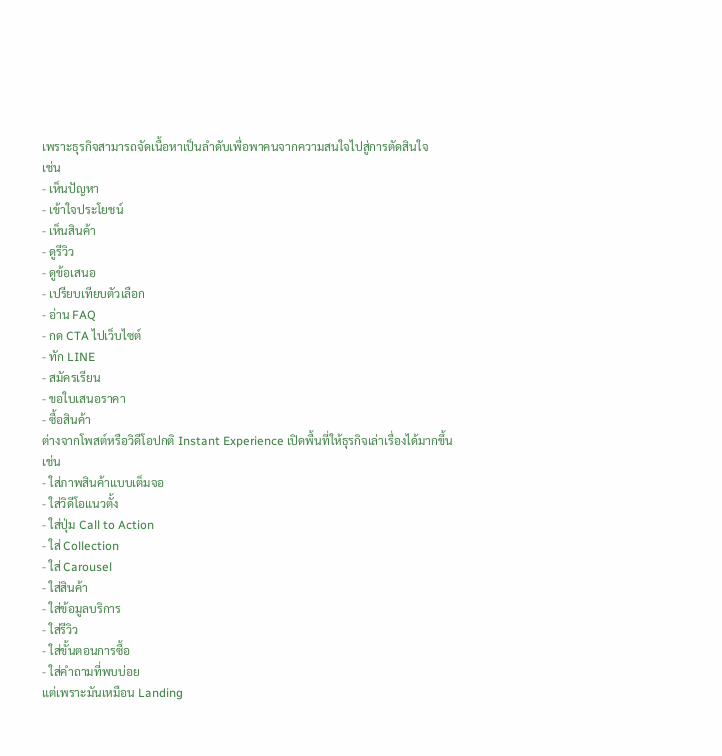เพราะธุรกิจสามารถจัดเนื้อหาเป็นลำดับเพื่อพาคนจากความสนใจไปสู่การตัดสินใจ
เช่น
- เห็นปัญหา
- เข้าใจประโยชน์
- เห็นสินค้า
- ดูรีวิว
- ดูข้อเสนอ
- เปรียบเทียบตัวเลือก
- อ่าน FAQ
- กด CTA ไปเว็บไซต์
- ทัก LINE
- สมัครเรียน
- ขอใบเสนอราคา
- ซื้อสินค้า
ต่างจากโพสต์หรือวิดีโอปกติ Instant Experience เปิดพื้นที่ให้ธุรกิจเล่าเรื่องได้มากขึ้น
เช่น
- ใส่ภาพสินค้าแบบเต็มจอ
- ใส่วิดีโอแนวตั้ง
- ใส่ปุ่ม Call to Action
- ใส่ Collection
- ใส่ Carousel
- ใส่สินค้า
- ใส่ข้อมูลบริการ
- ใส่รีวิว
- ใส่ขั้นตอนการซื้อ
- ใส่คำถามที่พบบ่อย
แต่เพราะมันเหมือน Landing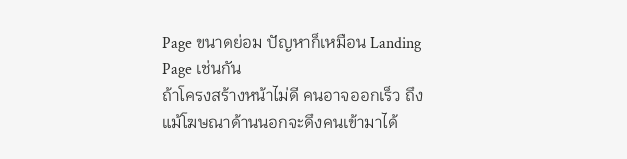Page ขนาดย่อม ปัญหาก็เหมือน Landing Page เช่นกัน
ถ้าโครงสร้างหน้าไม่ดี คนอาจออกเร็ว ถึงแม้โฆษณาด้านนอกจะดึงคนเข้ามาได้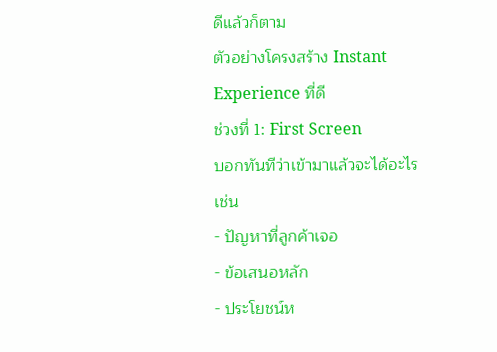ดีแล้วก็ตาม
ตัวอย่างโครงสร้าง Instant Experience ที่ดี
ช่วงที่ 1: First Screen
บอกทันทีว่าเข้ามาแล้วจะได้อะไร
เช่น
- ปัญหาที่ลูกค้าเจอ
- ข้อเสนอหลัก
- ประโยชน์ห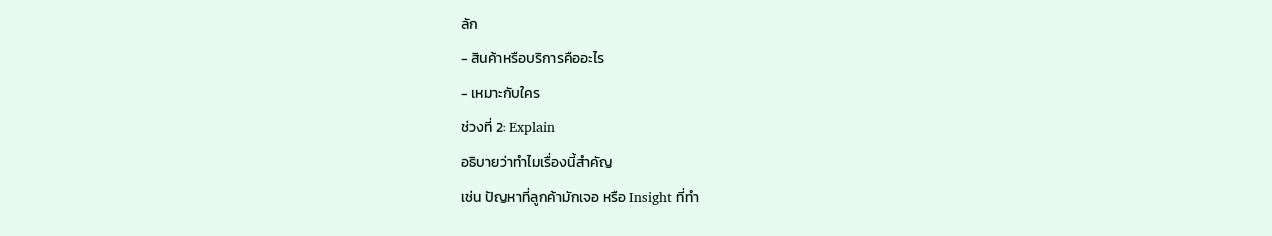ลัก
- สินค้าหรือบริการคืออะไร
- เหมาะกับใคร
ช่วงที่ 2: Explain
อธิบายว่าทำไมเรื่องนี้สำคัญ
เช่น ปัญหาที่ลูกค้ามักเจอ หรือ Insight ที่ทำ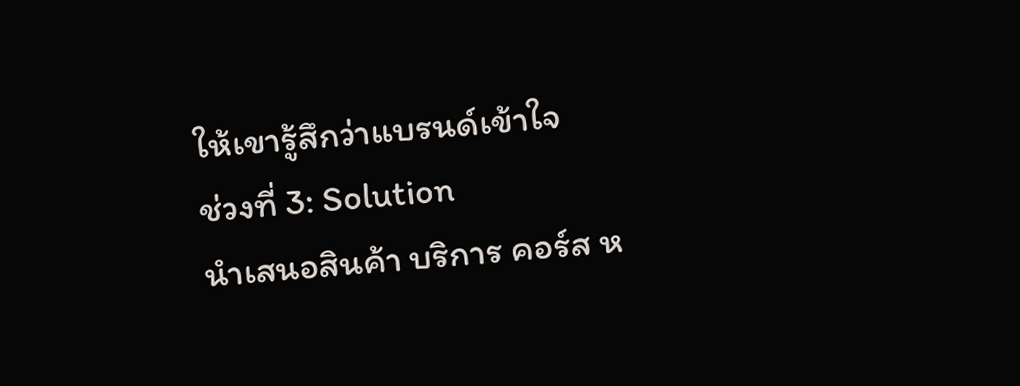ให้เขารู้สึกว่าแบรนด์เข้าใจ
ช่วงที่ 3: Solution
นำเสนอสินค้า บริการ คอร์ส ห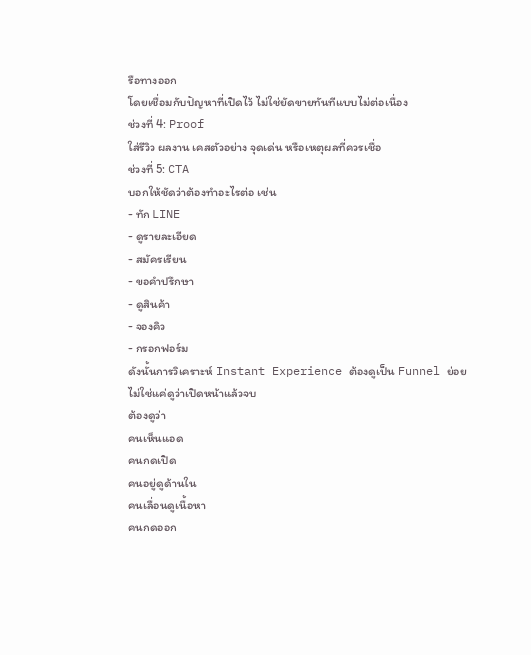รือทางออก
โดยเชื่อมกับปัญหาที่เปิดไว้ ไม่ใช่ยัดขายทันทีแบบไม่ต่อเนื่อง
ช่วงที่ 4: Proof
ใส่รีวิว ผลงาน เคสตัวอย่าง จุดเด่น หรือเหตุผลที่ควรเชื่อ
ช่วงที่ 5: CTA
บอกให้ชัดว่าต้องทำอะไรต่อ เช่น
- ทัก LINE
- ดูรายละเอียด
- สมัครเรียน
- ขอคำปรึกษา
- ดูสินค้า
- จองคิว
- กรอกฟอร์ม
ดังนั้นการวิเคราะห์ Instant Experience ต้องดูเป็น Funnel ย่อย
ไม่ใช่แค่ดูว่าเปิดหน้าแล้วจบ
ต้องดูว่า
คนเห็นแอด
คนกดเปิด
คนอยู่ดูด้านใน
คนเลื่อนดูเนื้อหา
คนกดออก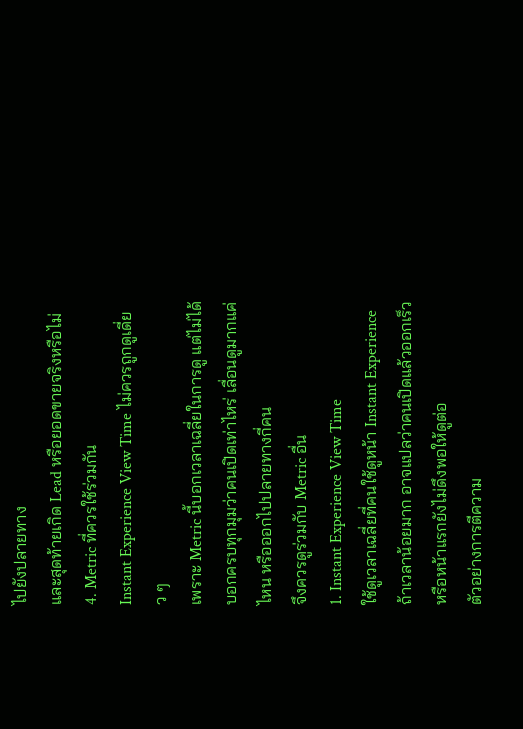ไปยังปลายทาง
และสุดท้ายเกิด Lead หรือยอดขายจริงหรือไม่
4. Metric ที่ควรใช้ร่วมกัน
Instant Experience View Time ไม่ควรถูกดูเดี่ยว ๆ
เพราะ Metric นี้บอกเวลาเฉลี่ยในการดู แต่ไม่ได้บอกครบทุกมุมว่าคนเปิดเท่าไหร่ เลื่อนดูมากแค่ไหน หรือออกไปปลายทางกี่คน
จึงควรดูร่วมกับ Metric อื่น
1. Instant Experience View Time
ใช้ดูเวลาเฉลี่ยที่คนใช้ดูหน้า Instant Experience
ถ้าเวลาน้อยมาก อาจแปลว่าคนเปิดแล้วออกเร็ว หรือหน้าแรกยังไม่ดึงพอให้ดูต่อ
ตัวอย่างการตีความ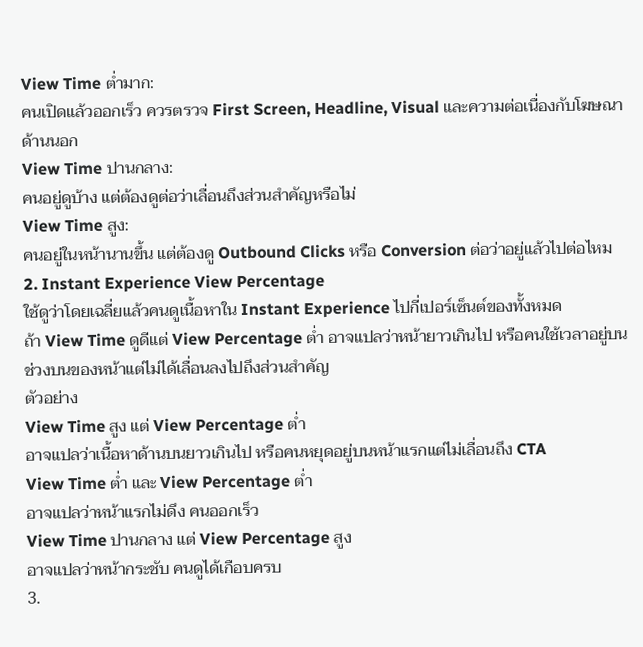View Time ต่ำมาก:
คนเปิดแล้วออกเร็ว ควรตรวจ First Screen, Headline, Visual และความต่อเนื่องกับโฆษณาด้านนอก
View Time ปานกลาง:
คนอยู่ดูบ้าง แต่ต้องดูต่อว่าเลื่อนถึงส่วนสำคัญหรือไม่
View Time สูง:
คนอยู่ในหน้านานขึ้น แต่ต้องดู Outbound Clicks หรือ Conversion ต่อว่าอยู่แล้วไปต่อไหม
2. Instant Experience View Percentage
ใช้ดูว่าโดยเฉลี่ยแล้วคนดูเนื้อหาใน Instant Experience ไปกี่เปอร์เซ็นต์ของทั้งหมด
ถ้า View Time ดูดีแต่ View Percentage ต่ำ อาจแปลว่าหน้ายาวเกินไป หรือคนใช้เวลาอยู่บนช่วงบนของหน้าแต่ไม่ได้เลื่อนลงไปถึงส่วนสำคัญ
ตัวอย่าง
View Time สูง แต่ View Percentage ต่ำ
อาจแปลว่าเนื้อหาด้านบนยาวเกินไป หรือคนหยุดอยู่บนหน้าแรกแต่ไม่เลื่อนถึง CTA
View Time ต่ำ และ View Percentage ต่ำ
อาจแปลว่าหน้าแรกไม่ดึง คนออกเร็ว
View Time ปานกลาง แต่ View Percentage สูง
อาจแปลว่าหน้ากระชับ คนดูได้เกือบครบ
3.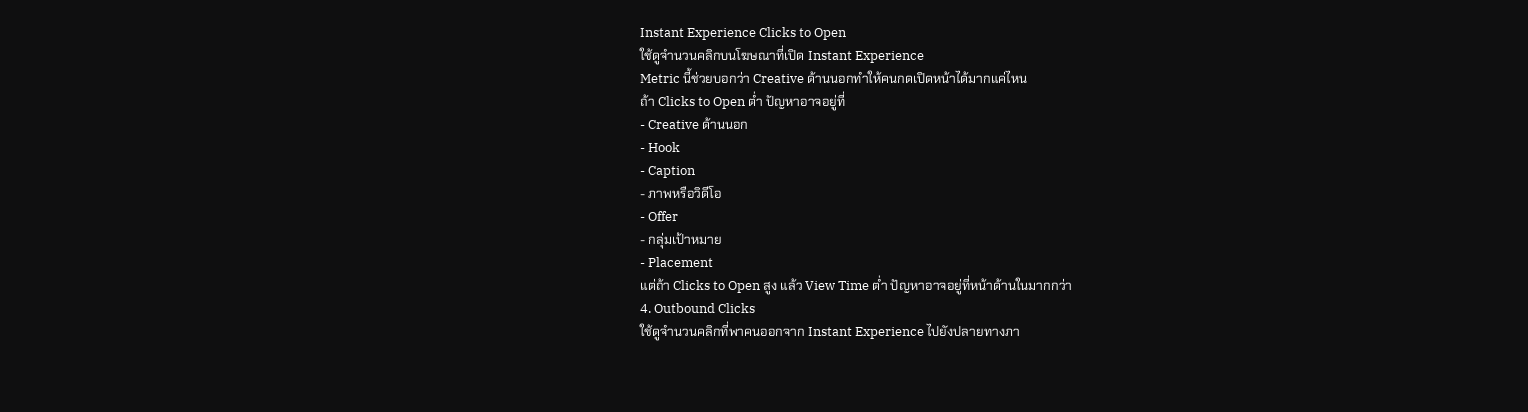Instant Experience Clicks to Open
ใช้ดูจำนวนคลิกบนโฆษณาที่เปิด Instant Experience
Metric นี้ช่วยบอกว่า Creative ด้านนอกทำให้คนกดเปิดหน้าได้มากแค่ไหน
ถ้า Clicks to Open ต่ำ ปัญหาอาจอยู่ที่
- Creative ด้านนอก
- Hook
- Caption
- ภาพหรือวิดีโอ
- Offer
- กลุ่มเป้าหมาย
- Placement
แต่ถ้า Clicks to Open สูง แล้ว View Time ต่ำ ปัญหาอาจอยู่ที่หน้าด้านในมากกว่า
4. Outbound Clicks
ใช้ดูจำนวนคลิกที่พาคนออกจาก Instant Experience ไปยังปลายทางภา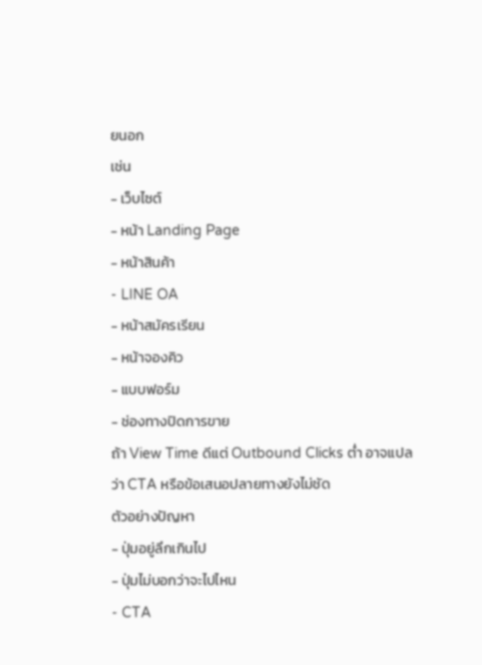ยนอก
เช่น
- เว็บไซต์
- หน้า Landing Page
- หน้าสินค้า
- LINE OA
- หน้าสมัครเรียน
- หน้าจองคิว
- แบบฟอร์ม
- ช่องทางปิดการขาย
ถ้า View Time ดีแต่ Outbound Clicks ต่ำ อาจแปลว่า CTA หรือข้อเสนอปลายทางยังไม่ชัด
ตัวอย่างปัญหา
- ปุ่มอยู่ลึกเกินไป
- ปุ่มไม่บอกว่าจะไปไหน
- CTA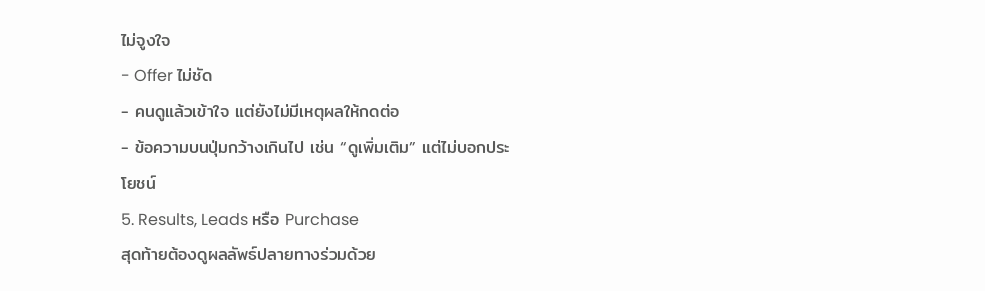ไม่จูงใจ
- Offer ไม่ชัด
- คนดูแล้วเข้าใจ แต่ยังไม่มีเหตุผลให้กดต่อ
- ข้อความบนปุ่มกว้างเกินไป เช่น “ดูเพิ่มเติม” แต่ไม่บอกประโยชน์
5. Results, Leads หรือ Purchase
สุดท้ายต้องดูผลลัพธ์ปลายทางร่วมด้วย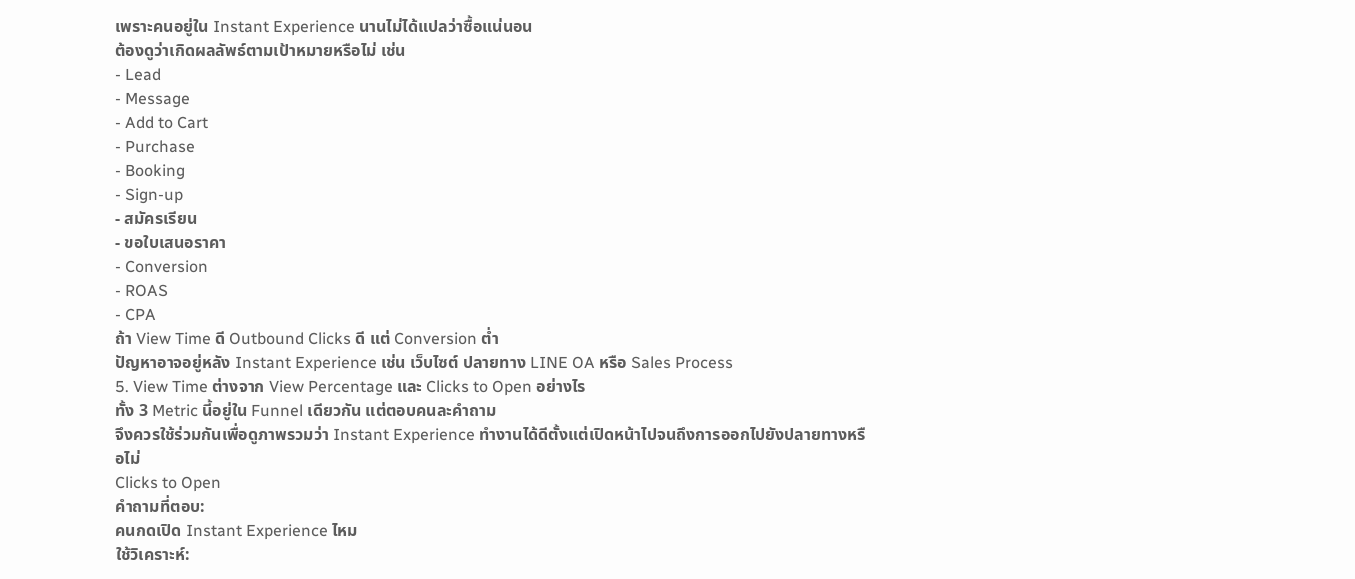เพราะคนอยู่ใน Instant Experience นานไม่ได้แปลว่าซื้อแน่นอน
ต้องดูว่าเกิดผลลัพธ์ตามเป้าหมายหรือไม่ เช่น
- Lead
- Message
- Add to Cart
- Purchase
- Booking
- Sign-up
- สมัครเรียน
- ขอใบเสนอราคา
- Conversion
- ROAS
- CPA
ถ้า View Time ดี Outbound Clicks ดี แต่ Conversion ต่ำ
ปัญหาอาจอยู่หลัง Instant Experience เช่น เว็บไซต์ ปลายทาง LINE OA หรือ Sales Process
5. View Time ต่างจาก View Percentage และ Clicks to Open อย่างไร
ทั้ง 3 Metric นี้อยู่ใน Funnel เดียวกัน แต่ตอบคนละคำถาม
จึงควรใช้ร่วมกันเพื่อดูภาพรวมว่า Instant Experience ทำงานได้ดีตั้งแต่เปิดหน้าไปจนถึงการออกไปยังปลายทางหรือไม่
Clicks to Open
คำถามที่ตอบ:
คนกดเปิด Instant Experience ไหม
ใช้วิเคราะห์: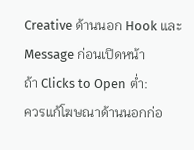Creative ด้านนอก Hook และ Message ก่อนเปิดหน้า
ถ้า Clicks to Open ต่ำ:
ควรแก้โฆษณาด้านนอกก่อ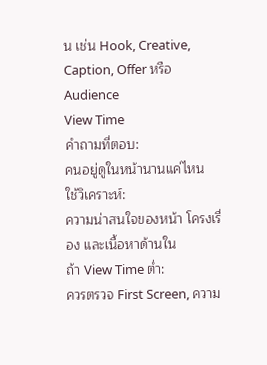น เช่น Hook, Creative, Caption, Offer หรือ Audience
View Time
คำถามที่ตอบ:
คนอยู่ดูในหน้านานแค่ไหน
ใช้วิเคราะห์:
ความน่าสนใจของหน้า โครงเรื่อง และเนื้อหาด้านใน
ถ้า View Time ต่ำ:
ควรตรวจ First Screen, ความ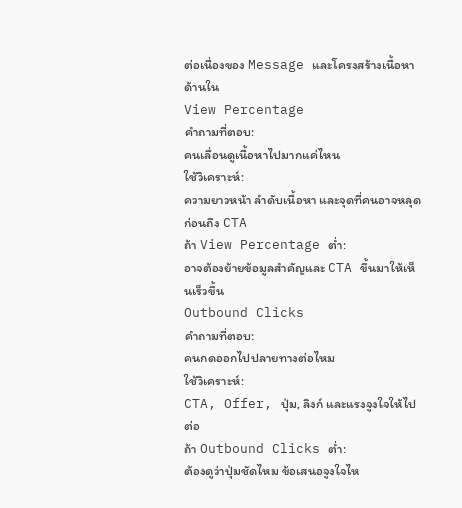ต่อเนื่องของ Message และโครงสร้างเนื้อหาด้านใน
View Percentage
คำถามที่ตอบ:
คนเลื่อนดูเนื้อหาไปมากแค่ไหน
ใช้วิเคราะห์:
ความยาวหน้า ลำดับเนื้อหา และจุดที่คนอาจหลุดก่อนถึง CTA
ถ้า View Percentage ต่ำ:
อาจต้องย้ายข้อมูลสำคัญและ CTA ขึ้นมาให้เห็นเร็วขึ้น
Outbound Clicks
คำถามที่ตอบ:
คนกดออกไปปลายทางต่อไหม
ใช้วิเคราะห์:
CTA, Offer, ปุ่ม, ลิงก์ และแรงจูงใจให้ไปต่อ
ถ้า Outbound Clicks ต่ำ:
ต้องดูว่าปุ่มชัดไหม ข้อเสนอจูงใจไห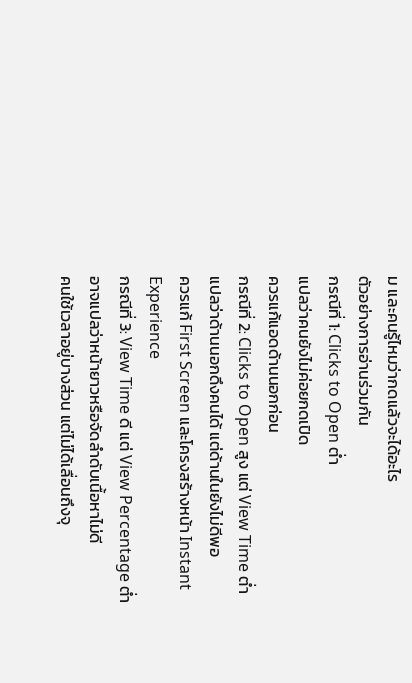ม และคนรู้ไหมว่ากดแล้วจะได้อะไร
ตัวอย่างการอ่านร่วมกัน
กรณีที่ 1: Clicks to Open ต่ำ
แปลว่าคนยังไม่ค่อยกดเปิด
ควรแก้แอดด้านนอกก่อน
กรณีที่ 2: Clicks to Open สูง แต่ View Time ต่ำ
แปลว่าด้านนอกดึงคนได้ แต่ด้านในยังไม่ดีพอ
ควรแก้ First Screen และโครงสร้างหน้า Instant Experience
กรณีที่ 3: View Time ดี แต่ View Percentage ต่ำ
อาจแปลว่าหน้ายาวหรือจัดลำดับเนื้อหาไม่ดี
คนใช้เวลาอยู่บางส่วน แต่ไม่ได้เลื่อนถึงจุ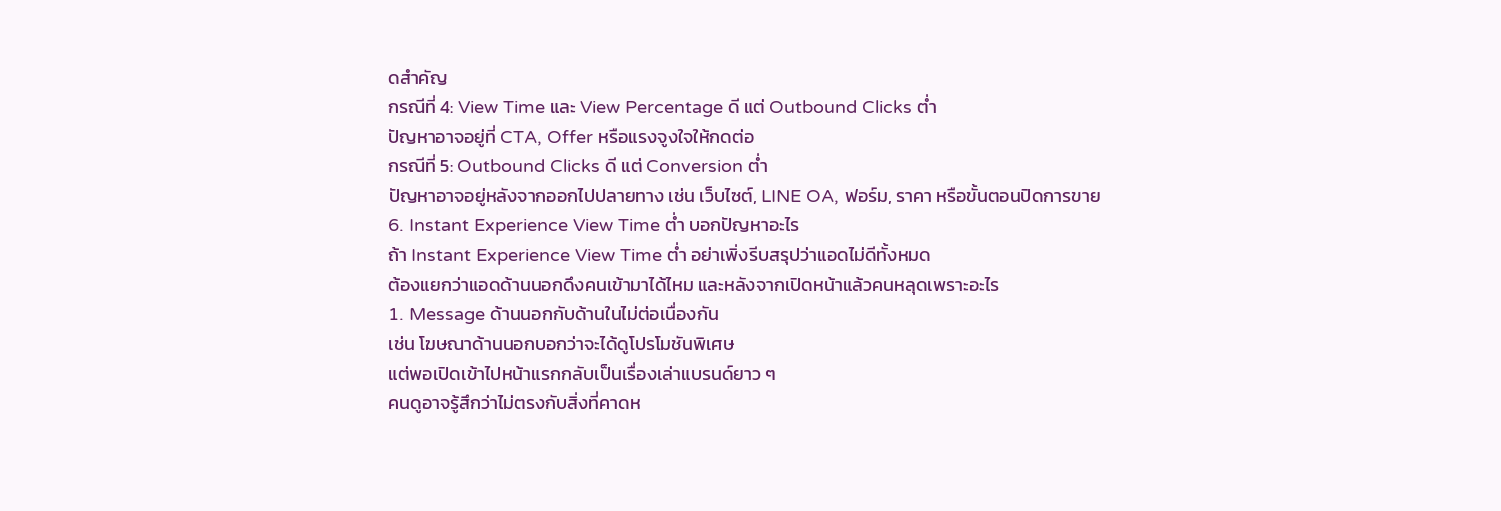ดสำคัญ
กรณีที่ 4: View Time และ View Percentage ดี แต่ Outbound Clicks ต่ำ
ปัญหาอาจอยู่ที่ CTA, Offer หรือแรงจูงใจให้กดต่อ
กรณีที่ 5: Outbound Clicks ดี แต่ Conversion ต่ำ
ปัญหาอาจอยู่หลังจากออกไปปลายทาง เช่น เว็บไซต์, LINE OA, ฟอร์ม, ราคา หรือขั้นตอนปิดการขาย
6. Instant Experience View Time ต่ำ บอกปัญหาอะไร
ถ้า Instant Experience View Time ต่ำ อย่าเพิ่งรีบสรุปว่าแอดไม่ดีทั้งหมด
ต้องแยกว่าแอดด้านนอกดึงคนเข้ามาได้ไหม และหลังจากเปิดหน้าแล้วคนหลุดเพราะอะไร
1. Message ด้านนอกกับด้านในไม่ต่อเนื่องกัน
เช่น โฆษณาด้านนอกบอกว่าจะได้ดูโปรโมชันพิเศษ
แต่พอเปิดเข้าไปหน้าแรกกลับเป็นเรื่องเล่าแบรนด์ยาว ๆ
คนดูอาจรู้สึกว่าไม่ตรงกับสิ่งที่คาดห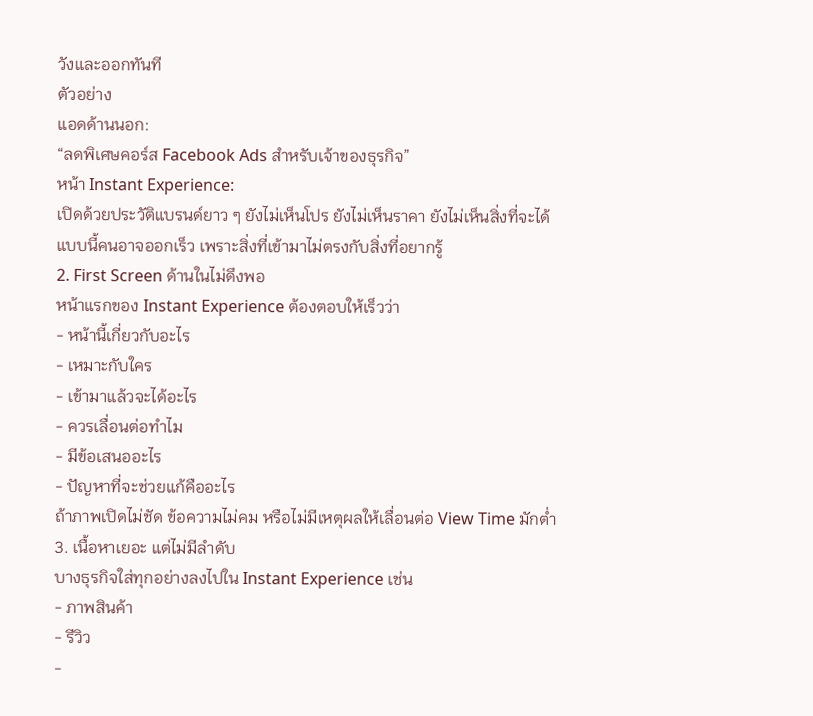วังและออกทันที
ตัวอย่าง
แอดด้านนอก:
“ลดพิเศษคอร์ส Facebook Ads สำหรับเจ้าของธุรกิจ”
หน้า Instant Experience:
เปิดด้วยประวัติแบรนด์ยาว ๆ ยังไม่เห็นโปร ยังไม่เห็นราคา ยังไม่เห็นสิ่งที่จะได้
แบบนี้คนอาจออกเร็ว เพราะสิ่งที่เข้ามาไม่ตรงกับสิ่งที่อยากรู้
2. First Screen ด้านในไม่ดึงพอ
หน้าแรกของ Instant Experience ต้องตอบให้เร็วว่า
- หน้านี้เกี่ยวกับอะไร
- เหมาะกับใคร
- เข้ามาแล้วจะได้อะไร
- ควรเลื่อนต่อทำไม
- มีข้อเสนออะไร
- ปัญหาที่จะช่วยแก้คืออะไร
ถ้าภาพเปิดไม่ชัด ข้อความไม่คม หรือไม่มีเหตุผลให้เลื่อนต่อ View Time มักต่ำ
3. เนื้อหาเยอะ แต่ไม่มีลำดับ
บางธุรกิจใส่ทุกอย่างลงไปใน Instant Experience เช่น
- ภาพสินค้า
- รีวิว
-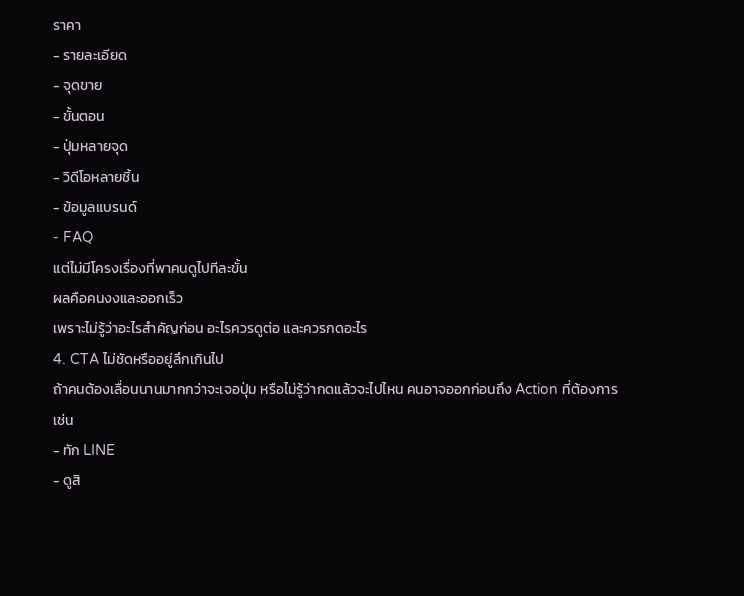ราคา
- รายละเอียด
- จุดขาย
- ขั้นตอน
- ปุ่มหลายจุด
- วิดีโอหลายชิ้น
- ข้อมูลแบรนด์
- FAQ
แต่ไม่มีโครงเรื่องที่พาคนดูไปทีละขั้น
ผลคือคนงงและออกเร็ว
เพราะไม่รู้ว่าอะไรสำคัญก่อน อะไรควรดูต่อ และควรกดอะไร
4. CTA ไม่ชัดหรืออยู่ลึกเกินไป
ถ้าคนต้องเลื่อนนานมากกว่าจะเจอปุ่ม หรือไม่รู้ว่ากดแล้วจะไปไหน คนอาจออกก่อนถึง Action ที่ต้องการ
เช่น
- ทัก LINE
- ดูสิ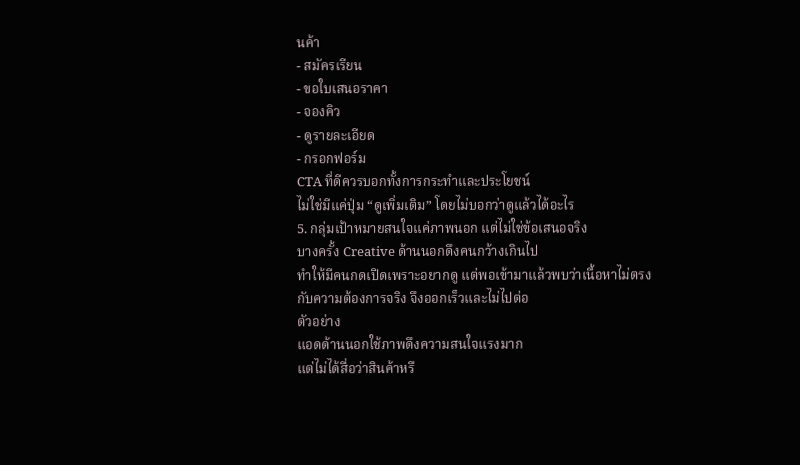นค้า
- สมัครเรียน
- ขอใบเสนอราคา
- จองคิว
- ดูรายละเอียด
- กรอกฟอร์ม
CTA ที่ดีควรบอกทั้งการกระทำและประโยชน์
ไม่ใช่มีแค่ปุ่ม “ดูเพิ่มเติม” โดยไม่บอกว่าดูแล้วได้อะไร
5. กลุ่มเป้าหมายสนใจแค่ภาพนอก แต่ไม่ใช่ข้อเสนอจริง
บางครั้ง Creative ด้านนอกดึงคนกว้างเกินไป
ทำให้มีคนกดเปิดเพราะอยากดู แต่พอเข้ามาแล้วพบว่าเนื้อหาไม่ตรงกับความต้องการจริง จึงออกเร็วและไม่ไปต่อ
ตัวอย่าง
แอดด้านนอกใช้ภาพดึงความสนใจแรงมาก
แต่ไม่ได้สื่อว่าสินค้าหรื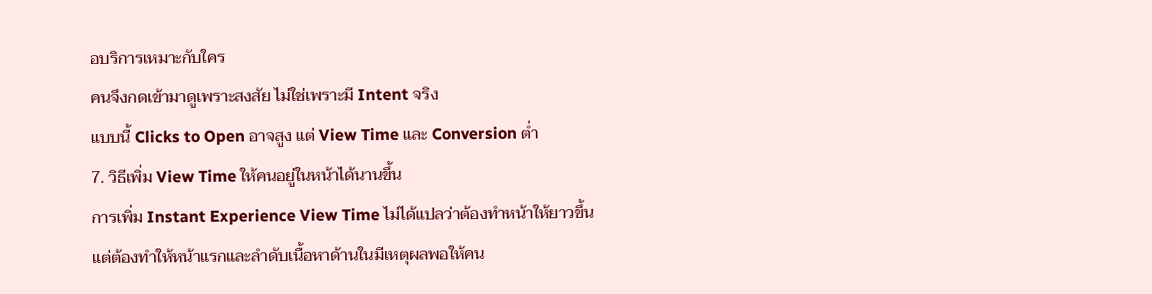อบริการเหมาะกับใคร
คนจึงกดเข้ามาดูเพราะสงสัย ไม่ใช่เพราะมี Intent จริง
แบบนี้ Clicks to Open อาจสูง แต่ View Time และ Conversion ต่ำ
7. วิธีเพิ่ม View Time ให้คนอยู่ในหน้าได้นานขึ้น
การเพิ่ม Instant Experience View Time ไม่ได้แปลว่าต้องทำหน้าให้ยาวขึ้น
แต่ต้องทำให้หน้าแรกและลำดับเนื้อหาด้านในมีเหตุผลพอให้คน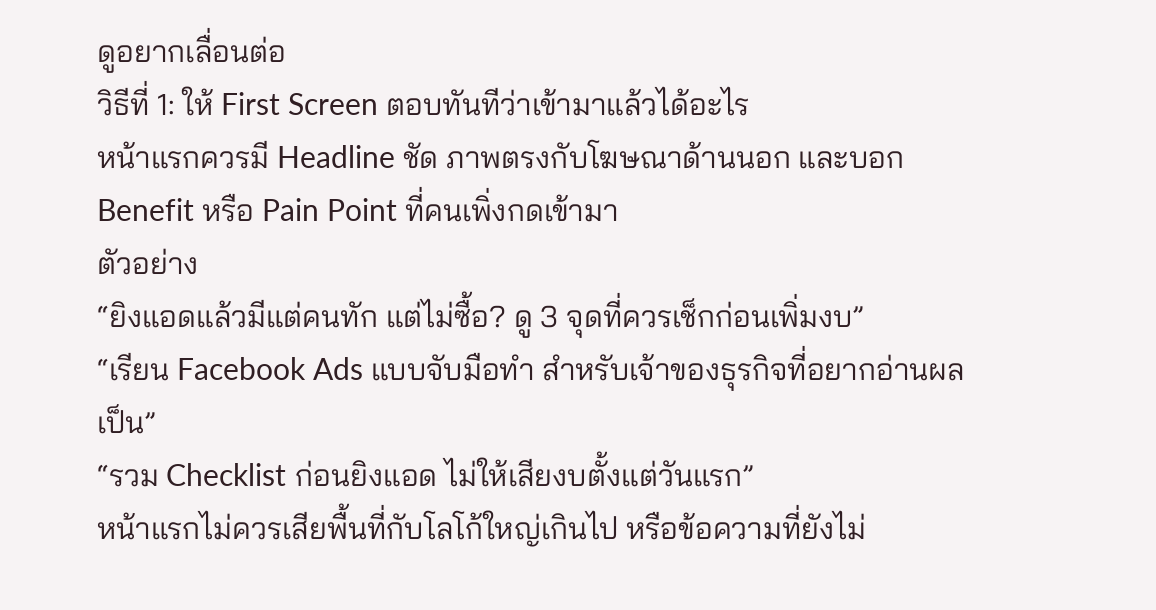ดูอยากเลื่อนต่อ
วิธีที่ 1: ให้ First Screen ตอบทันทีว่าเข้ามาแล้วได้อะไร
หน้าแรกควรมี Headline ชัด ภาพตรงกับโฆษณาด้านนอก และบอก Benefit หรือ Pain Point ที่คนเพิ่งกดเข้ามา
ตัวอย่าง
“ยิงแอดแล้วมีแต่คนทัก แต่ไม่ซื้อ? ดู 3 จุดที่ควรเช็กก่อนเพิ่มงบ”
“เรียน Facebook Ads แบบจับมือทำ สำหรับเจ้าของธุรกิจที่อยากอ่านผลเป็น”
“รวม Checklist ก่อนยิงแอด ไม่ให้เสียงบตั้งแต่วันแรก”
หน้าแรกไม่ควรเสียพื้นที่กับโลโก้ใหญ่เกินไป หรือข้อความที่ยังไม่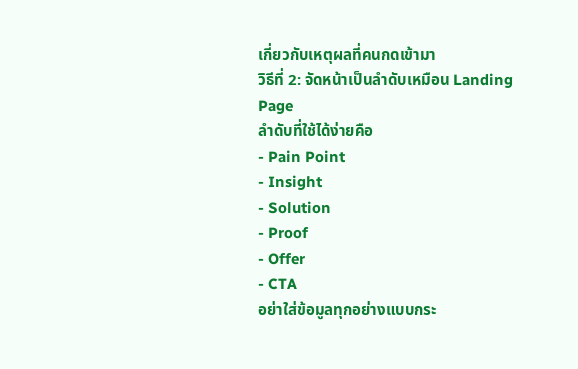เกี่ยวกับเหตุผลที่คนกดเข้ามา
วิธีที่ 2: จัดหน้าเป็นลำดับเหมือน Landing Page
ลำดับที่ใช้ได้ง่ายคือ
- Pain Point
- Insight
- Solution
- Proof
- Offer
- CTA
อย่าใส่ข้อมูลทุกอย่างแบบกระ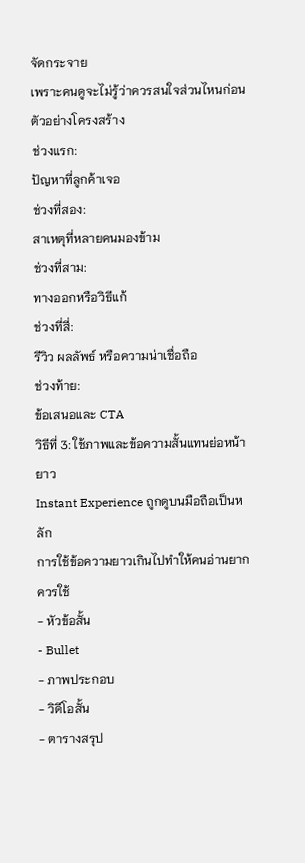จัดกระจาย
เพราะคนดูจะไม่รู้ว่าควรสนใจส่วนไหนก่อน
ตัวอย่างโครงสร้าง
ช่วงแรก:
ปัญหาที่ลูกค้าเจอ
ช่วงที่สอง:
สาเหตุที่หลายคนมองข้าม
ช่วงที่สาม:
ทางออกหรือวิธีแก้
ช่วงที่สี่:
รีวิว ผลลัพธ์ หรือความน่าเชื่อถือ
ช่วงท้าย:
ข้อเสนอและ CTA
วิธีที่ 3: ใช้ภาพและข้อความสั้นแทนย่อหน้ายาว
Instant Experience ถูกดูบนมือถือเป็นหลัก
การใช้ข้อความยาวเกินไปทำให้คนอ่านยาก
ควรใช้
- หัวข้อสั้น
- Bullet
- ภาพประกอบ
- วิดีโอสั้น
- ตารางสรุป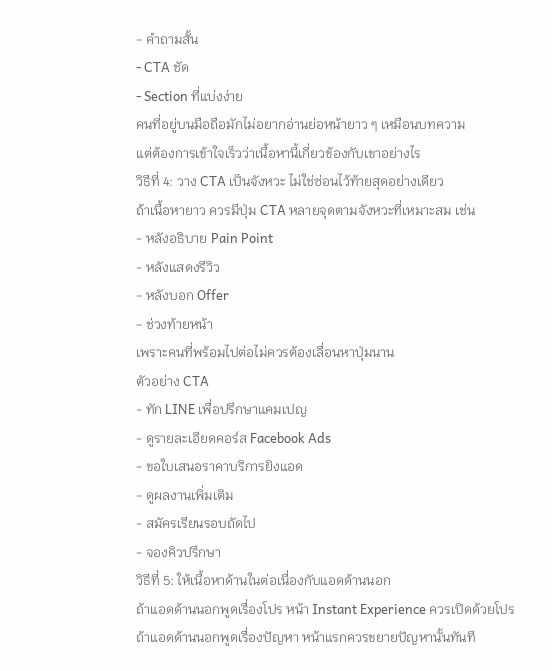- คำถามสั้น
- CTA ชัด
- Section ที่แบ่งง่าย
คนที่อยู่บนมือถือมักไม่อยากอ่านย่อหน้ายาว ๆ เหมือนบทความ
แต่ต้องการเข้าใจเร็วว่าเนื้อหานี้เกี่ยวข้องกับเขาอย่างไร
วิธีที่ 4: วาง CTA เป็นจังหวะ ไม่ใช่ซ่อนไว้ท้ายสุดอย่างเดียว
ถ้าเนื้อหายาว ควรมีปุ่ม CTA หลายจุดตามจังหวะที่เหมาะสม เช่น
- หลังอธิบาย Pain Point
- หลังแสดงรีวิว
- หลังบอก Offer
- ช่วงท้ายหน้า
เพราะคนที่พร้อมไปต่อไม่ควรต้องเลื่อนหาปุ่มนาน
ตัวอย่าง CTA
- ทัก LINE เพื่อปรึกษาแคมเปญ
- ดูรายละเอียดคอร์ส Facebook Ads
- ขอใบเสนอราคาบริการยิงแอด
- ดูผลงานเพิ่มเติม
- สมัครเรียนรอบถัดไป
- จองคิวปรึกษา
วิธีที่ 5: ให้เนื้อหาด้านในต่อเนื่องกับแอดด้านนอก
ถ้าแอดด้านนอกพูดเรื่องโปร หน้า Instant Experience ควรเปิดด้วยโปร
ถ้าแอดด้านนอกพูดเรื่องปัญหา หน้าแรกควรขยายปัญหานั้นทันที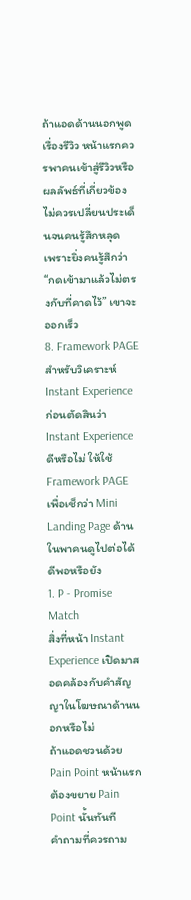ถ้าแอดด้านนอกพูดเรื่องรีวิว หน้าแรกควรพาคนเข้าสู่รีวิวหรือผลลัพธ์ที่เกี่ยวข้อง
ไม่ควรเปลี่ยนประเด็นจนคนรู้สึกหลุด
เพราะยิ่งคนรู้สึกว่า “กดเข้ามาแล้วไม่ตรงกับที่คาดไว้” เขาจะออกเร็ว
8. Framework PAGE สำหรับวิเคราะห์ Instant Experience
ก่อนตัดสินว่า Instant Experience ดีหรือไม่ ให้ใช้ Framework PAGE เพื่อเช็กว่า Mini Landing Page ด้านในพาคนดูไปต่อได้ดีพอหรือยัง
1. P - Promise Match
สิ่งที่หน้า Instant Experience เปิดมาสอดคล้องกับคำสัญญาในโฆษณาด้านนอกหรือไม่
ถ้าแอดชวนด้วย Pain Point หน้าแรกต้องขยาย Pain Point นั้นทันที
คำถามที่ควรถาม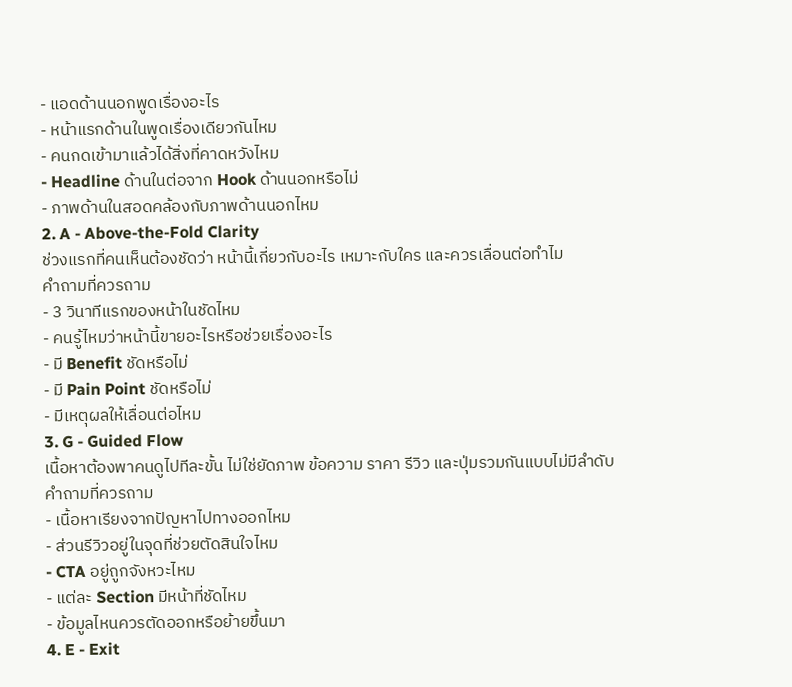- แอดด้านนอกพูดเรื่องอะไร
- หน้าแรกด้านในพูดเรื่องเดียวกันไหม
- คนกดเข้ามาแล้วได้สิ่งที่คาดหวังไหม
- Headline ด้านในต่อจาก Hook ด้านนอกหรือไม่
- ภาพด้านในสอดคล้องกับภาพด้านนอกไหม
2. A - Above-the-Fold Clarity
ช่วงแรกที่คนเห็นต้องชัดว่า หน้านี้เกี่ยวกับอะไร เหมาะกับใคร และควรเลื่อนต่อทำไม
คำถามที่ควรถาม
- 3 วินาทีแรกของหน้าในชัดไหม
- คนรู้ไหมว่าหน้านี้ขายอะไรหรือช่วยเรื่องอะไร
- มี Benefit ชัดหรือไม่
- มี Pain Point ชัดหรือไม่
- มีเหตุผลให้เลื่อนต่อไหม
3. G - Guided Flow
เนื้อหาต้องพาคนดูไปทีละขั้น ไม่ใช่ยัดภาพ ข้อความ ราคา รีวิว และปุ่มรวมกันแบบไม่มีลำดับ
คำถามที่ควรถาม
- เนื้อหาเรียงจากปัญหาไปทางออกไหม
- ส่วนรีวิวอยู่ในจุดที่ช่วยตัดสินใจไหม
- CTA อยู่ถูกจังหวะไหม
- แต่ละ Section มีหน้าที่ชัดไหม
- ข้อมูลไหนควรตัดออกหรือย้ายขึ้นมา
4. E - Exit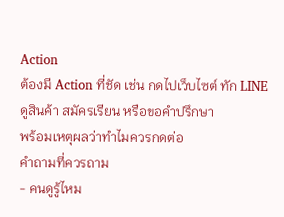Action
ต้องมี Action ที่ชัด เช่น กดไปเว็บไซต์ ทัก LINE ดูสินค้า สมัครเรียน หรือขอคำปรึกษา
พร้อมเหตุผลว่าทำไมควรกดต่อ
คำถามที่ควรถาม
- คนดูรู้ไหม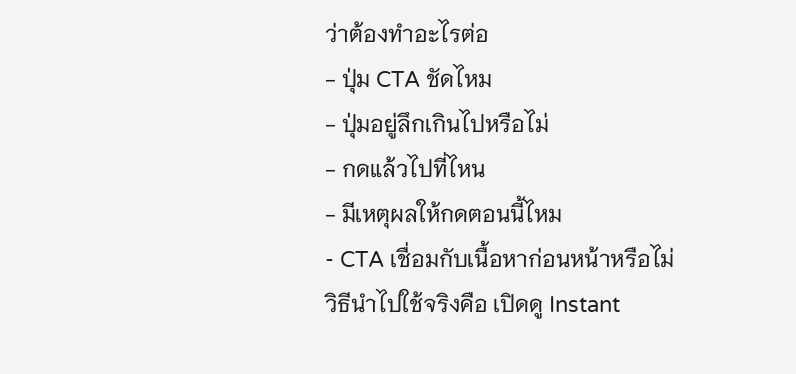ว่าต้องทำอะไรต่อ
- ปุ่ม CTA ชัดไหม
- ปุ่มอยู่ลึกเกินไปหรือไม่
- กดแล้วไปที่ไหน
- มีเหตุผลให้กดตอนนี้ไหม
- CTA เชื่อมกับเนื้อหาก่อนหน้าหรือไม่
วิธีนำไปใช้จริงคือ เปิดดู Instant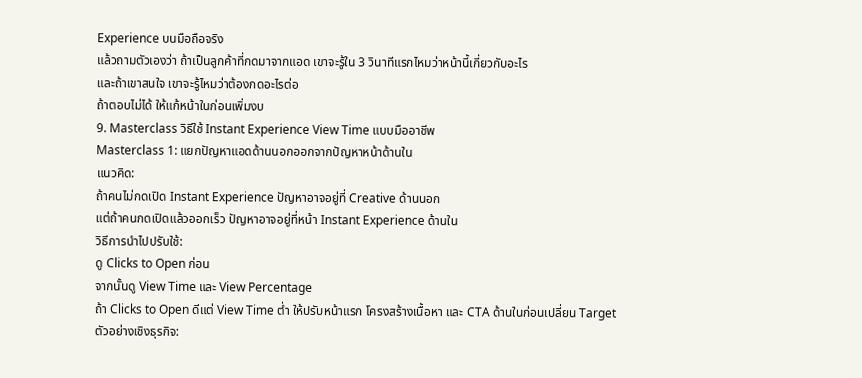Experience บนมือถือจริง
แล้วถามตัวเองว่า ถ้าเป็นลูกค้าที่กดมาจากแอด เขาจะรู้ใน 3 วินาทีแรกไหมว่าหน้านี้เกี่ยวกับอะไร
และถ้าเขาสนใจ เขาจะรู้ไหมว่าต้องกดอะไรต่อ
ถ้าตอบไม่ได้ ให้แก้หน้าในก่อนเพิ่มงบ
9. Masterclass วิธีใช้ Instant Experience View Time แบบมืออาชีพ
Masterclass 1: แยกปัญหาแอดด้านนอกออกจากปัญหาหน้าด้านใน
แนวคิด:
ถ้าคนไม่กดเปิด Instant Experience ปัญหาอาจอยู่ที่ Creative ด้านนอก
แต่ถ้าคนกดเปิดแล้วออกเร็ว ปัญหาอาจอยู่ที่หน้า Instant Experience ด้านใน
วิธีการนำไปปรับใช้:
ดู Clicks to Open ก่อน
จากนั้นดู View Time และ View Percentage
ถ้า Clicks to Open ดีแต่ View Time ต่ำ ให้ปรับหน้าแรก โครงสร้างเนื้อหา และ CTA ด้านในก่อนเปลี่ยน Target
ตัวอย่างเชิงธุรกิจ: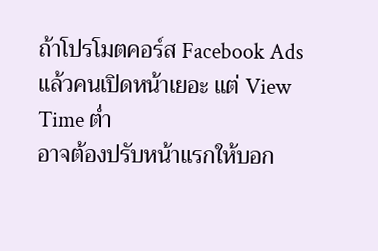ถ้าโปรโมตคอร์ส Facebook Ads แล้วคนเปิดหน้าเยอะ แต่ View Time ต่ำ
อาจต้องปรับหน้าแรกให้บอก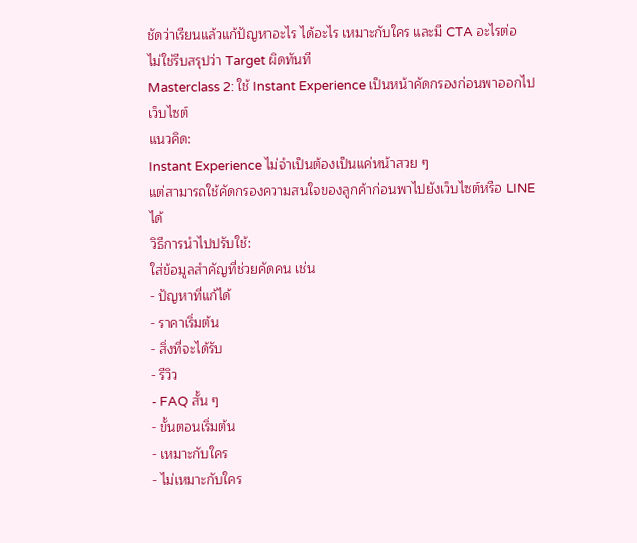ชัดว่าเรียนแล้วแก้ปัญหาอะไร ได้อะไร เหมาะกับใคร และมี CTA อะไรต่อ
ไม่ใช่รีบสรุปว่า Target ผิดทันที
Masterclass 2: ใช้ Instant Experience เป็นหน้าคัดกรองก่อนพาออกไปเว็บไซต์
แนวคิด:
Instant Experience ไม่จำเป็นต้องเป็นแค่หน้าสวย ๆ
แต่สามารถใช้คัดกรองความสนใจของลูกค้าก่อนพาไปยังเว็บไซต์หรือ LINE ได้
วิธีการนำไปปรับใช้:
ใส่ข้อมูลสำคัญที่ช่วยคัดคน เช่น
- ปัญหาที่แก้ได้
- ราคาเริ่มต้น
- สิ่งที่จะได้รับ
- รีวิว
- FAQ สั้น ๆ
- ขั้นตอนเริ่มต้น
- เหมาะกับใคร
- ไม่เหมาะกับใคร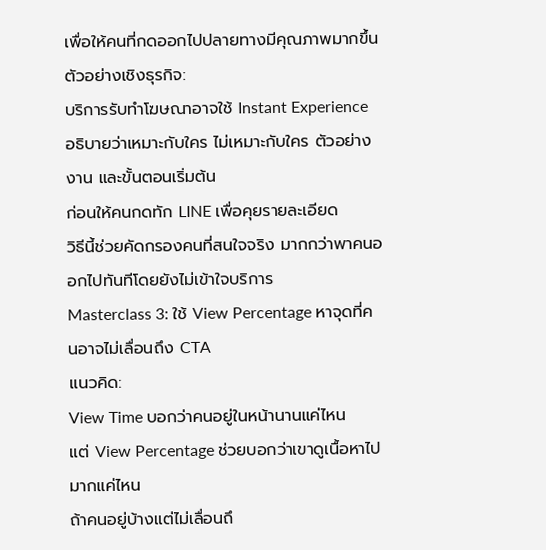เพื่อให้คนที่กดออกไปปลายทางมีคุณภาพมากขึ้น
ตัวอย่างเชิงธุรกิจ:
บริการรับทำโฆษณาอาจใช้ Instant Experience อธิบายว่าเหมาะกับใคร ไม่เหมาะกับใคร ตัวอย่างงาน และขั้นตอนเริ่มต้น
ก่อนให้คนกดทัก LINE เพื่อคุยรายละเอียด
วิธีนี้ช่วยคัดกรองคนที่สนใจจริง มากกว่าพาคนออกไปทันทีโดยยังไม่เข้าใจบริการ
Masterclass 3: ใช้ View Percentage หาจุดที่คนอาจไม่เลื่อนถึง CTA
แนวคิด:
View Time บอกว่าคนอยู่ในหน้านานแค่ไหน
แต่ View Percentage ช่วยบอกว่าเขาดูเนื้อหาไปมากแค่ไหน
ถ้าคนอยู่บ้างแต่ไม่เลื่อนถึ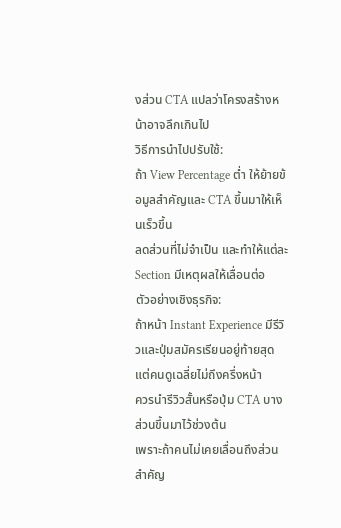งส่วน CTA แปลว่าโครงสร้างหน้าอาจลึกเกินไป
วิธีการนำไปปรับใช้:
ถ้า View Percentage ต่ำ ให้ย้ายข้อมูลสำคัญและ CTA ขึ้นมาให้เห็นเร็วขึ้น
ลดส่วนที่ไม่จำเป็น และทำให้แต่ละ Section มีเหตุผลให้เลื่อนต่อ
ตัวอย่างเชิงธุรกิจ:
ถ้าหน้า Instant Experience มีรีวิวและปุ่มสมัครเรียนอยู่ท้ายสุด
แต่คนดูเฉลี่ยไม่ถึงครึ่งหน้า
ควรนำรีวิวสั้นหรือปุ่ม CTA บางส่วนขึ้นมาไว้ช่วงต้น
เพราะถ้าคนไม่เคยเลื่อนถึงส่วนสำคัญ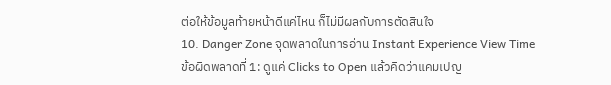ต่อให้ข้อมูลท้ายหน้าดีแค่ไหน ก็ไม่มีผลกับการตัดสินใจ
10. Danger Zone จุดพลาดในการอ่าน Instant Experience View Time
ข้อผิดพลาดที่ 1: ดูแค่ Clicks to Open แล้วคิดว่าแคมเปญ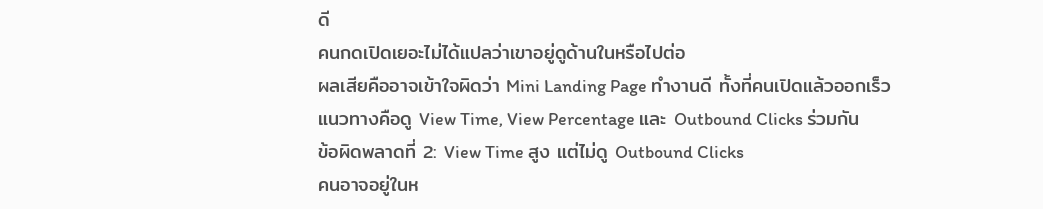ดี
คนกดเปิดเยอะไม่ได้แปลว่าเขาอยู่ดูด้านในหรือไปต่อ
ผลเสียคืออาจเข้าใจผิดว่า Mini Landing Page ทำงานดี ทั้งที่คนเปิดแล้วออกเร็ว
แนวทางคือดู View Time, View Percentage และ Outbound Clicks ร่วมกัน
ข้อผิดพลาดที่ 2: View Time สูง แต่ไม่ดู Outbound Clicks
คนอาจอยู่ในห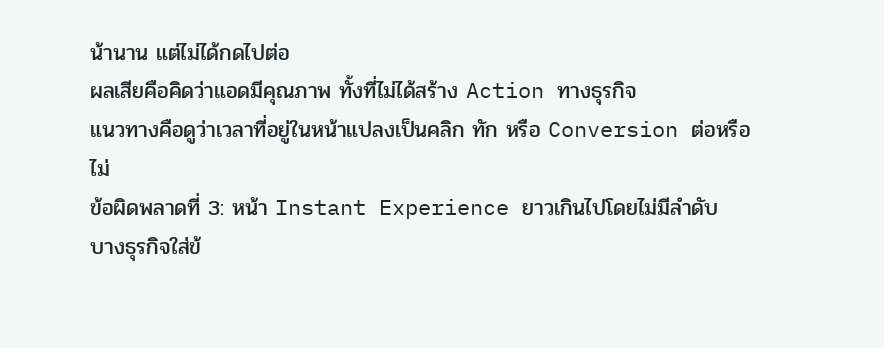น้านาน แต่ไม่ได้กดไปต่อ
ผลเสียคือคิดว่าแอดมีคุณภาพ ทั้งที่ไม่ได้สร้าง Action ทางธุรกิจ
แนวทางคือดูว่าเวลาที่อยู่ในหน้าแปลงเป็นคลิก ทัก หรือ Conversion ต่อหรือไม่
ข้อผิดพลาดที่ 3: หน้า Instant Experience ยาวเกินไปโดยไม่มีลำดับ
บางธุรกิจใส่ข้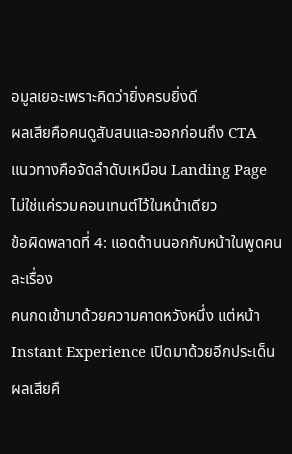อมูลเยอะเพราะคิดว่ายิ่งครบยิ่งดี
ผลเสียคือคนดูสับสนและออกก่อนถึง CTA
แนวทางคือจัดลำดับเหมือน Landing Page ไม่ใช่แค่รวมคอนเทนต์ไว้ในหน้าเดียว
ข้อผิดพลาดที่ 4: แอดด้านนอกกับหน้าในพูดคนละเรื่อง
คนกดเข้ามาด้วยความคาดหวังหนึ่ง แต่หน้า Instant Experience เปิดมาด้วยอีกประเด็น
ผลเสียคื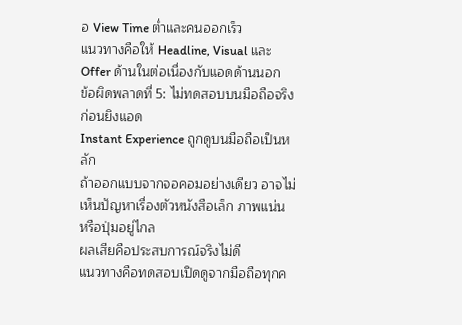อ View Time ต่ำและคนออกเร็ว
แนวทางคือให้ Headline, Visual และ Offer ด้านในต่อเนื่องกับแอดด้านนอก
ข้อผิดพลาดที่ 5: ไม่ทดสอบบนมือถือจริงก่อนยิงแอด
Instant Experience ถูกดูบนมือถือเป็นหลัก
ถ้าออกแบบจากจอคอมอย่างเดียว อาจไม่เห็นปัญหาเรื่องตัวหนังสือเล็ก ภาพแน่น หรือปุ่มอยู่ไกล
ผลเสียคือประสบการณ์จริงไม่ดี
แนวทางคือทดสอบเปิดดูจากมือถือทุกค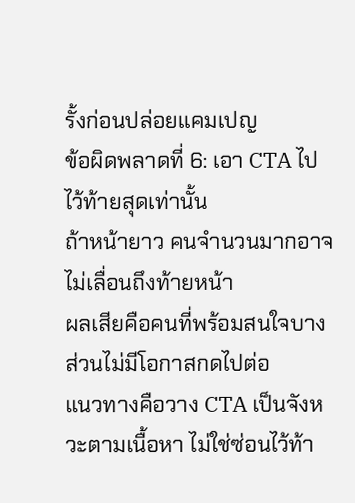รั้งก่อนปล่อยแคมเปญ
ข้อผิดพลาดที่ 6: เอา CTA ไปไว้ท้ายสุดเท่านั้น
ถ้าหน้ายาว คนจำนวนมากอาจไม่เลื่อนถึงท้ายหน้า
ผลเสียคือคนที่พร้อมสนใจบางส่วนไม่มีโอกาสกดไปต่อ
แนวทางคือวาง CTA เป็นจังหวะตามเนื้อหา ไม่ใช่ซ่อนไว้ท้า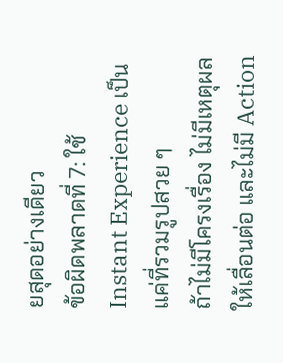ยสุดอย่างเดียว
ข้อผิดพลาดที่ 7: ใช้ Instant Experience เป็นแค่ที่รวมรูปสวย ๆ
ถ้าไม่มีโครงเรื่อง ไม่มีเหตุผลให้เลื่อนต่อ และไม่มี Action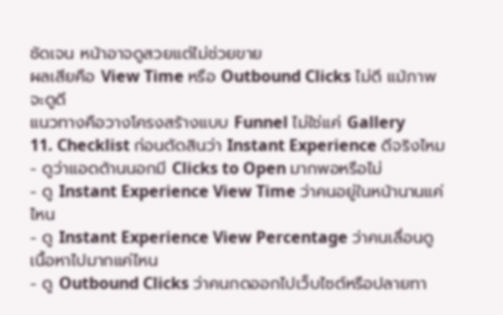ชัดเจน หน้าอาจดูสวยแต่ไม่ช่วยขาย
ผลเสียคือ View Time หรือ Outbound Clicks ไม่ดี แม้ภาพจะดูดี
แนวทางคือวางโครงสร้างแบบ Funnel ไม่ใช่แค่ Gallery
11. Checklist ก่อนตัดสินว่า Instant Experience ดีจริงไหม
- ดูว่าแอดด้านนอกมี Clicks to Open มากพอหรือไม่
- ดู Instant Experience View Time ว่าคนอยู่ในหน้านานแค่ไหน
- ดู Instant Experience View Percentage ว่าคนเลื่อนดูเนื้อหาไปมากแค่ไหน
- ดู Outbound Clicks ว่าคนกดออกไปเว็บไซต์หรือปลายทา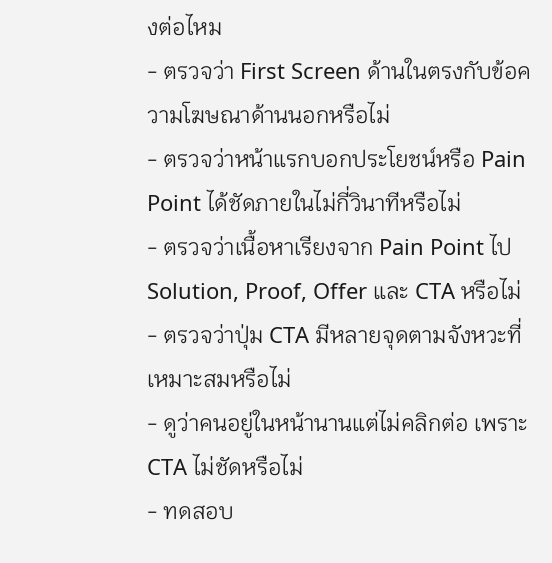งต่อไหม
- ตรวจว่า First Screen ด้านในตรงกับข้อความโฆษณาด้านนอกหรือไม่
- ตรวจว่าหน้าแรกบอกประโยชน์หรือ Pain Point ได้ชัดภายในไม่กี่วินาทีหรือไม่
- ตรวจว่าเนื้อหาเรียงจาก Pain Point ไป Solution, Proof, Offer และ CTA หรือไม่
- ตรวจว่าปุ่ม CTA มีหลายจุดตามจังหวะที่เหมาะสมหรือไม่
- ดูว่าคนอยู่ในหน้านานแต่ไม่คลิกต่อ เพราะ CTA ไม่ชัดหรือไม่
- ทดสอบ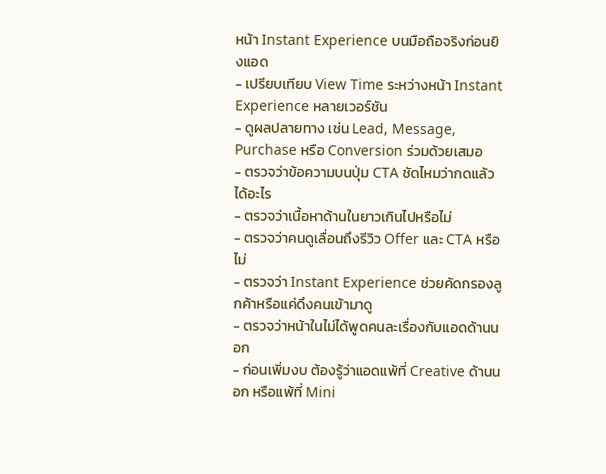หน้า Instant Experience บนมือถือจริงก่อนยิงแอด
- เปรียบเทียบ View Time ระหว่างหน้า Instant Experience หลายเวอร์ชัน
- ดูผลปลายทาง เช่น Lead, Message, Purchase หรือ Conversion ร่วมด้วยเสมอ
- ตรวจว่าข้อความบนปุ่ม CTA ชัดไหมว่ากดแล้วได้อะไร
- ตรวจว่าเนื้อหาด้านในยาวเกินไปหรือไม่
- ตรวจว่าคนดูเลื่อนถึงรีวิว Offer และ CTA หรือไม่
- ตรวจว่า Instant Experience ช่วยคัดกรองลูกค้าหรือแค่ดึงคนเข้ามาดู
- ตรวจว่าหน้าในไม่ได้พูดคนละเรื่องกับแอดด้านนอก
- ก่อนเพิ่มงบ ต้องรู้ว่าแอดแพ้ที่ Creative ด้านนอก หรือแพ้ที่ Mini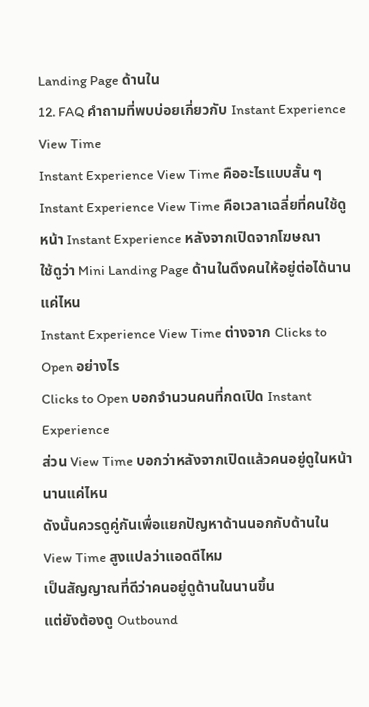Landing Page ด้านใน
12. FAQ คำถามที่พบบ่อยเกี่ยวกับ Instant Experience View Time
Instant Experience View Time คืออะไรแบบสั้น ๆ
Instant Experience View Time คือเวลาเฉลี่ยที่คนใช้ดูหน้า Instant Experience หลังจากเปิดจากโฆษณา
ใช้ดูว่า Mini Landing Page ด้านในดึงคนให้อยู่ต่อได้นานแค่ไหน
Instant Experience View Time ต่างจาก Clicks to Open อย่างไร
Clicks to Open บอกจำนวนคนที่กดเปิด Instant Experience
ส่วน View Time บอกว่าหลังจากเปิดแล้วคนอยู่ดูในหน้านานแค่ไหน
ดังนั้นควรดูคู่กันเพื่อแยกปัญหาด้านนอกกับด้านใน
View Time สูงแปลว่าแอดดีไหม
เป็นสัญญาณที่ดีว่าคนอยู่ดูด้านในนานขึ้น
แต่ยังต้องดู Outbound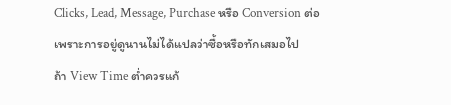Clicks, Lead, Message, Purchase หรือ Conversion ต่อ
เพราะการอยู่ดูนานไม่ได้แปลว่าซื้อหรือทักเสมอไป
ถ้า View Time ต่ำควรแก้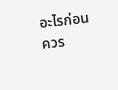อะไรก่อน
ควร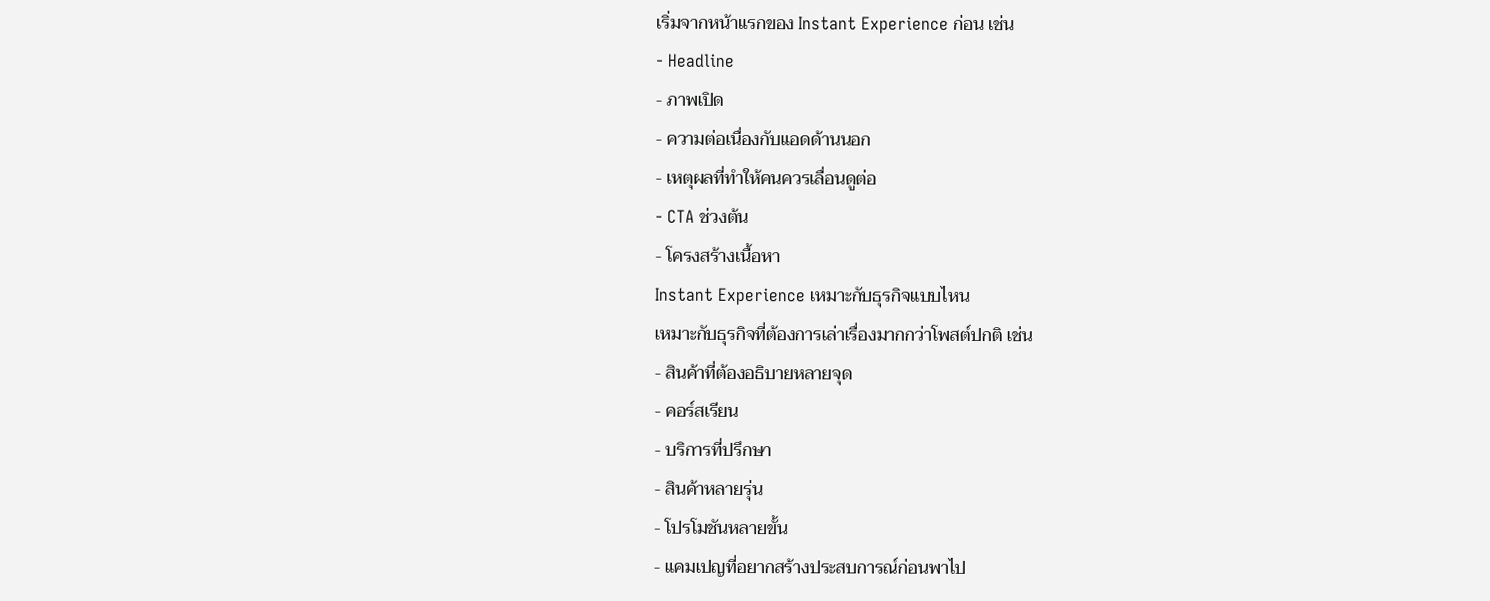เริ่มจากหน้าแรกของ Instant Experience ก่อน เช่น
- Headline
- ภาพเปิด
- ความต่อเนื่องกับแอดด้านนอก
- เหตุผลที่ทำให้คนควรเลื่อนดูต่อ
- CTA ช่วงต้น
- โครงสร้างเนื้อหา
Instant Experience เหมาะกับธุรกิจแบบไหน
เหมาะกับธุรกิจที่ต้องการเล่าเรื่องมากกว่าโพสต์ปกติ เช่น
- สินค้าที่ต้องอธิบายหลายจุด
- คอร์สเรียน
- บริการที่ปรึกษา
- สินค้าหลายรุ่น
- โปรโมชันหลายขั้น
- แคมเปญที่อยากสร้างประสบการณ์ก่อนพาไป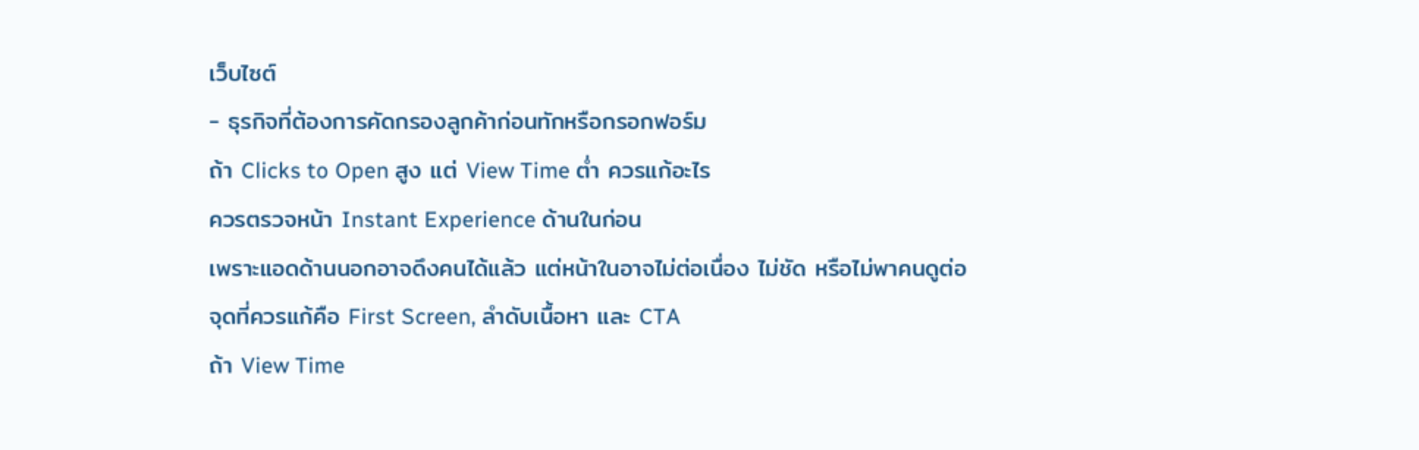เว็บไซต์
- ธุรกิจที่ต้องการคัดกรองลูกค้าก่อนทักหรือกรอกฟอร์ม
ถ้า Clicks to Open สูง แต่ View Time ต่ำ ควรแก้อะไร
ควรตรวจหน้า Instant Experience ด้านในก่อน
เพราะแอดด้านนอกอาจดึงคนได้แล้ว แต่หน้าในอาจไม่ต่อเนื่อง ไม่ชัด หรือไม่พาคนดูต่อ
จุดที่ควรแก้คือ First Screen, ลำดับเนื้อหา และ CTA
ถ้า View Time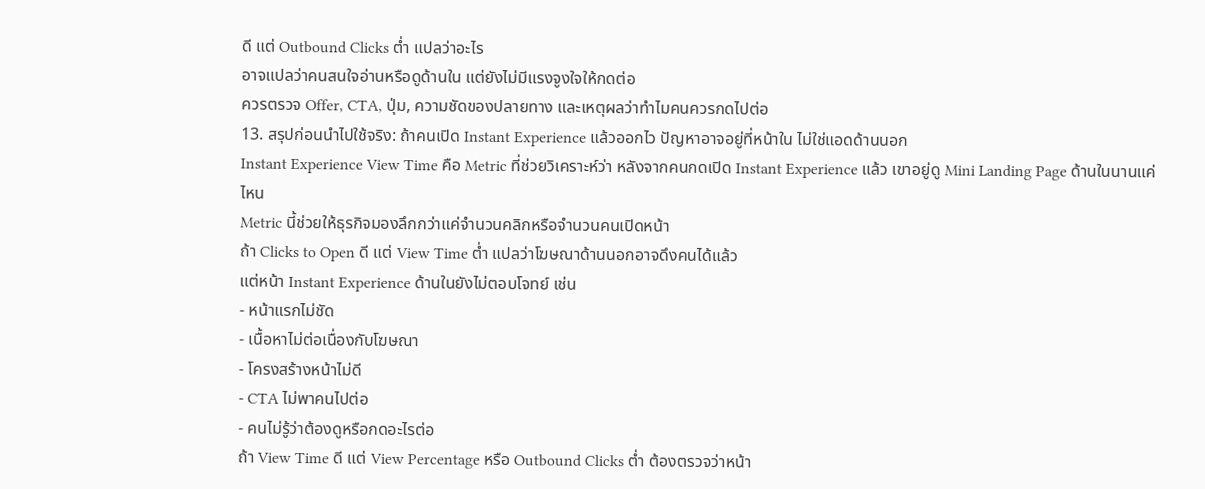ดี แต่ Outbound Clicks ต่ำ แปลว่าอะไร
อาจแปลว่าคนสนใจอ่านหรือดูด้านใน แต่ยังไม่มีแรงจูงใจให้กดต่อ
ควรตรวจ Offer, CTA, ปุ่ม, ความชัดของปลายทาง และเหตุผลว่าทำไมคนควรกดไปต่อ
13. สรุปก่อนนำไปใช้จริง: ถ้าคนเปิด Instant Experience แล้วออกไว ปัญหาอาจอยู่ที่หน้าใน ไม่ใช่แอดด้านนอก
Instant Experience View Time คือ Metric ที่ช่วยวิเคราะห์ว่า หลังจากคนกดเปิด Instant Experience แล้ว เขาอยู่ดู Mini Landing Page ด้านในนานแค่ไหน
Metric นี้ช่วยให้ธุรกิจมองลึกกว่าแค่จำนวนคลิกหรือจำนวนคนเปิดหน้า
ถ้า Clicks to Open ดี แต่ View Time ต่ำ แปลว่าโฆษณาด้านนอกอาจดึงคนได้แล้ว
แต่หน้า Instant Experience ด้านในยังไม่ตอบโจทย์ เช่น
- หน้าแรกไม่ชัด
- เนื้อหาไม่ต่อเนื่องกับโฆษณา
- โครงสร้างหน้าไม่ดี
- CTA ไม่พาคนไปต่อ
- คนไม่รู้ว่าต้องดูหรือกดอะไรต่อ
ถ้า View Time ดี แต่ View Percentage หรือ Outbound Clicks ต่ำ ต้องตรวจว่าหน้า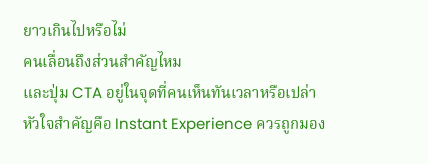ยาวเกินไปหรือไม่
คนเลื่อนถึงส่วนสำคัญไหม
และปุ่ม CTA อยู่ในจุดที่คนเห็นทันเวลาหรือเปล่า
หัวใจสำคัญคือ Instant Experience ควรถูกมอง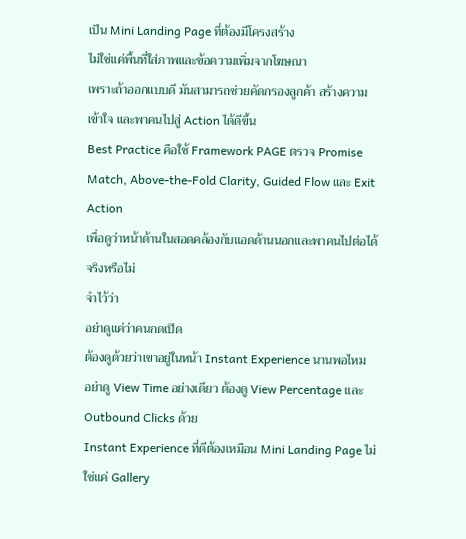เป็น Mini Landing Page ที่ต้องมีโครงสร้าง
ไม่ใช่แค่พื้นที่ใส่ภาพและข้อความเพิ่มจากโฆษณา
เพราะถ้าออกแบบดี มันสามารถช่วยคัดกรองลูกค้า สร้างความเข้าใจ และพาคนไปสู่ Action ได้ดีขึ้น
Best Practice คือใช้ Framework PAGE ตรวจ Promise Match, Above-the-Fold Clarity, Guided Flow และ Exit Action
เพื่อดูว่าหน้าด้านในสอดคล้องกับแอดด้านนอกและพาคนไปต่อได้จริงหรือไม่
จำไว้ว่า
อย่าดูแค่ว่าคนกดเปิด
ต้องดูด้วยว่าเขาอยู่ในหน้า Instant Experience นานพอไหม
อย่าดู View Time อย่างเดียว ต้องดู View Percentage และ Outbound Clicks ด้วย
Instant Experience ที่ดีต้องเหมือน Mini Landing Page ไม่ใช่แค่ Gallery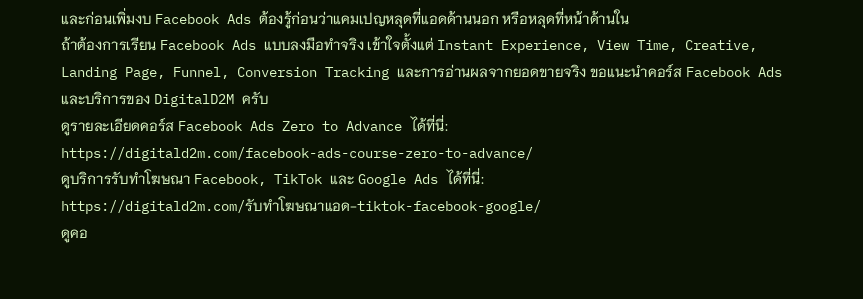และก่อนเพิ่มงบ Facebook Ads ต้องรู้ก่อนว่าแคมเปญหลุดที่แอดด้านนอก หรือหลุดที่หน้าด้านใน
ถ้าต้องการเรียน Facebook Ads แบบลงมือทำจริง เข้าใจตั้งแต่ Instant Experience, View Time, Creative, Landing Page, Funnel, Conversion Tracking และการอ่านผลจากยอดขายจริง ขอแนะนำคอร์ส Facebook Ads และบริการของ DigitalD2M ครับ
ดูรายละเอียดคอร์ส Facebook Ads Zero to Advance ได้ที่นี่:
https://digitald2m.com/facebook-ads-course-zero-to-advance/
ดูบริการรับทำโฆษณา Facebook, TikTok และ Google Ads ได้ที่นี่:
https://digitald2m.com/รับทำโฆษณาแอด-tiktok-facebook-google/
ดูคอ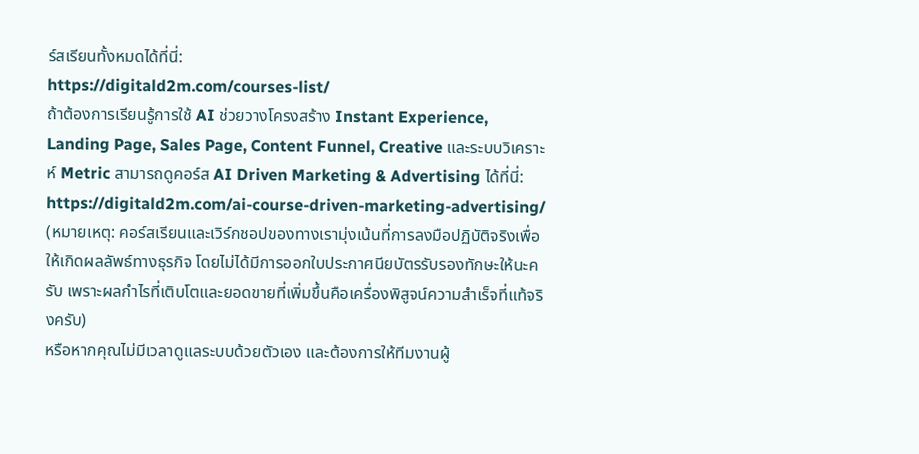ร์สเรียนทั้งหมดได้ที่นี่:
https://digitald2m.com/courses-list/
ถ้าต้องการเรียนรู้การใช้ AI ช่วยวางโครงสร้าง Instant Experience, Landing Page, Sales Page, Content Funnel, Creative และระบบวิเคราะห์ Metric สามารถดูคอร์ส AI Driven Marketing & Advertising ได้ที่นี่:
https://digitald2m.com/ai-course-driven-marketing-advertising/
(หมายเหตุ: คอร์สเรียนและเวิร์กชอปของทางเรามุ่งเน้นที่การลงมือปฏิบัติจริงเพื่อให้เกิดผลลัพธ์ทางธุรกิจ โดยไม่ได้มีการออกใบประกาศนียบัตรรับรองทักษะให้นะครับ เพราะผลกำไรที่เติบโตและยอดขายที่เพิ่มขึ้นคือเครื่องพิสูจน์ความสำเร็จที่แท้จริงครับ)
หรือหากคุณไม่มีเวลาดูแลระบบด้วยตัวเอง และต้องการให้ทีมงานผู้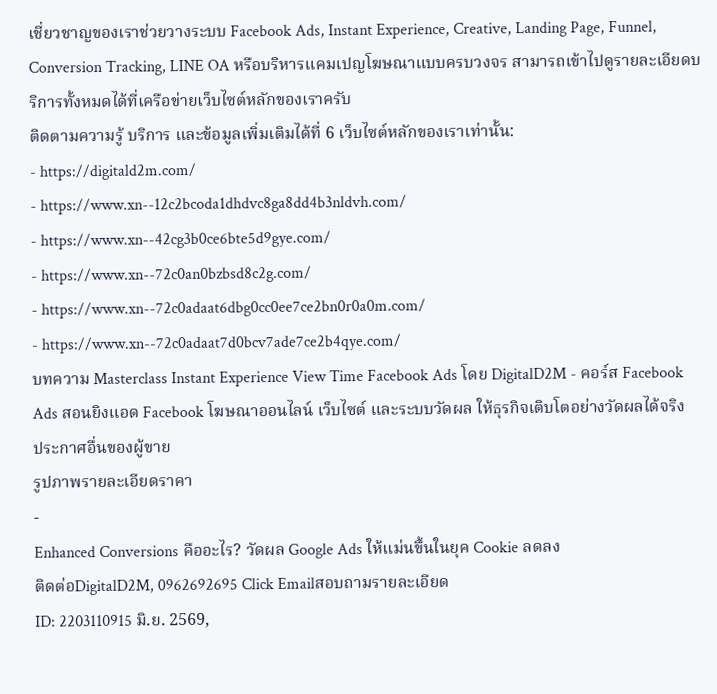เชี่ยวชาญของเราช่วยวางระบบ Facebook Ads, Instant Experience, Creative, Landing Page, Funnel, Conversion Tracking, LINE OA หรือบริหารแคมเปญโฆษณาแบบครบวงจร สามารถเข้าไปดูรายละเอียดบริการทั้งหมดได้ที่เครือข่ายเว็บไซต์หลักของเราครับ
ติดตามความรู้ บริการ และข้อมูลเพิ่มเติมได้ที่ 6 เว็บไซต์หลักของเราเท่านั้น:
- https://digitald2m.com/
- https://www.xn--12c2bcoda1dhdvc8ga8dd4b3nldvh.com/
- https://www.xn--42cg3b0ce6bte5d9gye.com/
- https://www.xn--72c0an0bzbsd8c2g.com/
- https://www.xn--72c0adaat6dbg0cc0ee7ce2bn0r0a0m.com/
- https://www.xn--72c0adaat7d0bcv7ade7ce2b4qye.com/
บทความ Masterclass Instant Experience View Time Facebook Ads โดย DigitalD2M - คอร์ส Facebook Ads สอนยิงแอด Facebook โฆษณาออนไลน์ เว็บไซต์ และระบบวัดผล ให้ธุรกิจเติบโตอย่างวัดผลได้จริง
ประกาศอื่นของผู้ขาย
รูปภาพรายละเอียดราคา
-
Enhanced Conversions คืออะไร? วัดผล Google Ads ให้แม่นขึ้นในยุค Cookie ลดลง
ติดต่อDigitalD2M, 0962692695 Click Emailสอบถามรายละเอียด
ID: 2203110915 มิ.ย. 2569,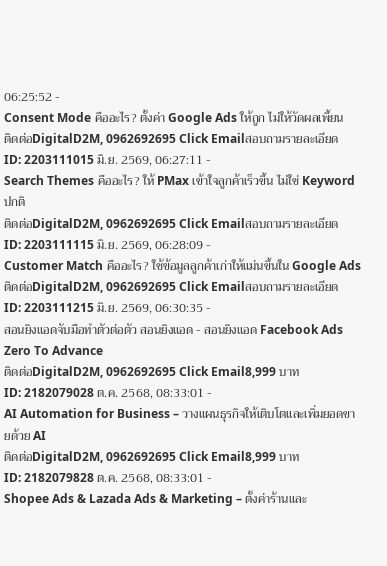06:25:52 -
Consent Mode คืออะไร? ตั้งค่า Google Ads ให้ถูก ไม่ให้วัดผลเพี้ยน
ติดต่อDigitalD2M, 0962692695 Click Emailสอบถามรายละเอียด
ID: 2203111015 มิ.ย. 2569, 06:27:11 -
Search Themes คืออะไร? ให้ PMax เข้าใจลูกค้าเร็วขึ้น ไม่ใช่ Keyword ปกติ
ติดต่อDigitalD2M, 0962692695 Click Emailสอบถามรายละเอียด
ID: 2203111115 มิ.ย. 2569, 06:28:09 -
Customer Match คืออะไร? ใช้ข้อมูลลูกค้าเก่าให้แม่นขึ้นใน Google Ads
ติดต่อDigitalD2M, 0962692695 Click Emailสอบถามรายละเอียด
ID: 2203111215 มิ.ย. 2569, 06:30:35 -
สอนยิงแอดจับมือทำตัวต่อตัว สอนยิงแอด - สอนยิงแอด Facebook Ads Zero To Advance
ติดต่อDigitalD2M, 0962692695 Click Email8,999 บาท
ID: 2182079028 ต.ค. 2568, 08:33:01 -
AI Automation for Business – วางแผนธุรกิจให้เติบโตและเพิ่มยอดขายด้วย AI
ติดต่อDigitalD2M, 0962692695 Click Email8,999 บาท
ID: 2182079828 ต.ค. 2568, 08:33:01 -
Shopee Ads & Lazada Ads & Marketing – ตั้งค่าร้านและ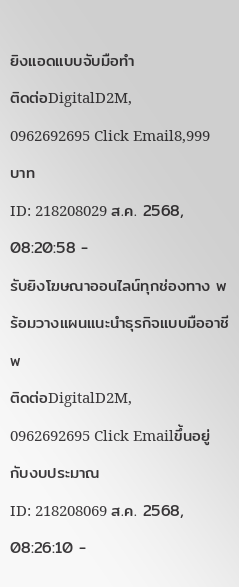ยิงแอดแบบจับมือทำ
ติดต่อDigitalD2M, 0962692695 Click Email8,999 บาท
ID: 218208029 ส.ค. 2568, 08:20:58 -
รับยิงโฆษณาออนไลน์ทุกช่องทาง พร้อมวางแผนแนะนำธุรกิจแบบมืออาชีพ
ติดต่อDigitalD2M, 0962692695 Click Emailขึ้นอยู่กับงบประมาณ
ID: 218208069 ส.ค. 2568, 08:26:10 -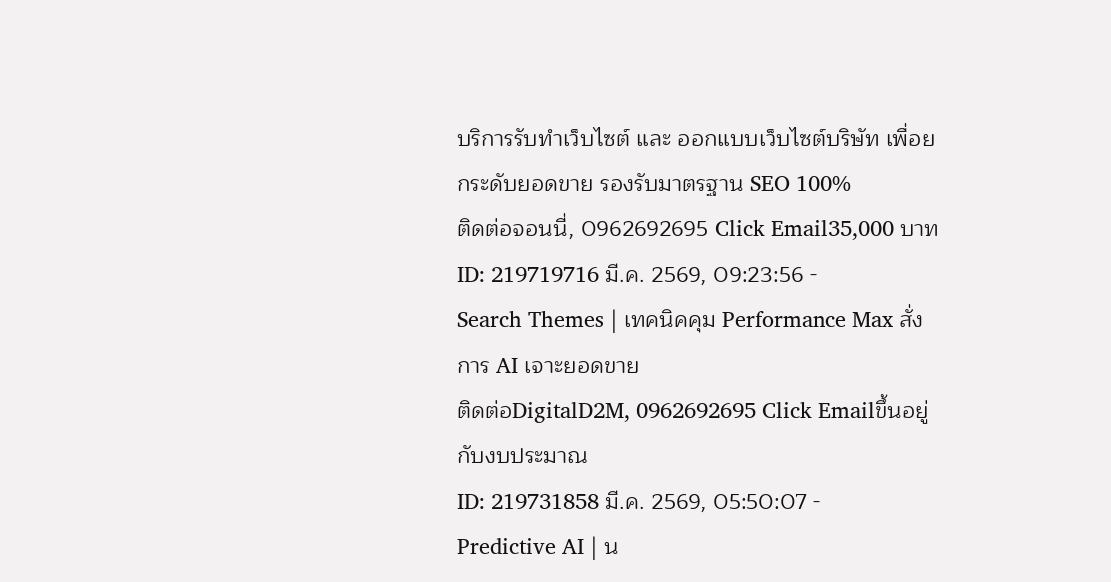บริการรับทำเว็บไซต์ และ ออกแบบเว็บไซต์บริษัท เพื่อยกระดับยอดขาย รองรับมาตรฐาน SEO 100%
ติดต่อจอนนี่, 0962692695 Click Email35,000 บาท
ID: 219719716 มี.ค. 2569, 09:23:56 -
Search Themes | เทคนิคคุม Performance Max สั่งการ AI เจาะยอดขาย
ติดต่อDigitalD2M, 0962692695 Click Emailขึ้นอยู่กับงบประมาณ
ID: 219731858 มี.ค. 2569, 05:50:07 -
Predictive AI | น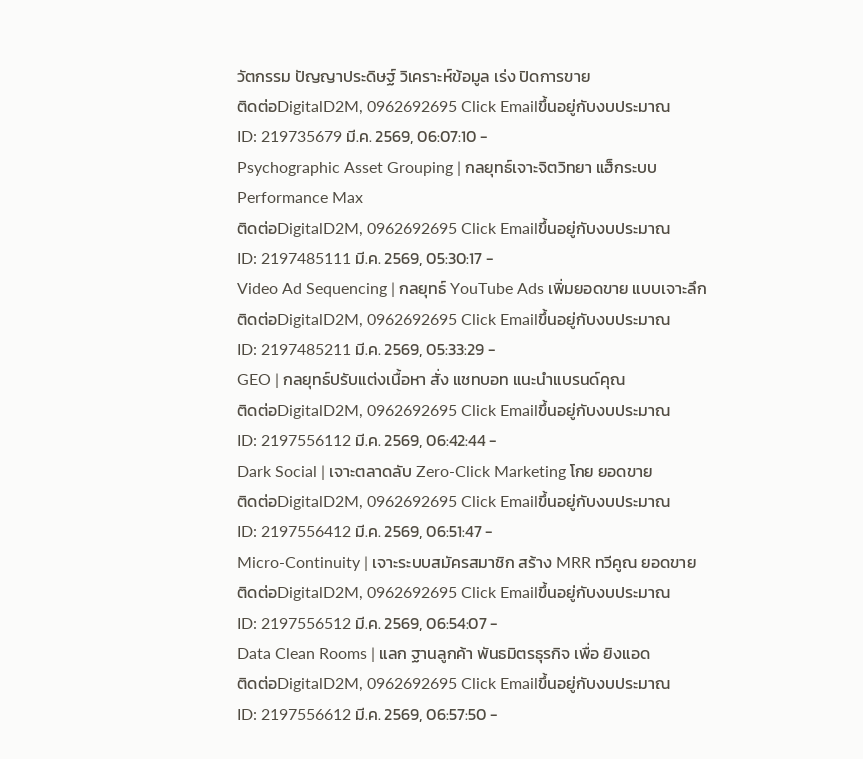วัตกรรม ปัญญาประดิษฐ์ วิเคราะห์ข้อมูล เร่ง ปิดการขาย
ติดต่อDigitalD2M, 0962692695 Click Emailขึ้นอยู่กับงบประมาณ
ID: 219735679 มี.ค. 2569, 06:07:10 -
Psychographic Asset Grouping | กลยุทธ์เจาะจิตวิทยา แฮ็กระบบ Performance Max
ติดต่อDigitalD2M, 0962692695 Click Emailขึ้นอยู่กับงบประมาณ
ID: 2197485111 มี.ค. 2569, 05:30:17 -
Video Ad Sequencing | กลยุทธ์ YouTube Ads เพิ่มยอดขาย แบบเจาะลึก
ติดต่อDigitalD2M, 0962692695 Click Emailขึ้นอยู่กับงบประมาณ
ID: 2197485211 มี.ค. 2569, 05:33:29 -
GEO | กลยุทธ์ปรับแต่งเนื้อหา สั่ง แชทบอท แนะนำแบรนด์คุณ
ติดต่อDigitalD2M, 0962692695 Click Emailขึ้นอยู่กับงบประมาณ
ID: 2197556112 มี.ค. 2569, 06:42:44 -
Dark Social | เจาะตลาดลับ Zero-Click Marketing โกย ยอดขาย
ติดต่อDigitalD2M, 0962692695 Click Emailขึ้นอยู่กับงบประมาณ
ID: 2197556412 มี.ค. 2569, 06:51:47 -
Micro-Continuity | เจาะระบบสมัครสมาชิก สร้าง MRR ทวีคูณ ยอดขาย
ติดต่อDigitalD2M, 0962692695 Click Emailขึ้นอยู่กับงบประมาณ
ID: 2197556512 มี.ค. 2569, 06:54:07 -
Data Clean Rooms | แลก ฐานลูกค้า พันธมิตรธุรกิจ เพื่อ ยิงแอด
ติดต่อDigitalD2M, 0962692695 Click Emailขึ้นอยู่กับงบประมาณ
ID: 2197556612 มี.ค. 2569, 06:57:50 -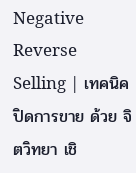Negative Reverse Selling | เทคนิค ปิดการขาย ด้วย จิตวิทยา เชิ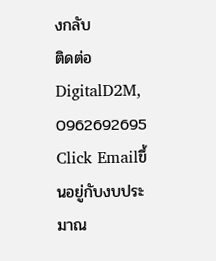งกลับ
ติดต่อDigitalD2M, 0962692695 Click Emailขึ้นอยู่กับงบประมาณ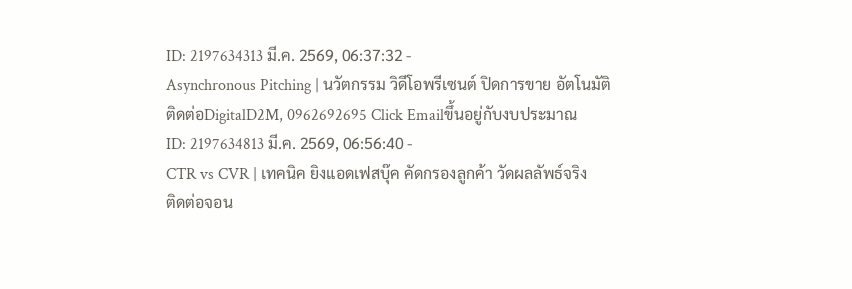ID: 2197634313 มี.ค. 2569, 06:37:32 -
Asynchronous Pitching | นวัตกรรม วิดีโอพรีเซนต์ ปิดการขาย อัตโนมัติ
ติดต่อDigitalD2M, 0962692695 Click Emailขึ้นอยู่กับงบประมาณ
ID: 2197634813 มี.ค. 2569, 06:56:40 -
CTR vs CVR | เทคนิค ยิงแอดเฟสบุ๊ค คัดกรองลูกค้า วัดผลลัพธ์จริง
ติดต่อจอน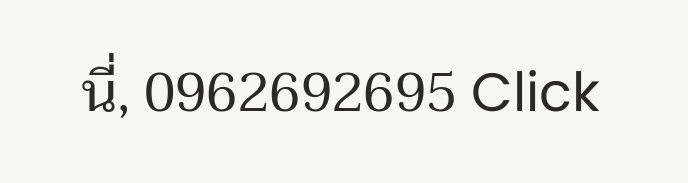นี่, 0962692695 Click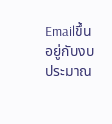Emailขึ้นอยู่กับงบประมาณ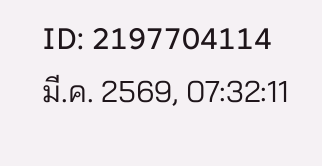ID: 2197704114 มี.ค. 2569, 07:32:11